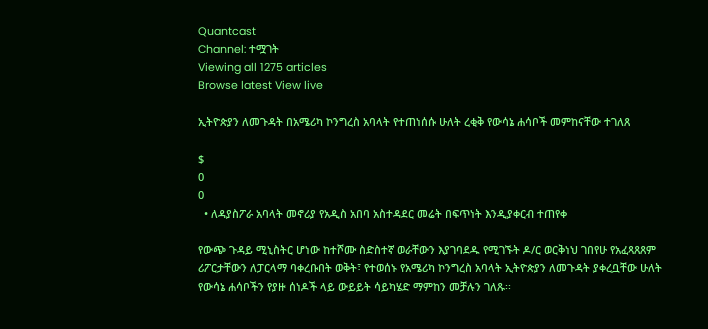Quantcast
Channel: ተሟገት
Viewing all 1275 articles
Browse latest View live

ኢትዮጵያን ለመጉዳት በአሜሪካ ኮንግረስ አባላት የተጠነሰሱ ሁለት ረቂቅ የውሳኔ ሐሳቦች መምከናቸው ተገለጸ

$
0
0
  • ለዳያስፖራ አባላት መኖሪያ የአዲስ አበባ አስተዳደር መሬት በፍጥነት እንዲያቀርብ ተጠየቀ

የውጭ ጉዳይ ሚኒስትር ሆነው ከተሾሙ ስድስተኛ ወራቸውን እያገባደዱ የሚገኙት ዶ/ር ወርቅነህ ገበየሁ የአፈጻጸጸም ሪፖርታቸውን ለፓርላማ ባቀረቡበት ወቅት፣ የተወሰኑ የአሜሪካ ኮንግረስ አባላት ኢትዮጵያን ለመጉዳት ያቀረቧቸው ሁለት የውሳኔ ሐሳቦችን የያዙ ሰነዶች ላይ ውይይት ሳይካሄድ ማምከን መቻሉን ገለጹ፡፡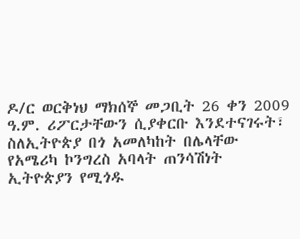ዶ/ር ወርቅነህ ማክሰኞ መጋቢት 26 ቀን 2009 ዓ.ም. ሪፖርታቸውን ሲያቀርቡ እንደተናገሩት፣ ስለኢትዮጵያ በጎ አመለካከት በሌላቸው የአሜሪካ ኮንግረስ አባላት ጠንሳሽነት ኢትዮጵያን የሚጎዱ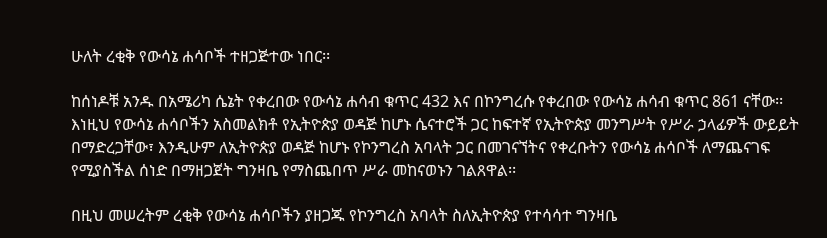ሁለት ረቂቅ የውሳኔ ሐሳቦች ተዘጋጅተው ነበር፡፡

ከሰነዶቹ አንዱ በአሜሪካ ሴኔት የቀረበው የውሳኔ ሐሳብ ቁጥር 432 እና በኮንግረሱ የቀረበው የውሳኔ ሐሳብ ቁጥር 861 ናቸው፡፡ እነዚህ የውሳኔ ሐሳቦችን አስመልክቶ የኢትዮጵያ ወዳጅ ከሆኑ ሴናተሮች ጋር ከፍተኛ የኢትዮጵያ መንግሥት የሥራ ኃላፊዎች ውይይት በማድረጋቸው፣ እንዲሁም ለኢትዮጵያ ወዳጅ ከሆኑ የኮንግረስ አባላት ጋር በመገናኘትና የቀረቡትን የውሳኔ ሐሳቦች ለማጨናገፍ የሚያስችል ሰነድ በማዘጋጀት ግንዛቤ የማስጨበጥ ሥራ መከናወኑን ገልጸዋል፡፡

በዚህ መሠረትም ረቂቅ የውሳኔ ሐሳቦችን ያዘጋጁ የኮንግረስ አባላት ስለኢትዮጵያ የተሳሳተ ግንዛቤ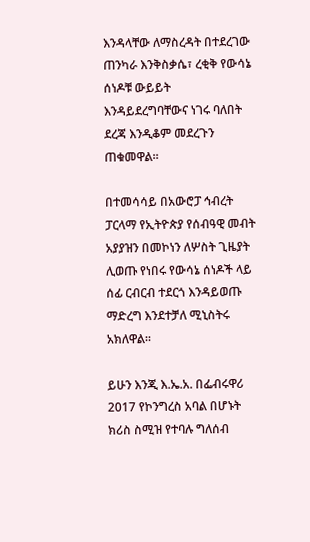እንዳላቸው ለማስረዳት በተደረገው ጠንካራ እንቅስቃሴ፣ ረቂቅ የውሳኔ ሰነዶቹ ውይይት እንዳይደረግባቸውና ነገሩ ባለበት ደረጃ እንዲቆም መደረጉን ጠቁመዋል፡፡

በተመሳሳይ በአውሮፓ ኅብረት ፓርላማ የኢትዮጵያ የሰብዓዊ መብት አያያዝን በመኮነን ለሦስት ጊዜያት ሊወጡ የነበሩ የውሳኔ ሰነዶች ላይ ሰፊ ርብርብ ተደርጎ እንዳይወጡ ማድረግ እንደተቻለ ሚኒስትሩ አክለዋል፡፡

ይሁን እንጂ እ.ኤ.አ. በፌብሩዋሪ 2017 የኮንግረስ አባል በሆኑት ክሪስ ስሚዝ የተባሉ ግለሰብ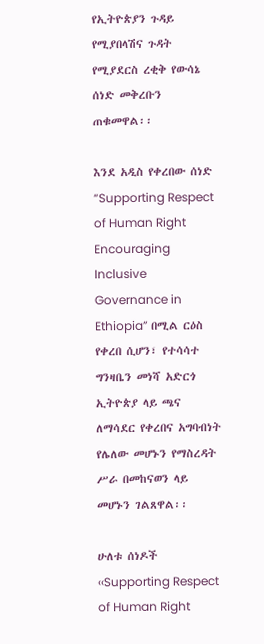የኢትዮጵያን ጉዳይ የሚያበላሽና ጉዳት የሚያደርስ ረቂቅ የውሳኔ ሰነድ መቅረቡን ጠቁመዋል፡፡

እንደ አዲስ የቀረበው ሰነድ “Supporting Respect of Human Right  Encouraging Inclusive Governance in Ethiopia” በሚል ርዕስ የቀረበ ሲሆን፣ የተሳሳተ ግንዛቤን መነሻ አድርጎ ኢትዮጵያ ላይ ጫና ለማሳደር የቀረበና አግባብነት የሌለው መሆኑን የማስረዳት ሥራ በመከናወን ላይ መሆኑን ገልጸዋል፡፡

ሁለቱ ሰነዶች ‹‹Supporting Respect of Human Right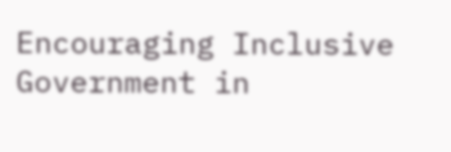Encouraging Inclusive Government in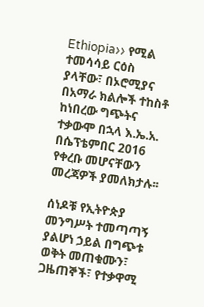Ethiopia›› የሚል ተመሳሳይ ርዕስ ያላቸው፣ በኦሮሚያና በአማራ ክልሎች ተከስቶ ከነበረው ግጭትና ተቃውሞ በኋላ እ.ኤ.አ. በሴፕቴምበር 2016 የቀረቡ መሆናቸውን መረጃዎች ያመለክታሉ፡፡

ሰነዶቹ የኢትዮጵያ መንግሥት ተመጣጣኝ ያልሆነ ኃይል በግጭቱ ወቅት መጠቁሙን፣ ጋዜጠኞች፣ የተቃዋሚ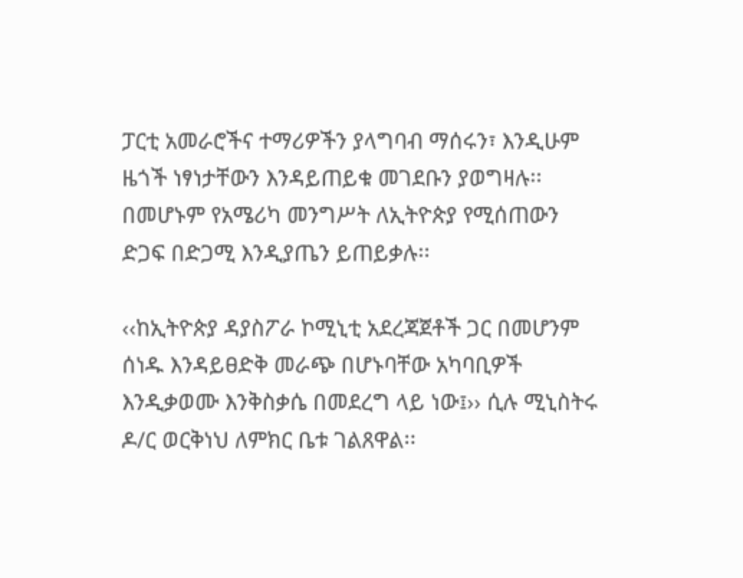ፓርቲ አመራሮችና ተማሪዎችን ያላግባብ ማሰሩን፣ እንዲሁም ዜጎች ነፃነታቸውን እንዳይጠይቁ መገደቡን ያወግዛሉ፡፡ በመሆኑም የአሜሪካ መንግሥት ለኢትዮጵያ የሚሰጠውን ድጋፍ በድጋሚ እንዲያጤን ይጠይቃሉ፡፡

‹‹ከኢትዮጵያ ዳያስፖራ ኮሚኒቲ አደረጃጀቶች ጋር በመሆንም ሰነዱ እንዳይፀድቅ መራጭ በሆኑባቸው አካባቢዎች እንዲቃወሙ እንቅስቃሴ በመደረግ ላይ ነው፤›› ሲሉ ሚኒስትሩ ዶ/ር ወርቅነህ ለምክር ቤቱ ገልጸዋል፡፡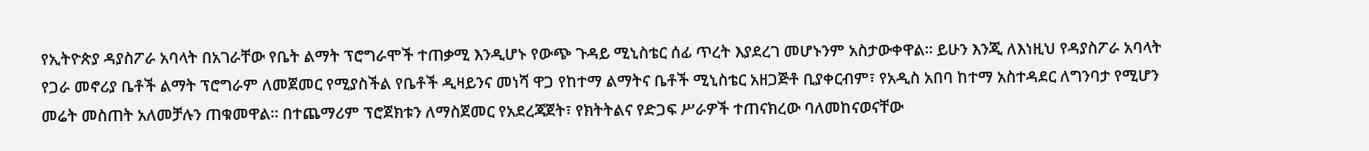የኢትዮጵያ ዳያስፖራ አባላት በአገራቸው የቤት ልማት ፕሮግራሞች ተጠቃሚ እንዲሆኑ የውጭ ጉዳይ ሚኒስቴር ሰፊ ጥረት እያደረገ መሆኑንም አስታውቀዋል፡፡ ይሁን እንጂ ለእነዚህ የዳያስፖራ አባላት የጋራ መኖሪያ ቤቶች ልማት ፕሮግራም ለመጀመር የሚያስችል የቤቶች ዲዛይንና መነሻ ዋጋ የከተማ ልማትና ቤቶች ሚኒስቴር አዘጋጅቶ ቢያቀርብም፣ የአዲስ አበባ ከተማ አስተዳደር ለግንባታ የሚሆን መሬት መስጠት አለመቻሉን ጠቁመዋል፡፡ በተጨማሪም ፕሮጀክቱን ለማስጀመር የአደረጃጀት፣ የክትትልና የድጋፍ ሥራዎች ተጠናክረው ባለመከናወናቸው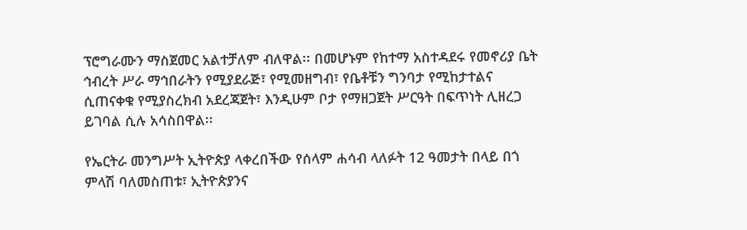ፕሮግራሙን ማስጀመር አልተቻለም ብለዋል፡፡ በመሆኑም የከተማ አስተዳደሩ የመኖሪያ ቤት ኅብረት ሥራ ማኅበራትን የሚያደራጅ፣ የሚመዘግብ፣ የቤቶቹን ግንባታ የሚከታተልና ሲጠናቀቁ የሚያስረክብ አደረጃጀት፣ እንዲሁም ቦታ የማዘጋጀት ሥርዓት በፍጥነት ሊዘረጋ ይገባል ሲሉ አሳስበዋል፡፡

የኤርትራ መንግሥት ኢትዮጵያ ላቀረበችው የሰላም ሐሳብ ላለፉት 12 ዓመታት በላይ በጎ ምላሽ ባለመስጠቱ፣ ኢትዮጵያንና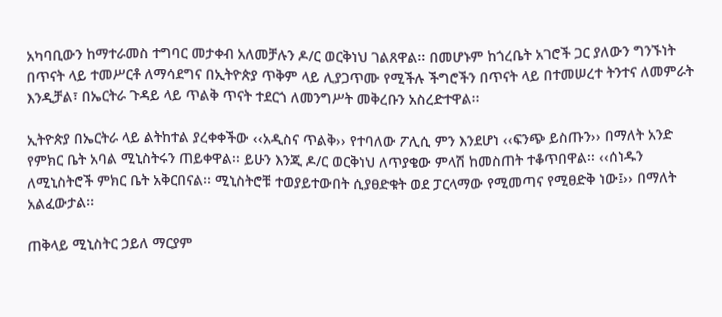አካባቢውን ከማተራመስ ተግባር መታቀብ አለመቻሉን ዶ/ር ወርቅነህ ገልጸዋል፡፡ በመሆኑም ከጎረቤት አገሮች ጋር ያለውን ግንኙነት በጥናት ላይ ተመሥርቶ ለማሳደግና በኢትዮጵያ ጥቅም ላይ ሊያጋጥሙ የሚችሉ ችግሮችን በጥናት ላይ በተመሠረተ ትንተና ለመምራት እንዲቻል፣ በኤርትራ ጉዳይ ላይ ጥልቅ ጥናት ተደርጎ ለመንግሥት መቅረቡን አስረድተዋል፡፡

ኢትዮጵያ በኤርትራ ላይ ልትከተል ያረቀቀችው ‹‹አዲስና ጥልቅ›› የተባለው ፖሊሲ ምን እንደሆነ ‹‹ፍንጭ ይስጡን›› በማለት አንድ የምክር ቤት አባል ሚኒስትሩን ጠይቀዋል፡፡ ይሁን እንጂ ዶ/ር ወርቅነህ ለጥያቄው ምላሽ ከመስጠት ተቆጥበዋል፡፡ ‹‹ሰነዱን ለሚኒስትሮች ምክር ቤት አቅርበናል፡፡ ሚኒስትሮቹ ተወያይተውበት ሲያፀድቁት ወደ ፓርላማው የሚመጣና የሚፀድቅ ነው፤›› በማለት አልፈውታል፡፡

ጠቅላይ ሚኒስትር ኃይለ ማርያም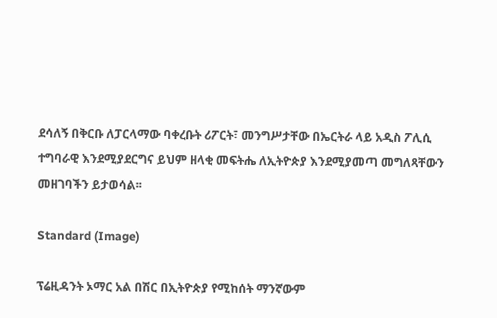ደሳለኝ በቅርቡ ለፓርላማው ባቀረቡት ሪፖርት፣ መንግሥታቸው በኤርትራ ላይ አዲስ ፖሊሲ ተግባራዊ እንደሚያደርግና ይህም ዘላቂ መፍትሔ ለኢትዮጵያ እንደሚያመጣ መግለጻቸውን መዘገባችን ይታወሳል፡፡

Standard (Image)

ፕሬዚዳንት ኦማር አል በሽር በኢትዮጵያ የሚከሰት ማንኛውም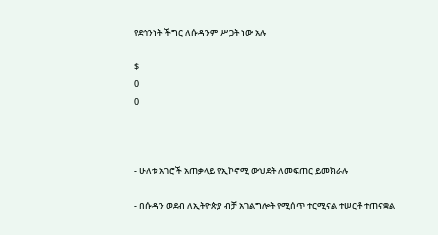የደኅንነት ችግር ለሱዳንም ሥጋት ነው አሉ

$
0
0



- ሁለቱ አገሮች አጠቃላይ የኢኮኖሚ ውህደት ለመፍጠር ይመክራሉ

- በሱዳን ወደብ ለኢትዮጵያ ብቻ አገልግሎት የሚሰጥ ተርሚናል ተሠርቶ ተጠናቋል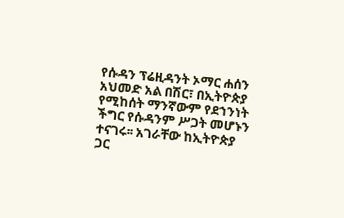የሱዳን ፕሬዚዳንት ኦማር ሐሰን አህመድ አል በሽር፣ በኢትዮጵያ የሚከሰት ማንኛውም የደኀንነት ችግር የሱዳንም ሥጋት መሆኑን ተናገሩ፡፡ አገራቸው ከኢትዮጵያ ጋር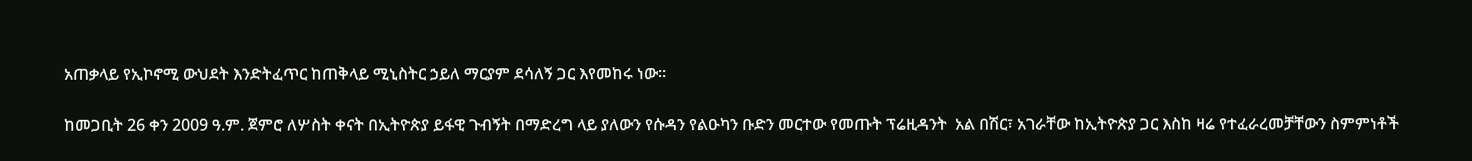አጠቃላይ የኢኮኖሚ ውህደት እንድትፈጥር ከጠቅላይ ሚኒስትር ኃይለ ማርያም ደሳለኝ ጋር እየመከሩ ነው፡፡

ከመጋቢት 26 ቀን 2009 ዓ.ም. ጀምሮ ለሦስት ቀናት በኢትዮጵያ ይፋዊ ጉብኝት በማድረግ ላይ ያለውን የሱዳን የልዑካን ቡድን መርተው የመጡት ፕሬዚዳንት  አል በሽር፣ አገራቸው ከኢትዮጵያ ጋር እስከ ዛሬ የተፈራረመቻቸውን ስምምነቶች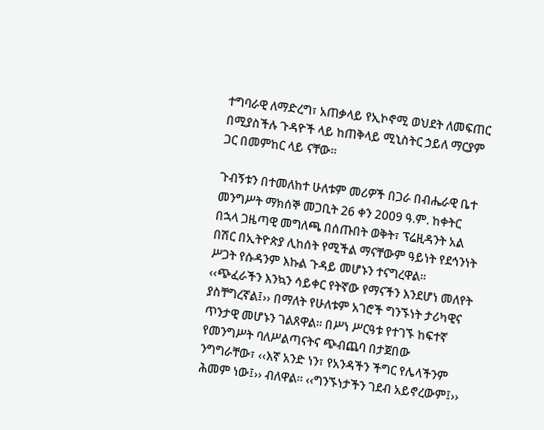ተግባራዊ ለማድረግ፣ አጠቃላይ የኢኮኖሚ ወህደት ለመፍጠር በሚያስችሉ ጉዳዮች ላይ ከጠቅላይ ሚኒስትር ኃይለ ማርያም ጋር በመምከር ላይ ናቸው፡፡

ጉብኝቱን በተመለከተ ሁለቱም መሪዎች በጋራ በብሔራዊ ቤተ መንግሥት ማክሰኞ መጋቢት 26 ቀን 2009 ዓ.ም. ከቀትር በኋላ ጋዜጣዊ መግለጫ በሰጡበት ወቅት፣ ፕሬዚዳንት አል በሽር በኢትዮጵያ ሊከሰት የሚችል ማናቸውም ዓይነት የደኅንነት ሥጋት የሱዳንም እኩል ጉዳይ መሆኑን ተናግረዋል፡፡ ‹‹ጭፈራችን እንኳን ሳይቀር የትኛው የማናችን እንደሆነ መለየት ያስቸግረኛል፤›› በማለት የሁለቱም አገሮች ግንኙነት ታሪካዊና ጥንታዊ መሆኑን ገልጸዋል፡፡ በሥነ ሥርዓቱ የተገኙ ከፍተኛ የመንግሥት ባለሥልጣናትና ጭብጨባ በታጀበው ንግግራቸው፣ ‹‹እኛ አንድ ነን፣ የአንዳችን ችግር የሌላችንም ሕመም ነው፤›› ብለዋል፡፡ ‹‹ግንኙነታችን ገደብ አይኖረውም፤››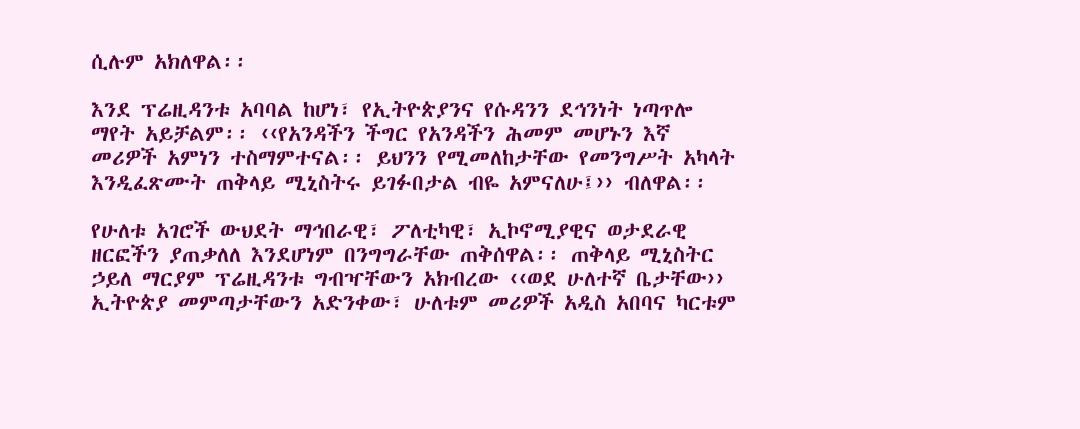ሲሉም አክለዋል፡፡

እንደ ፕሬዚዳንቱ አባባል ከሆነ፣ የኢትዮጵያንና የሱዳንን ደኅንነት ነጣጥሎ ማየት አይቻልም፡፡ ‹‹የአንዳችን ችግር የአንዳችን ሕመም መሆኑን እኛ መሪዎች አምነን ተስማምተናል፡፡ ይህንን የሚመለከታቸው የመንግሥት አካላት እንዲፈጽሙት ጠቅላይ ሚኒስትሩ ይገፉበታል ብዬ አምናለሁ፤›› ብለዋል፡፡

የሁለቱ አገሮች ውህደት ማኅበራዊ፣ ፖለቲካዊ፣ ኢኮኖሚያዊና ወታደራዊ ዘርፎችን ያጠቃለለ እንደሆነም በንግግራቸው ጠቅሰዋል፡፡ ጠቅላይ ሚኒስትር ኃይለ ማርያም ፕሬዚዳንቱ ግብዣቸውን አክብረው ‹‹ወደ ሁለተኛ ቤታቸው›› ኢትዮጵያ መምጣታቸውን አድንቀው፣ ሁለቱም መሪዎች አዲስ አበባና ካርቱም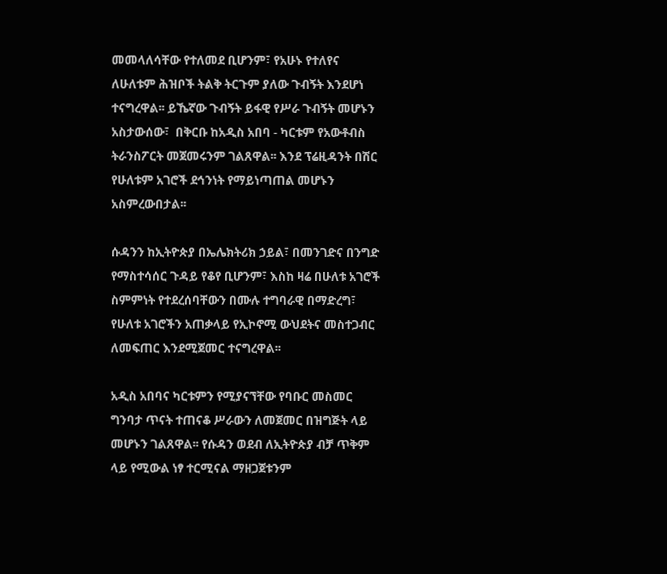መመላለሳቸው የተለመደ ቢሆንም፣ የአሁኑ የተለየና ለሁለቱም ሕዝቦች ትልቅ ትርጉም ያለው ጉብኝት እንደሆነ ተናግረዋል፡፡ ይኼኛው ጉብኝት ይፋዊ የሥራ ጉብኝት መሆኑን አስታውሰው፣  በቅርቡ ከአዲስ አበባ - ካርቱም የአውቶብስ ትራንስፖርት መጀመሩንም ገልጸዋል፡፡ እንደ ፕሬዚዳንት በሽር የሁለቱም አገሮች ደኅንነት የማይነጣጠል መሆኑን አስምረውበታል፡፡

ሱዳንን ከኢትዮጵያ በኤሌክትሪክ ኃይል፣ በመንገድና በንግድ የማስተሳሰር ጉዳይ የቆየ ቢሆንም፣ እስከ ዛሬ በሁለቱ አገሮች ስምምነት የተደረሰባቸውን በሙሉ ተግባራዊ በማድረግ፣ የሁለቱ አገሮችን አጠቃላይ የኢኮኖሚ ውህደትና መስተጋብር ለመፍጠር እንደሚጀመር ተናግረዋል፡፡

አዲስ አበባና ካርቱምን የሚያናኘቸው የባቡር መስመር ግንባታ ጥናት ተጠናቆ ሥራውን ለመጀመር በዝግጅት ላይ መሆኑን ገልጸዋል፡፡ የሱዳን ወደብ ለኢትዮጵያ ብቻ ጥቅም ላይ የሚውል ነፃ ተርሚናል ማዘጋጀቱንም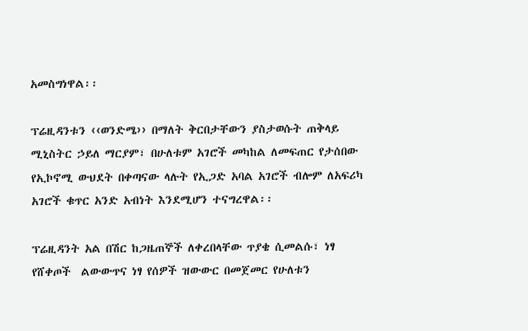አመስግነዋል፡፡

ፕሬዚዳንቱን ‹‹ወንድሜ›› በማለት ቅርበታቸውን ያስታወሱት ጠቅላይ ሚኒስትር ኃይለ ማርያም፣ በሁለቱም አገሮች መካከል ለመፍጠር የታሰበው የኢኮኖሚ ውህደት በቀጣናው ላሉት የኢጋድ አባል አገሮች ብሎም ለአፍሪካ አገሮች ቁጥር አንድ አብነት እንደሚሆን ተናግረዋል፡፡

ፕሬዚዳንት አል በሽር ከጋዜጠኞች ለቀረበላቸው ጥያቄ ሲመልሱ፣ ነፃ የሸቀጦች  ልውውጥና ነፃ የሰዎች ዝውውር በመጀመር የሁለቱን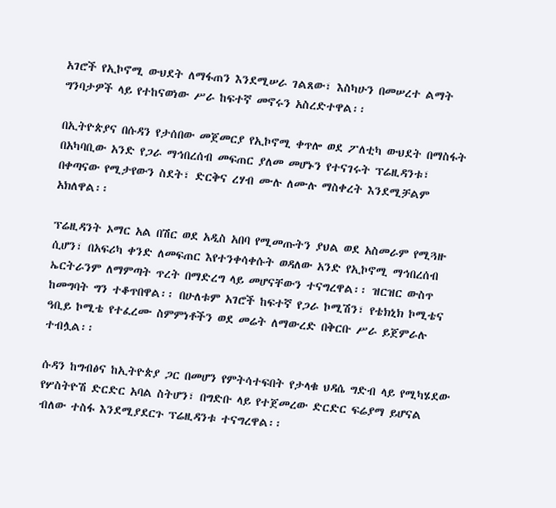አገሮች የኢኮኖሚ ውህደት ለማፋጠን እንደሚሠራ ገልጸው፣ እስካሁን በመሠረተ ልማት ግንባታዎች ላይ የተከናወነው ሥራ ከፍተኛ መኖሩን አስረድተዋል፡፡

በኢትዮጵያና በሱዳን የታሰበው መጀመርያ የኢኮኖሚ ቀጥሎ ወደ ፖለቲካ ውህደት በማስፋት በአካባቢው አንድ የጋራ ማኅበረሰብ መፍጠር ያለመ መሆኑን የተናገሩት ፕሬዚዳንቱ፣ በቀጣናው የሚታየውን ስደት፣ ድርቅና ረሃብ ሙሉ ለሙሉ ማስቀረት እንደሚቻልም አክለዋል፡፡

ፕሬዚዳንት ኦማር አል በሽር ወደ አዲስ አበባ የሚመጡትን ያህል ወደ አስመራም የሚጓዙ ሲሆን፣ በአፍሪካ ቀንድ ለመፍጠር እየተንቀሳቀሱት ወዳለው አንድ የኢኮኖሚ ማኅበረሰብ ኤርትራንም ለማምጣት ጥረት በማድረግ ላይ መሆናቸውን ተናግረዋል፡፡ ዝርዝር ውስጥ ከመግባት ግን ተቆጥበዋል፡፡ በሁለቱም አገሮች ከፍተኛ የጋራ ኮሚሽን፣ የቴክኒክ ኮሚቴና ዓቢይ ኮሚቴ የተፈረሙ ስምምነቶችን ወደ መሬት ለማውረድ በቅርቡ ሥራ ይጀምራሉ ተብሏል፡፡

ሱዳን ከግብፅና ከኢትዮጵያ ጋር በመሆን የምትሳተፍበት የታላቁ ህዳሴ ግድብ ላይ የሚካሄደው የሦስትዮሽ ድርድር አባል ስትሆን፣ በግድቡ ላይ የተጀመረው ድርድር ፍሬያማ ይሆናል ብለው ተስፋ እንደሚያደርጉ ፕሬዚዳንቱ ተናግረዋል፡፡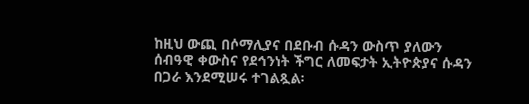ከዚህ ውጪ በሶማሊያና በደቡብ ሱዳን ውስጥ ያለውን ሰብዓዊ ቀውስና የደኅንነት ችግር ለመፍታት ኢትዮጵያና ሱዳን በጋራ እንደሚሠሩ ተገልጿል፡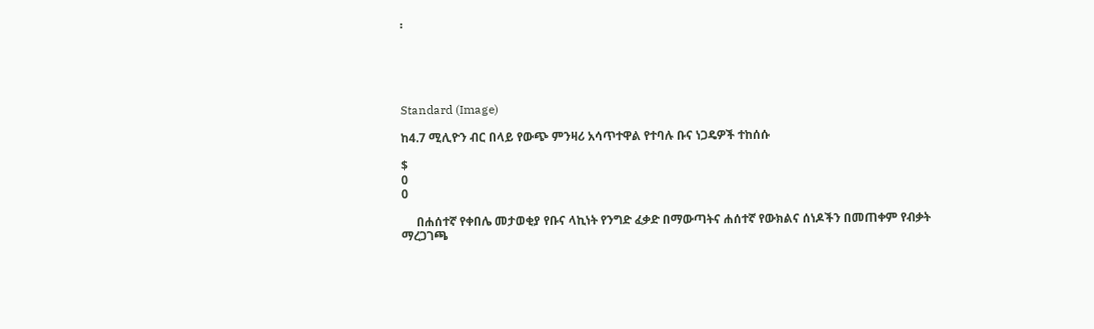፡





Standard (Image)

ከ4.7 ሚሊዮን ብር በላይ የውጭ ምንዛሪ አሳጥተዋል የተባሉ ቡና ነጋዴዎች ተከሰሱ

$
0
0

     በሐሰተኛ የቀበሌ መታወቂያ የቡና ላኪነት የንግድ ፈቃድ በማውጣትና ሐሰተኛ የውክልና ሰነዶችን በመጠቀም የብቃት ማረጋገጫ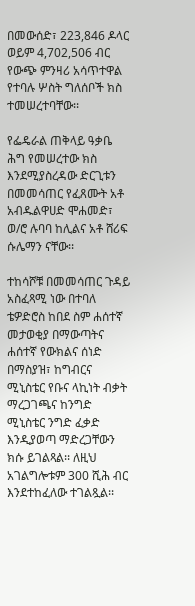በመውሰድ፣ 223,846 ዶላር ወይም 4,702,506 ብር የውጭ ምንዛሪ አሳጥተዋል የተባሉ ሦስት ግለሰቦች ክስ ተመሠረተባቸው፡፡

የፌዴራል ጠቅላይ ዓቃቤ ሕግ የመሠረተው ክስ እንደሚያስረዳው ድርጊቱን በመመሳጠር የፈጸሙት አቶ አብዱልዋሀድ ሞሐመድ፣ ወ/ሮ ሉባባ ከሊልና አቶ ሸሪፍ ሱሌማን ናቸው፡፡

ተከሳሾቹ በመመሳጠር ጉዳይ አስፈጻሚ ነው በተባለ ቴዎድሮስ ከበደ ስም ሐሰተኛ መታወቂያ በማውጣትና ሐሰተኛ የውክልና ሰነድ በማስያዝ፣ ከግብርና ሚኒስቴር የቡና ላኪነት ብቃት ማረጋገጫና ከንግድ ሚኒስቴር ንግድ ፈቃድ እንዲያወጣ ማድረጋቸውን ክሱ ይገልጻል፡፡ ለዚህ አገልግሎቱም 300 ሺሕ ብር እንደተከፈለው ተገልጿል፡፡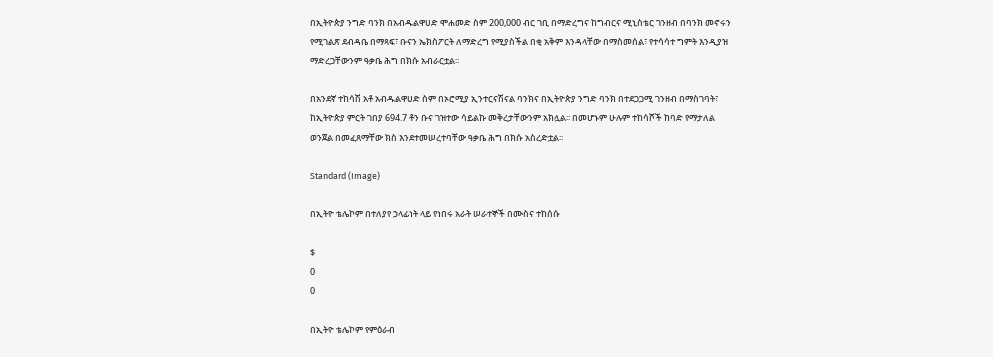በኢትዮጵያ ንግድ ባንክ በአብዱልዋሀድ ሞሐመድ ስም 200,000 ብር ገቢ በማድረግና ከግብርና ሚኒስቴር ገንዘብ በባንክ መኖሩን የሚገልጽ ደብዳቤ በማጻፍ፣ ቡናን ኤክስፖርት ለማድረግ የሚያስችል በቂ አቅም እንዳላቸው በማስመሰል፣ የተሳሳተ ግምት እንዲያዝ ማድረጋቸውንም ዓቃቤ ሕግ በክሱ አብራርቷል፡፡

በአንደኛ ተከሳሽ አቶ አብዱልዋሀድ ስም በኦሮሚያ ኢንተርናሽናል ባንክና በኢትዮጵያ ንግድ ባንክ በተደጋጋሚ ገንዘብ በማስገባት፣ ከኢትዮጵያ ምርት ገበያ 694.7 ቶን ቡና ገዝተው ሳይልኩ መቅረታቸውንም አክሏል፡፡ በመሆኑም ሁሉም ተከሳሾች ከባድ የማታለል ወንጀል በመፈጸማቸው ክስ እንደተመሠረተባቸው ዓቃቤ ሕግ በክሱ አስረድቷል፡፡

Standard (Image)

በኢትዮ ቴሌኮም በተለያየ ኃላፊነት ላይ የነበሩ አራት ሠራተኞች በሙስና ተከሰሱ

$
0
0

በኢትዮ ቴሌኮም የምዕራብ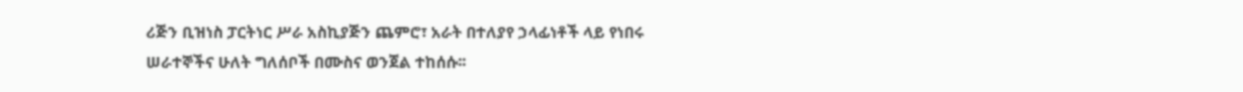ሪጅን ቢዝነስ ፓርትነር ሥራ አስኪያጅን ጨምሮ፣ አራት በተለያየ ኃላፊነቶች ላይ የነበሩ ሠራተኞችና ሁለት ግለሰቦች በሙስና ወንጀል ተከሰሱ፡፡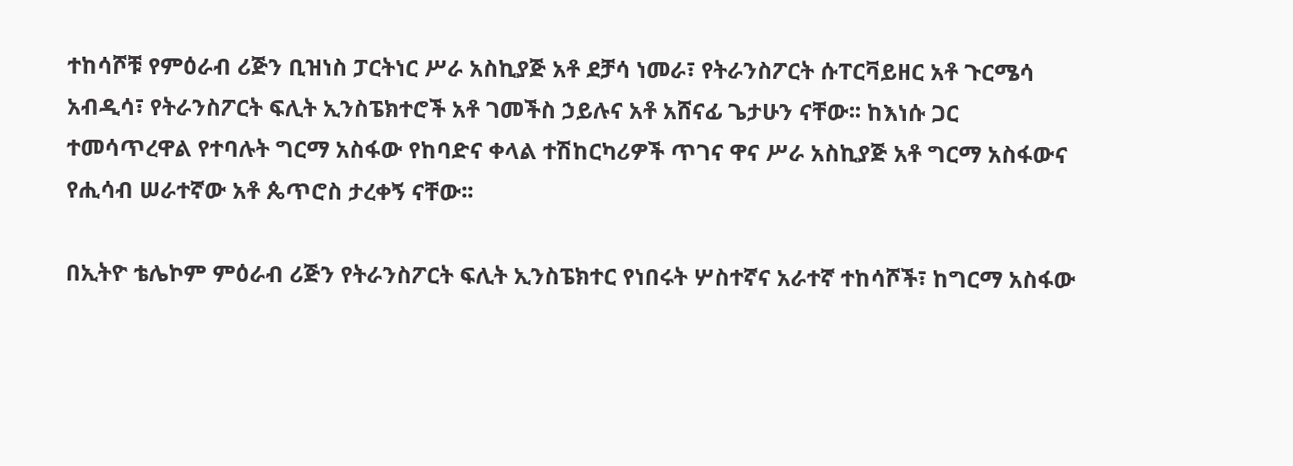ተከሳሾቹ የምዕራብ ሪጅን ቢዝነስ ፓርትነር ሥራ አስኪያጅ አቶ ደቻሳ ነመራ፣ የትራንስፖርት ሱፐርቫይዘር አቶ ጉርሜሳ አብዲሳ፣ የትራንስፖርት ፍሊት ኢንስፔክተሮች አቶ ገመችስ ኃይሉና አቶ አሸናፊ ጌታሁን ናቸው፡፡ ከእነሱ ጋር  ተመሳጥረዋል የተባሉት ግርማ አስፋው የከባድና ቀላል ተሽከርካሪዎች ጥገና ዋና ሥራ አስኪያጅ አቶ ግርማ አስፋውና የሒሳብ ሠራተኛው አቶ ጴጥሮስ ታረቀኝ ናቸው፡፡

በኢትዮ ቴሌኮም ምዕራብ ሪጅን የትራንስፖርት ፍሊት ኢንስፔክተር የነበሩት ሦስተኛና አራተኛ ተከሳሾች፣ ከግርማ አስፋው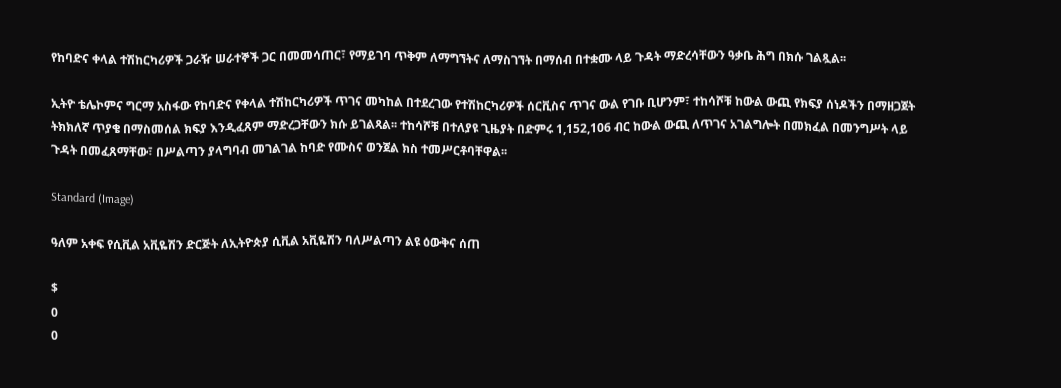የከባድና ቀላል ተሽከርካሪዎች ጋራዥ ሠራተኞች ጋር በመመሳጠር፣ የማይገባ ጥቅም ለማግኘትና ለማስገኘት በማሰብ በተቋሙ ላይ ጉዳት ማድረሳቸውን ዓቃቤ ሕግ በክሱ ገልጿል፡፡

ኢትዮ ቴሌኮምና ግርማ አስፋው የከባድና የቀላል ተሽከርካሪዎች ጥገና መካከል በተደረገው የተሽከርካሪዎች ሰርቪስና ጥገና ውል የገቡ ቢሆንም፣ ተከሳሾቹ ከውል ውጪ የክፍያ ሰነዶችን በማዘጋጀት ትክክለኛ ጥያቄ በማስመሰል ክፍያ እንዲፈጸም ማድረጋቸውን ክሱ ይገልጻል፡፡ ተከሳሾቹ በተለያዩ ጊዜያት በድምሩ 1,152,106 ብር ከውል ውጪ ለጥገና አገልግሎት በመክፈል በመንግሥት ላይ ጉዳት በመፈጸማቸው፣ በሥልጣን ያላግባብ መገልገል ከባድ የሙስና ወንጀል ክስ ተመሥርቶባቸዋል፡፡

Standard (Image)

ዓለም አቀፍ የሲቪል አቪዬሽን ድርጅት ለኢትዮጵያ ሲቪል አቪዬሽን ባለሥልጣን ልዩ ዕውቅና ሰጠ

$
0
0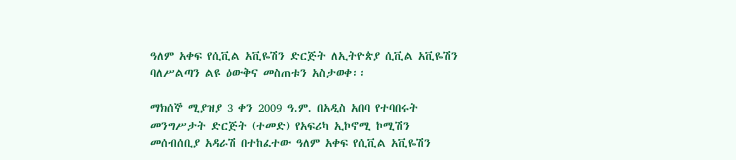ዓለም አቀፍ የሲቪል አቪዬሽን ድርጅት ለኢትዮጵያ ሲቪል አቪዬሽን ባለሥልጣን ልዩ ዕውቅና መስጠቱን አስታወቀ፡፡

ማክሰኞ ሚያዝያ 3 ቀን 2009 ዓ.ም. በአዲስ አበባ የተባበሩት መንግሥታት ድርጅት (ተመድ) የአፍሪካ ኢኮኖሚ ኮሚሽን መሰብሰቢያ አዳራሽ በተከፈተው ዓለም አቀፍ የሲቪል አቪዬሽን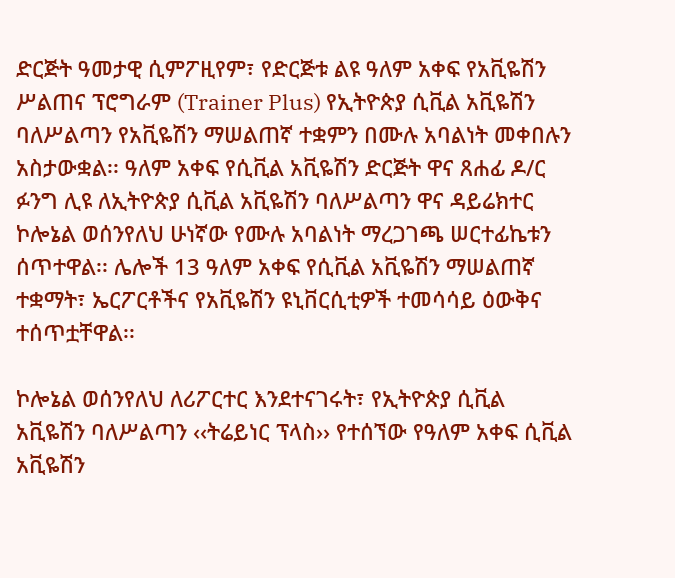ድርጅት ዓመታዊ ሲምፖዚየም፣ የድርጅቱ ልዩ ዓለም አቀፍ የአቪዬሽን ሥልጠና ፕሮግራም (Trainer Plus) የኢትዮጵያ ሲቪል አቪዬሽን ባለሥልጣን የአቪዬሽን ማሠልጠኛ ተቋምን በሙሉ አባልነት መቀበሉን አስታውቋል፡፡ ዓለም አቀፍ የሲቪል አቪዬሽን ድርጅት ዋና ጸሐፊ ዶ/ር ፉንግ ሊዩ ለኢትዮጵያ ሲቪል አቪዬሽን ባለሥልጣን ዋና ዳይሬክተር ኮሎኔል ወሰንየለህ ሁነኛው የሙሉ አባልነት ማረጋገጫ ሠርተፊኬቱን ሰጥተዋል፡፡ ሌሎች 13 ዓለም አቀፍ የሲቪል አቪዬሽን ማሠልጠኛ ተቋማት፣ ኤርፖርቶችና የአቪዬሽን ዩኒቨርሲቲዎች ተመሳሳይ ዕውቅና ተሰጥቷቸዋል፡፡

ኮሎኔል ወሰንየለህ ለሪፖርተር እንደተናገሩት፣ የኢትዮጵያ ሲቪል አቪዬሽን ባለሥልጣን ‹‹ትሬይነር ፕላስ›› የተሰኘው የዓለም አቀፍ ሲቪል አቪዬሽን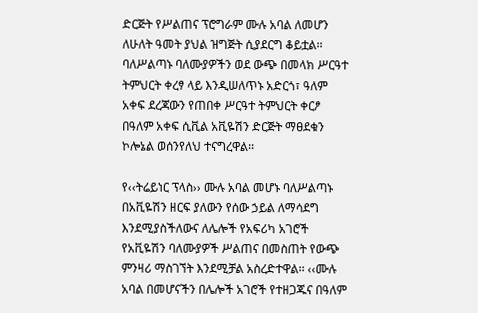ድርጅት የሥልጠና ፕሮግራም ሙሉ አባል ለመሆን ለሁለት ዓመት ያህል ዝግጅት ሲያደርግ ቆይቷል፡፡ ባለሥልጣኑ ባለሙያዎችን ወደ ውጭ በመላክ ሥርዓተ ትምህርት ቀረፃ ላይ እንዲሠለጥኑ አድርጎ፣ ዓለም አቀፍ ደረጃውን የጠበቀ ሥርዓተ ትምህርት ቀርፆ በዓለም አቀፍ ሲቪል አቪዬሽን ድርጅት ማፀደቁን ኮሎኔል ወሰንየለህ ተናግረዋል፡፡

የ‹‹ትሬይነር ፕላስ›› ሙሉ አባል መሆኑ ባለሥልጣኑ በአቪዬሽን ዘርፍ ያለውን የሰው ኃይል ለማሳደግ እንደሚያስችለውና ለሌሎች የአፍሪካ አገሮች የአቪዬሽን ባለሙያዎች ሥልጠና በመስጠት የውጭ ምንዛሪ ማስገኘት እንደሚቻል አስረድተዋል፡፡ ‹‹ሙሉ አባል በመሆናችን በሌሎች አገሮች የተዘጋጁና በዓለም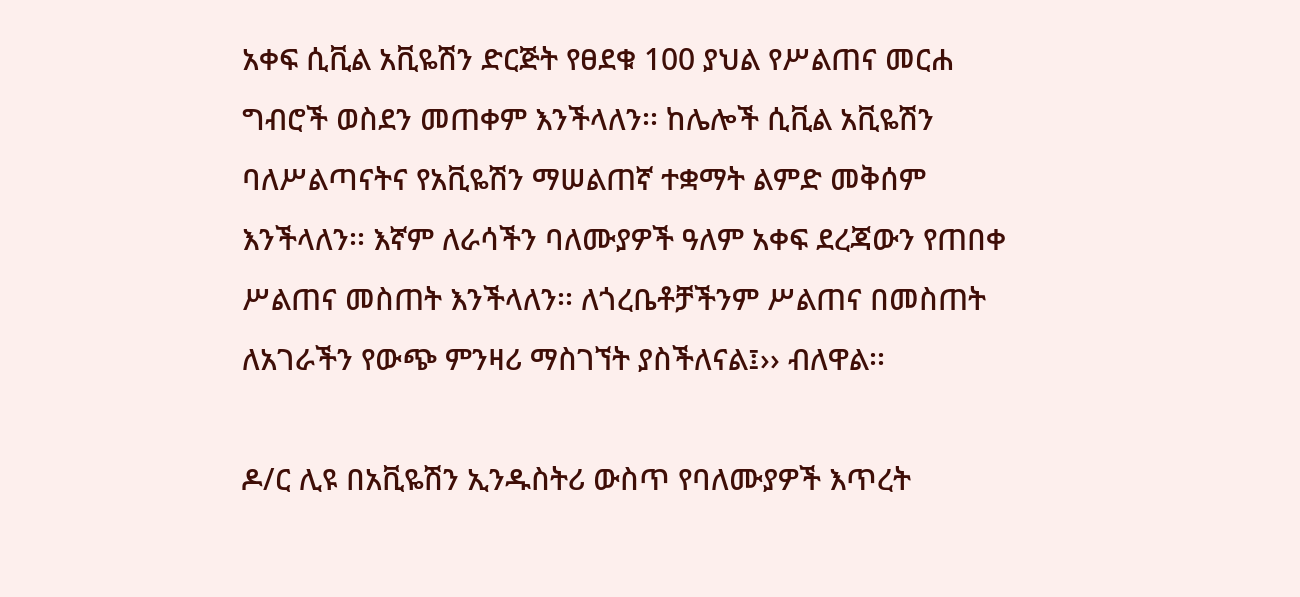አቀፍ ሲቪል አቪዬሽን ድርጅት የፀደቁ 100 ያህል የሥልጠና መርሐ ግብሮች ወስደን መጠቀም እንችላለን፡፡ ከሌሎች ሲቪል አቪዬሽን ባለሥልጣናትና የአቪዬሽን ማሠልጠኛ ተቋማት ልምድ መቅሰም እንችላለን፡፡ እኛም ለራሳችን ባለሙያዎች ዓለም አቀፍ ደረጃውን የጠበቀ ሥልጠና መስጠት እንችላለን፡፡ ለጎረቤቶቻችንም ሥልጠና በመስጠት ለአገራችን የውጭ ምንዛሪ ማስገኘት ያስችለናል፤›› ብለዋል፡፡

ዶ/ር ሊዩ በአቪዬሽን ኢንዱስትሪ ውስጥ የባለሙያዎች እጥረት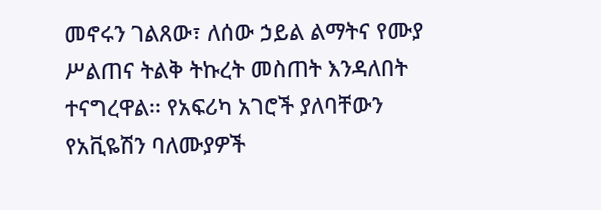መኖሩን ገልጸው፣ ለሰው ኃይል ልማትና የሙያ ሥልጠና ትልቅ ትኩረት መስጠት እንዳለበት ተናግረዋል፡፡ የአፍሪካ አገሮች ያለባቸውን የአቪዬሽን ባለሙያዎች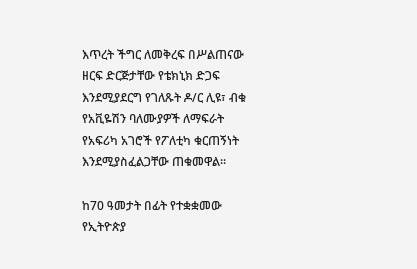እጥረት ችግር ለመቅረፍ በሥልጠናው ዘርፍ ድርጅታቸው የቴክኒክ ድጋፍ እንደሚያደርግ የገለጹት ዶ/ር ሊዩ፣ ብቁ የአቪዬሽን ባለሙያዎች ለማፍራት የአፍሪካ አገሮች የፖለቲካ ቁርጠኝነት እንደሚያስፈልጋቸው ጠቁመዋል፡፡

ከ70 ዓመታት በፊት የተቋቋመው የኢትዮጵያ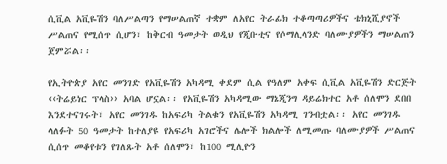ሲቪል አቪዬሽን ባለሥልጣን የማሠልጠኛ ተቋም ለአየር ትራፊክ ተቆጣጣሪዎችና ቴክኒሺያኖች ሥልጠና የሚሰጥ ሲሆን፣ ከቅርብ ዓመታት ወዲህ የጂቡቲና የሶማሊላንድ ባለሙያዎችን ማሠልጠን ጀምሯል፡፡

የኢትዮጵያ አየር መንገድ የአቪዬሽን አካዳሚ ቀደም ሲል የዓለም አቀፍ ሲቪል አቪዬሽን ድርጅት ‹‹ትሬይነር ፕላስ›› አባል ሆኗል፡፡ የአቪዬሽን አካዳሚው ማኔጂንግ ዳይሬክተር አቶ ሰለሞን ደበበ እንደተናገሩት፣ አየር መንገዱ ከአፍሪካ ትልቁን የአቪዬሽን አካዳሚ ገንብቷል፡፡ አየር መንገዱ ላለፉት 50 ዓመታት ከተለያዩ የአፍሪካ አገሮችና ሌሎች ክልሎች ለሚመጡ ባለሙያዎች ሥልጠና ሲሰጥ መቆየቱን የገለጹት አቶ ሰለሞን፣ ከ100 ሚሊዮን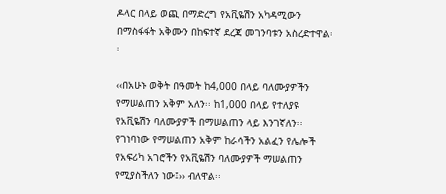ዶላር በላይ ወጪ በማድረግ የአቪዬሽን አካዳሚውን በማስፋፋት አቅሙን በከፍተኛ ደረጃ መገንባቱን አስረድተዋል፡፡

‹‹በአሁኑ ወቅት በዓመት ከ4,000 በላይ ባለሙያዎችን የማሠልጠን አቅም አለን፡፡ ከ1,000 በላይ የተለያዩ የአቪዬሽን ባለሙያዎች በማሠልጠን ላይ እንገኛለን፡፡ የገነባነው የማሠልጠን አቅም ከራሳችን አልፈን የሌሎች የአፍሪካ አገሮችን የአቪዬሽን ባለሙያዎች ማሠልጠን የሚያስችለን ነው፤›› ብለዋል፡፡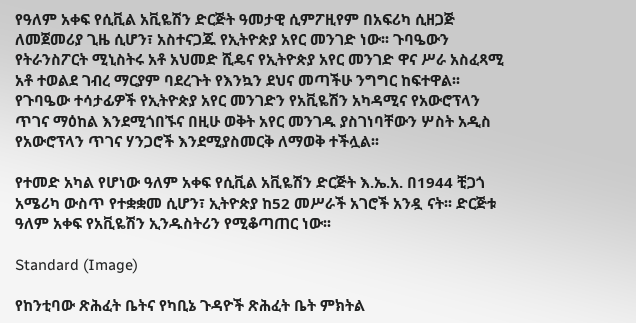የዓለም አቀፍ የሲቪል አቪዬሽን ድርጅት ዓመታዊ ሲምፖዚየም በአፍሪካ ሲዘጋጅ ለመጀመሪያ ጊዜ ሲሆን፣ አስተናጋጁ የኢትዮጵያ አየር መንገድ ነው፡፡ ጉባዔውን የትራንስፖርት ሚኒስትሩ አቶ አህመድ ሺዴና የኢትዮጵያ አየር መንገድ ዋና ሥራ አስፈጻሚ አቶ ተወልደ ገብረ ማርያም ባደረጉት የእንኳን ደህና መጣችሁ ንግግር ከፍተዋል፡፡ የጉባዔው ተሳታፊዎች የኢትዮጵያ አየር መንገድን የአቪዬሽን አካዳሚና የአውሮፕላን ጥገና ማዕከል እንደሚጎበኙና በዚሁ ወቅት አየር መንገዱ ያስገነባቸውን ሦስት አዲስ የአውሮፕላን ጥገና ሃንጋሮች እንደሚያስመርቅ ለማወቅ ተችሏል፡፡

የተመድ አካል የሆነው ዓለም አቀፍ የሲቪል አቪዬሽን ድርጅት እ.ኤ.አ. በ1944 ቺጋጎ አሜሪካ ውስጥ የተቋቋመ ሲሆን፣ ኢትዮጵያ ከ52 መሥራች አገሮች አንዷ ናት፡፡ ድርጅቱ ዓለም አቀፍ የአቪዬሽን ኢንዱስትሪን የሚቆጣጠር ነው፡፡

Standard (Image)

የከንቲባው ጽሕፈት ቤትና የካቢኔ ጉዳዮች ጽሕፈት ቤት ምክትል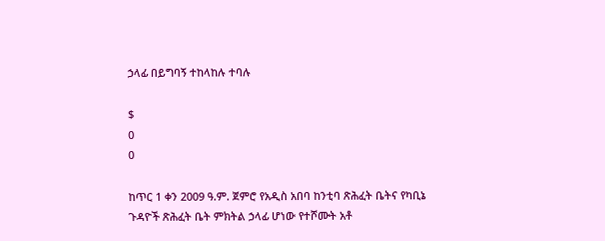ኃላፊ በይግባኝ ተከላከሉ ተባሉ

$
0
0

ከጥር 1 ቀን 2009 ዓ.ም. ጀምሮ የአዲስ አበባ ከንቲባ ጽሕፈት ቤትና የካቢኔ ጉዳዮች ጽሕፈት ቤት ምክትል ኃላፊ ሆነው የተሾሙት አቶ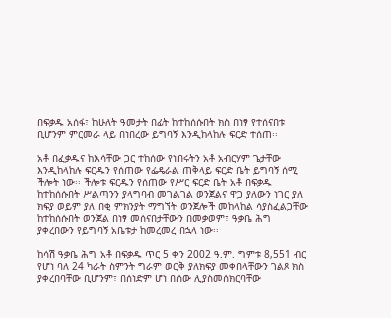በፍቃዱ አሰፋ፣ ከሁለት ዓመታት በፊት ከተከሰሱበት ክስ በነፃ የተሰናበቱ ቢሆንም ምርመራ ላይ በነበረው ይግባኝ እንዲከላከሉ ፍርድ ተሰጠ፡፡

አቶ በፈቃዱና ከእሳቸው ጋር ተከሰው የነበሩትን አቶ አብርሃም ጌታቸው እንዲከላከሉ ፍርዱን የሰጠው የፌዴራል ጠቅላይ ፍርድ ቤት ይግባኝ ሰሚ ችሎት ነው፡፡ ችሎቱ ፍርዱን የሰጠው የሥር ፍርድ ቤት አቶ በፍቃዱ ከተከሰሱበት ሥልጣንን ያላግባብ መገልገል ወንጀልና ዋጋ ያለውን ነገር ያለ ክፍያ ወይም ያለ በቂ ምክንያት ማግኘት ወንጀሎች መከላከል ሳያስፈልጋቸው ከተከሰሱበት ወንጀል በነፃ መሰናበታቸውን በመቃወም፣ ዓቃቤ ሕግ ያቀረበውን የይግባኝ አቤቱታ ከመረመረ በኋላ ነው፡፡

ከሳሽ ዓቃቤ ሕግ አቶ በፍቃዱ ጥር 5 ቀን 2002 ዓ.ም. ግምቱ 8,551 ብር የሆነ ባለ 24 ካራት ስምንት ግራም ወርቅ ያለክፍያ መቀበላቸውን ገልጾ ክስ ያቀረበባቸው ቢሆንም፣ በሰነድም ሆነ በሰው ሊያስመሰክርባቸው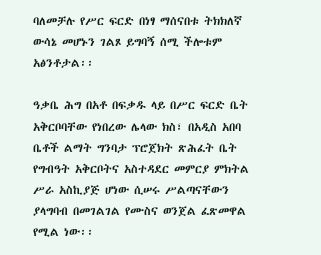ባለመቻሉ የሥር ፍርድ በነፃ ማሰናበቱ ትክክለኛ ውሳኔ መሆኑን ገልጾ ይግባኝ ሰሚ ችሎቱም አፅንቶታል፡፡

ዓቃቤ ሕግ በአቶ በፍቃዱ ላይ በሥር ፍርድ ቤት አቅርቦባቸው የነበረው ሌላው ክስ፣ በአዲስ አበባ ቤቶች ልማት ግንባታ ፕሮጀክት ጽሕፈት ቤት የግብዓት አቅርቦትና አስተዳደር መምርያ ምክትል ሥራ አስኪያጅ ሆነው ሲሠሩ ሥልጣናቸውን ያላግባብ በመገልገል የሙስና ወንጀል ፈጽመዋል የሚል ነው፡፡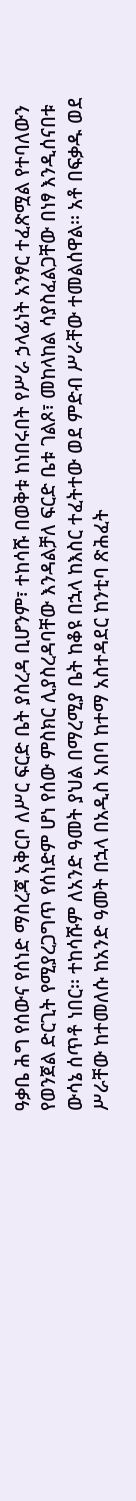ዓቃቤ ሕግ የሰውና የሰነድ ማስረጃ አቅርቦ ለሥር ፍርድ ቤት ያስረዳ ቢሆንም፣ ተከሳሹ በወቅቱ ከነበሩበት የሥራ ኃላፊነት አንፃር ተፈጽሟል የተባለውን የወንጀል ድርጊት የሚያረጋግጥ የሰነድም ሆነ የሰው ምስክር ሊያስረዳባቸው እንዳልቻለ ፍርድ ቤቱ ገልጾ፣ መከላከል ሳያስፈልጋቸው በነፃ እንዲሰናበቱ ውሳኔ ሰጥቶ ነበር፡፡ ተከሳሹም ለአንድ ዓመት ያህል በማረሚያ ቤት ከቆዩ በኋላ ከእስር ተፈትተው ወደ ምድብ ሥራቸው ተመልሰዋል፡፡ አቶ በፍቃዱ ወደ ሥራቸው ከተመለሱ ከአንድ ዓመት በኋላ በአዲስ አበባ ከተማ አስተዳደር ከንቲባ ጽሕፈት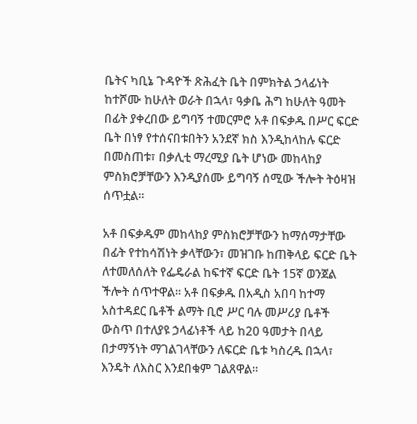ቤትና ካቢኔ ጉዳዮች ጽሕፈት ቤት በምክትል ኃላፊነት ከተሾሙ ከሁለት ወራት በኋላ፣ ዓቃቤ ሕግ ከሁለት ዓመት በፊት ያቀረበው ይግባኝ ተመርምሮ አቶ በፍቃዱ በሥር ፍርድ ቤት በነፃ የተሰናበቱበትን አንደኛ ክስ እንዲከላከሉ ፍርድ በመስጠቱ፣ በቃሊቲ ማረሚያ ቤት ሆነው መከላከያ ምስክሮቻቸውን እንዲያሰሙ ይግባኝ ሰሚው ችሎት ትዕዛዝ ሰጥቷል፡፡

አቶ በፍቃዱም መከላከያ ምስክሮቻቸውን ከማሰማታቸው በፊት የተከሳሽነት ቃላቸውን፣ መዝገቡ ከጠቅላይ ፍርድ ቤት ለተመለሰለት የፌዴራል ከፍተኛ ፍርድ ቤት 15ኛ ወንጀል ችሎት ሰጥተዋል፡፡ አቶ በፍቃዱ በአዲስ አበባ ከተማ አስተዳደር ቤቶች ልማት ቢሮ ሥር ባሉ መሥሪያ ቤቶች ውስጥ በተለያዩ ኃላፊነቶች ላይ ከ20 ዓመታት በላይ በታማኝነት ማገልገላቸውን ለፍርድ ቤቱ ካስረዱ በኋላ፣ እንዴት ለእስር እንደበቁም ገልጸዋል፡፡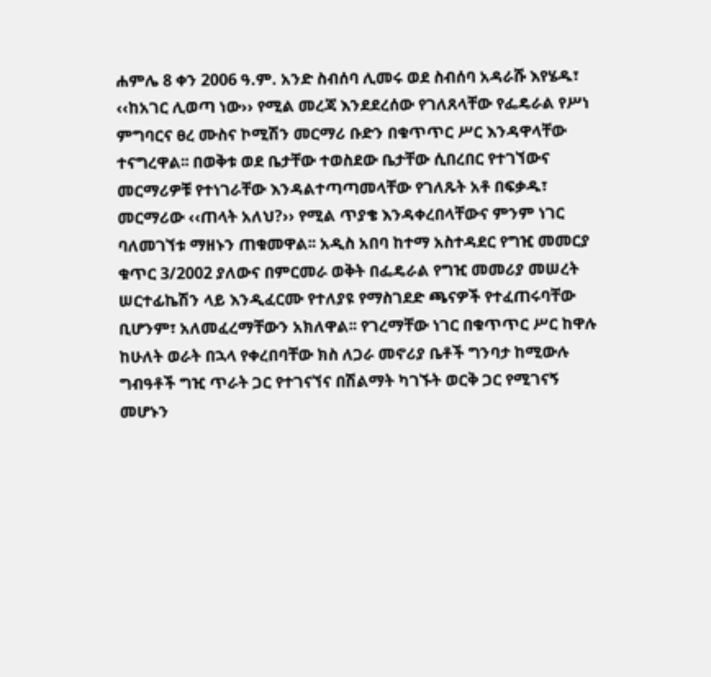ሐምሌ 8 ቀን 2006 ዓ.ም. አንድ ስብሰባ ሊመሩ ወደ ስብሰባ አዳራሹ እየሄዱ፣ ‹‹ከአገር ሊወጣ ነው›› የሚል መረጃ እንደደረሰው የገለጸላቸው የፌዴራል የሥነ ምግባርና ፀረ ሙስና ኮሚሽን መርማሪ ቡድን በቁጥጥር ሥር እንዳዋላቸው ተናግረዋል፡፡ በወቅቱ ወደ ቤታቸው ተወስደው ቤታቸው ሲበረበር የተገኘውና መርማሪዎቹ የተነገራቸው እንዳልተጣጣመላቸው የገለጹት አቶ በፍቃዱ፣ መርማሪው ‹‹ጠላት አለህ?›› የሚል ጥያቄ እንዳቀረበላቸውና ምንም ነገር ባለመገኘቱ ማዘኑን ጠቁመዋል፡፡ አዲስ አበባ ከተማ አስተዳደር የግዢ መመርያ ቁጥር 3/2002 ያለውና በምርመራ ወቅት በፌዴራል የግዢ መመሪያ መሠረት ሠርተፊኬሽን ላይ እንዲፈርሙ የተለያዩ የማስገደድ ጫናዎች የተፈጠሩባቸው ቢሆንም፣ አለመፈረማቸውን አክለዋል፡፡ የገረማቸው ነገር በቁጥጥር ሥር ከዋሉ ከሁለት ወራት በኋላ የቀረበባቸው ክስ ለጋራ መኖሪያ ቤቶች ግንባታ ከሚውሉ ግብዓቶች ግዢ ጥራት ጋር የተገናኘና በሽልማት ካገኙት ወርቅ ጋር የሚገናኝ መሆኑን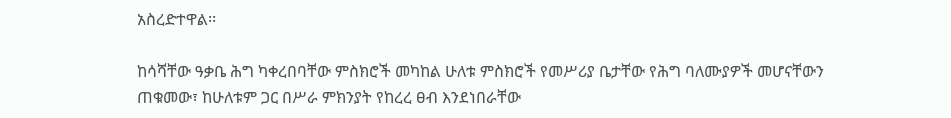አስረድተዋል፡፡

ከሳሻቸው ዓቃቤ ሕግ ካቀረበባቸው ምስክሮች መካከል ሁለቱ ምስክሮች የመሥሪያ ቤታቸው የሕግ ባለሙያዎች መሆናቸውን ጠቁመው፣ ከሁለቱም ጋር በሥራ ምክንያት የከረረ ፀብ እንደነበራቸው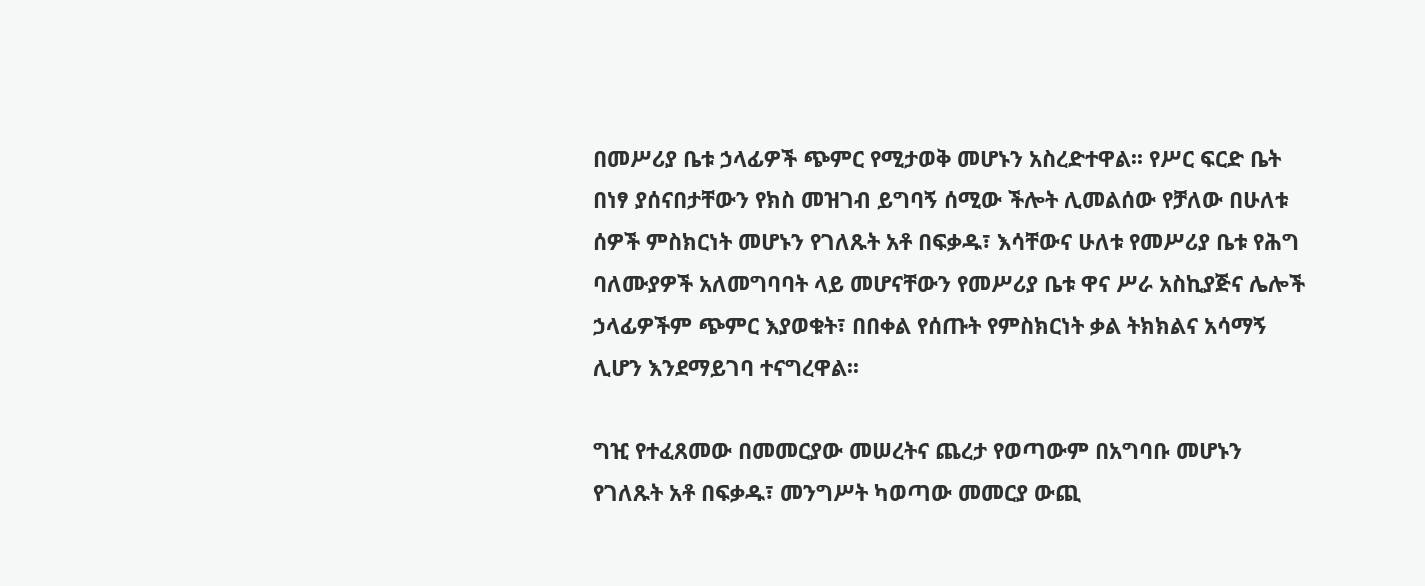በመሥሪያ ቤቱ ኃላፊዎች ጭምር የሚታወቅ መሆኑን አስረድተዋል፡፡ የሥር ፍርድ ቤት በነፃ ያሰናበታቸውን የክስ መዝገብ ይግባኝ ሰሚው ችሎት ሊመልሰው የቻለው በሁለቱ ሰዎች ምስክርነት መሆኑን የገለጹት አቶ በፍቃዱ፣ እሳቸውና ሁለቱ የመሥሪያ ቤቱ የሕግ ባለሙያዎች አለመግባባት ላይ መሆናቸውን የመሥሪያ ቤቱ ዋና ሥራ አስኪያጅና ሌሎች ኃላፊዎችም ጭምር እያወቁት፣ በበቀል የሰጡት የምስክርነት ቃል ትክክልና አሳማኝ ሊሆን እንደማይገባ ተናግረዋል፡፡

ግዢ የተፈጸመው በመመርያው መሠረትና ጨረታ የወጣውም በአግባቡ መሆኑን የገለጹት አቶ በፍቃዱ፣ መንግሥት ካወጣው መመርያ ውጪ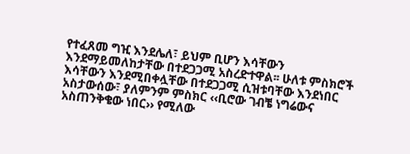የተፈጸመ ግዢ እንደሌለ፣ ይህም ቢሆን እሳቸውን እንደማይመለከታቸው በተደጋጋሚ አስረድተዋል፡፡ ሁለቱ ምስክሮች እሳቸውን እንደሚበቀሏቸው በተደጋጋሚ ሲዝቱባቸው እንደነበር አስታውሰው፣ ያለምንም ምስክር ‹‹ቢሮው ገብቼ ነግሬውና አስጠንቅቄው ነበር›› የሚለው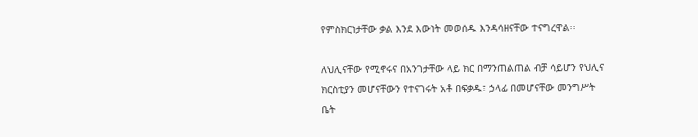የምስክርነታቸው ቃል እንደ እውነት መወሰዱ እንዳሳዘናቸው ተናግረዋል፡፡

ለህሊናቸው የሚኖሩና በአንገታቸው ላይ ክር በማንጠልጠል ብቻ ሳይሆን የህሊና ክርስቲያን መሆናቸውን የተናገሩት አቶ በፍቃዱ፣ ኃላፊ በመሆናቸው መንግሥት ቤት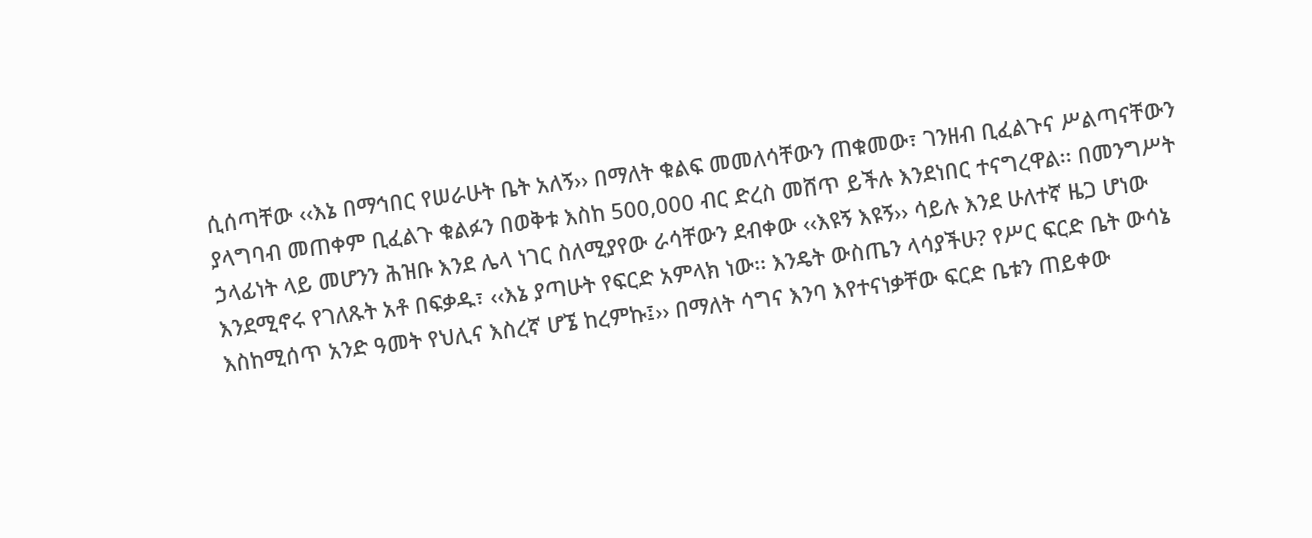ሲሰጣቸው ‹‹እኔ በማኅበር የሠራሁት ቤት አለኝ›› በማለት ቁልፍ መመለሳቸውን ጠቁመው፣ ገንዘብ ቢፈልጉና ሥልጣናቸውን ያላግባብ መጠቀም ቢፈልጉ ቁልፉን በወቅቱ እስከ 500,000 ብር ድረስ መሸጥ ይችሉ እንደነበር ተናግረዋል፡፡ በመንግሥት ኃላፊነት ላይ መሆንን ሕዝቡ እንደ ሌላ ነገር ስለሚያየው ራሳቸውን ደብቀው ‹‹እዩኝ እዩኝ›› ሳይሉ እንደ ሁለተኛ ዜጋ ሆነው እንደሚኖሩ የገለጹት አቶ በፍቃዱ፣ ‹‹እኔ ያጣሁት የፍርድ አምላክ ነው፡፡ እንዴት ውስጤን ላሳያችሁ? የሥር ፍርድ ቤት ውሳኔ እስከሚሰጥ አንድ ዓመት የህሊና እስረኛ ሆኜ ከረምኩ፤›› በማለት ሳግና እንባ እየተናነቃቸው ፍርድ ቤቱን ጠይቀው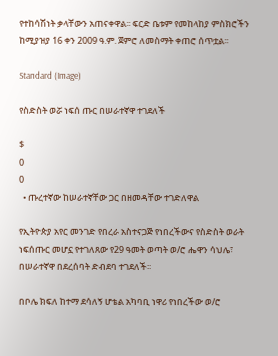የተከሳሽነት ቃላቸውን አጠናቀዋል፡፡ ፍርድ ቤቱም የመከላከያ ምስክሮችን ከሚያዝያ 16 ቀን 2009 ዓ.ም. ጀምሮ ለመስማት ቀጠሮ ሰጥቷል፡፡

Standard (Image)

የስድስት ወሯ ነፍሰ ጡር በሠራተኛዋ ተገደለች

$
0
0
  • ጡረተኛው ከሠራተኛቸው ጋር በዘመዳቸው ተገድለዋል

የኢትዮጵያ አየር መንገድ የበረራ አስተናጋጅ የነበረችውና የስድስት ወራት  ነፍሰጡር መሆኗ የተገለጸው የ29 ዓመት ወጣት ወ/ሮ ሔዋን ሳህሌ፣ በሠራተኛዋ በደረሰባት ድብደባ ተገደለች፡፡

በቦሌ ክፍለ ከተማ ደሳለኝ ሆቴል አካባቢ ነዋሪ የነበረችው ወ/ሮ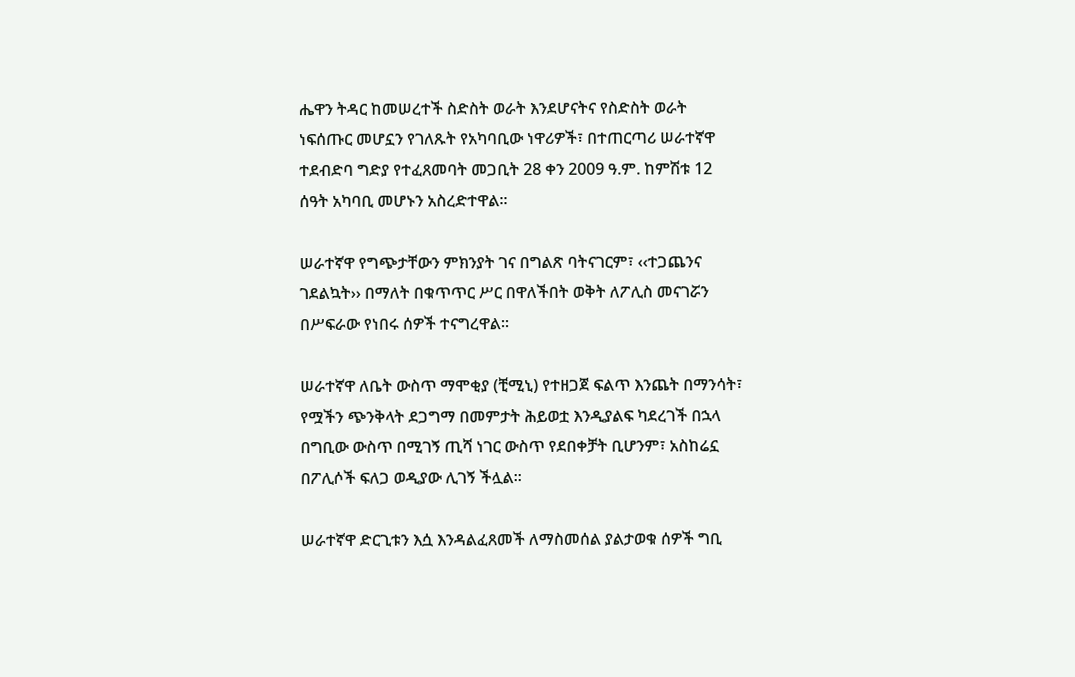ሔዋን ትዳር ከመሠረተች ስድስት ወራት እንደሆናትና የስድስት ወራት ነፍሰጡር መሆኗን የገለጹት የአካባቢው ነዋሪዎች፣ በተጠርጣሪ ሠራተኛዋ ተደብድባ ግድያ የተፈጸመባት መጋቢት 28 ቀን 2009 ዓ.ም. ከምሽቱ 12 ሰዓት አካባቢ መሆኑን አስረድተዋል፡፡

ሠራተኛዋ የግጭታቸውን ምክንያት ገና በግልጽ ባትናገርም፣ ‹‹ተጋጨንና ገደልኳት›› በማለት በቁጥጥር ሥር በዋለችበት ወቅት ለፖሊስ መናገሯን በሥፍራው የነበሩ ሰዎች ተናግረዋል፡፡

ሠራተኛዋ ለቤት ውስጥ ማሞቂያ (ቺሚኒ) የተዘጋጀ ፍልጥ እንጨት በማንሳት፣ የሟችን ጭንቅላት ደጋግማ በመምታት ሕይወቷ እንዲያልፍ ካደረገች በኋላ በግቢው ውስጥ በሚገኝ ጢሻ ነገር ውስጥ የደበቀቻት ቢሆንም፣ አስከሬኗ በፖሊሶች ፍለጋ ወዲያው ሊገኝ ችሏል፡፡

ሠራተኛዋ ድርጊቱን እሷ እንዳልፈጸመች ለማስመሰል ያልታወቁ ሰዎች ግቢ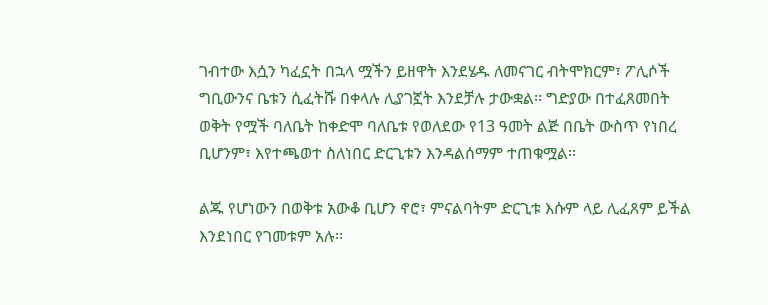ገብተው እሷን ካፈኗት በኋላ ሟችን ይዘዋት እንደሄዱ ለመናገር ብትሞክርም፣ ፖሊሶች ግቢውንና ቤቱን ሲፈትሹ በቀላሉ ሊያገኟት እንደቻሉ ታውቋል፡፡ ግድያው በተፈጸመበት ወቅት የሟች ባለቤት ከቀድሞ ባለቤቱ የወለደው የ13 ዓመት ልጅ በቤት ውስጥ የነበረ ቢሆንም፣ እየተጫወተ ስለነበር ድርጊቱን እንዳልሰማም ተጠቁሟል፡፡

ልጁ የሆነውን በወቅቱ አውቆ ቢሆን ኖሮ፣ ምናልባትም ድርጊቱ እሱም ላይ ሊፈጸም ይችል እንደነበር የገመቱም አሉ፡፡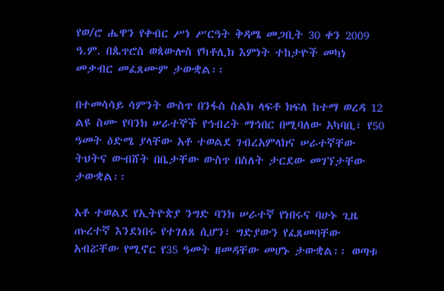የወ/ሮ ሔዋን የቀብር ሥነ ሥርዓት ቅዳሜ መጋቢት 30 ቀን 2009 ዓ.ም. በጴጥሮስ ወጳውሎስ የካቶሊክ እምነት ተከታዮች መካነ መቃብር መፈጸሙም ታውቋል፡፡

በተመሳሳይ ሳምንት ውስጥ በንፋስ ስልክ ላፍቶ ክፍለ ከተማ ወረዳ 12 ልዩ ስሙ የባንክ ሠራተኞች የኅብረት ማኅበር በሚባለው አካባቢ፣ የ50 ዓመት ዕድሜ ያላቸው አቶ ተወልደ ገብረአምላክና ሠራተኛቸው ትህትና ውብሸት በቤታቸው ውስጥ በስለት ታርደው መገኘታቸው ታውቋል፡፡

አቶ ተወልደ የኢትዮጵያ ንግድ ባንክ ሠራተኛ የነበሩና ባሁኑ ጊዜ ጡረተኛ እንደነበሩ የተገለጸ ሲሆን፣ ግድያውን የፈጸመባቸው አብሯቸው የሚኖር የ35 ዓመት ዘመዳቸው መሆኑ ታውቋል፡፡ ወጣቱ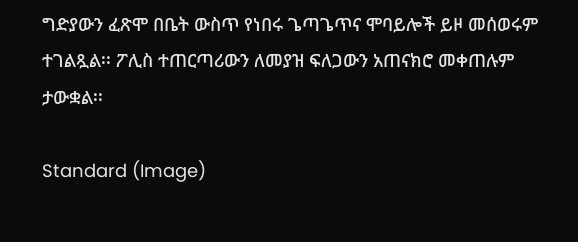ግድያውን ፈጽሞ በቤት ውስጥ የነበሩ ጌጣጌጥና ሞባይሎች ይዞ መሰወሩም ተገልጿል፡፡ ፖሊስ ተጠርጣሪውን ለመያዝ ፍለጋውን አጠናክሮ መቀጠሉም ታውቋል፡፡

Standard (Image)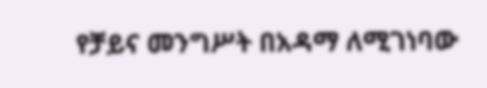የቻይና መንግሥት በአዳማ ለሚገነባው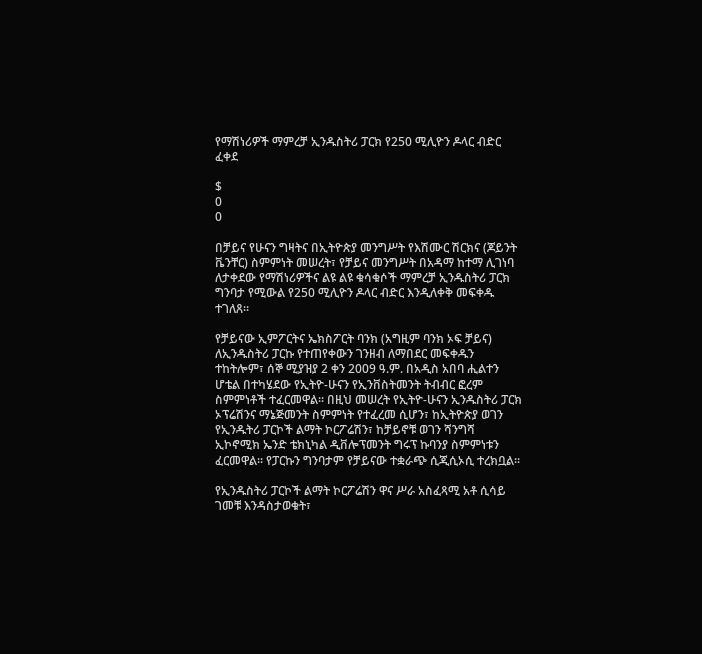የማሽነሪዎች ማምረቻ ኢንዱስትሪ ፓርክ የ250 ሚሊዮን ዶላር ብድር ፈቀደ

$
0
0

በቻይና የሁናን ግዛትና በኢትዮጵያ መንግሥት የእሽሙር ሽርክና (ጆይንት ቬንቸር) ስምምነት መሠረት፣ የቻይና መንግሥት በአዳማ ከተማ ሊገነባ ለታቀደው የማሽነሪዎችና ልዩ ልዩ ቁሳቁሶች ማምረቻ ኢንዱስትሪ ፓርክ ግንባታ የሚውል የ250 ሚሊዮን ዶላር ብድር እንዲለቀቅ መፍቀዱ ተገለጸ፡፡

የቻይናው ኢምፖርትና ኤክስፖርት ባንክ (አግዚም ባንክ ኦፍ ቻይና) ለኢንዱስትሪ ፓርኩ የተጠየቀውን ገንዘብ ለማበደር መፍቀዱን ተከትሎም፣ ሰኞ ሚያዝያ 2 ቀን 2009 ዓ.ም. በአዲስ አበባ ሒልተን ሆቴል በተካሄደው የኢትዮ-ሁናን የኢንቨስትመንት ትብብር ፎረም ስምምነቶች ተፈርመዋል፡፡ በዚህ መሠረት የኢትዮ-ሁናን ኢንዱስትሪ ፓርክ ኦፕሬሽንና ማኔጅመንት ስምምነት የተፈረመ ሲሆን፣ ከኢትዮጵያ ወገን የኢንዱትሪ ፓርኮች ልማት ኮርፖሬሽን፣ ከቻይኖቹ ወገን ሻንግሻ ኢኮኖሚክ ኤንድ ቴክኒካል ዲቨሎፕመንት ግሩፕ ኩባንያ ስምምነቱን ፈርመዋል፡፡ የፓርኩን ግንባታም የቻይናው ተቋራጭ ሲጂሲኦሲ ተረክቧል፡፡

የኢንዱስትሪ ፓርኮች ልማት ኮርፖሬሽን ዋና ሥራ አስፈጻሚ አቶ ሲሳይ ገመቹ እንዳስታወቁት፣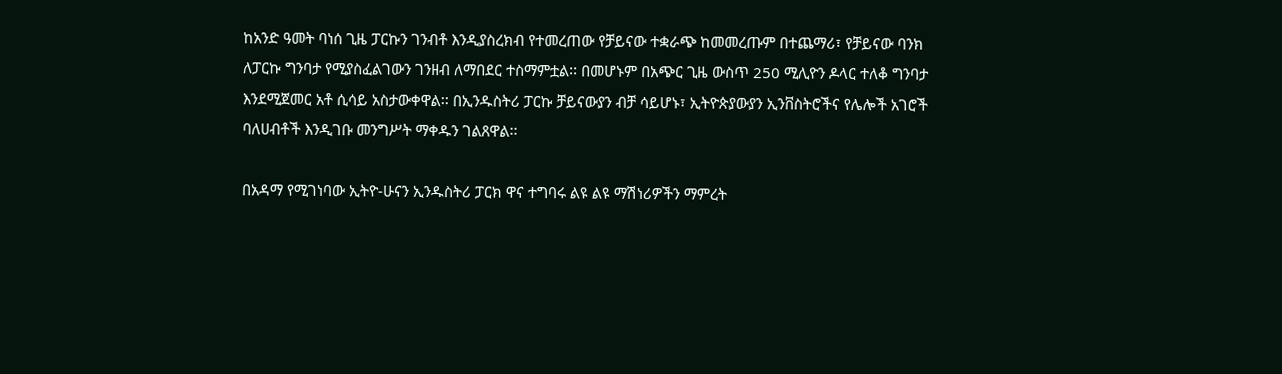ከአንድ ዓመት ባነሰ ጊዜ ፓርኩን ገንብቶ እንዲያስረክብ የተመረጠው የቻይናው ተቋራጭ ከመመረጡም በተጨማሪ፣ የቻይናው ባንክ ለፓርኩ ግንባታ የሚያስፈልገውን ገንዘብ ለማበደር ተስማምቷል፡፡ በመሆኑም በአጭር ጊዜ ውስጥ 250 ሚሊዮን ዶላር ተለቆ ግንባታ እንደሚጀመር አቶ ሲሳይ አስታውቀዋል፡፡ በኢንዱስትሪ ፓርኩ ቻይናውያን ብቻ ሳይሆኑ፣ ኢትዮጵያውያን ኢንቨስትሮችና የሌሎች አገሮች ባለሀብቶች እንዲገቡ መንግሥት ማቀዱን ገልጸዋል፡፡

በአዳማ የሚገነባው ኢትዮ-ሁናን ኢንዱስትሪ ፓርክ ዋና ተግባሩ ልዩ ልዩ ማሽነሪዎችን ማምረት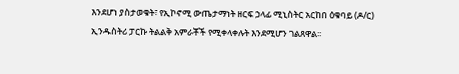እንደሆነ ያስታወቁት፣ የኢኮኖሚ ውጤታማነት ዘርፍ ኃላፊ ሚኒስትር አርከበ ዕቁባይ (ዶ/ር) ኢንዱስትሪ ፓርኩ ትልልቅ አምራቾች የሚቀላቀሉት እንደሚሆን ገልጸዋል፡፡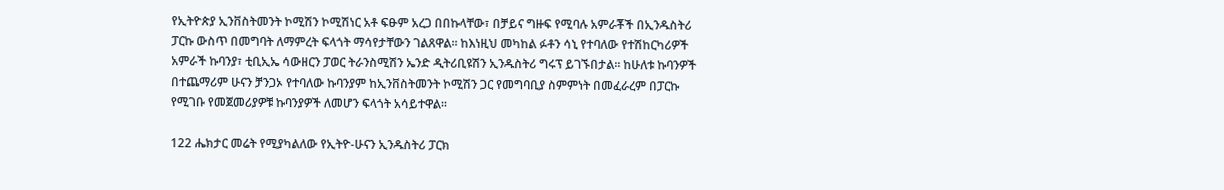የኢትዮጵያ ኢንቨስትመንት ኮሚሽን ኮሚሽነር አቶ ፍፁም አረጋ በበኩላቸው፣ በቻይና ግዙፍ የሚባሉ አምራቾች በኢንዱስትሪ ፓርኩ ውስጥ በመግባት ለማምረት ፍላጎት ማሳየታቸውን ገልጸዋል፡፡ ከእነዚህ መካከል ፉቶን ሳኒ የተባለው የተሽከርካሪዎች አምራች ኩባንያ፣ ቲቢኢኤ ሳውዘርን ፓወር ትራንስሚሽን ኤንድ ዲትሪቢዩሽን ኢንዱስትሪ ግሩፕ ይገኙበታል፡፡ ከሁለቱ ኩባንዎች በተጨማሪም ሁናን ቻንጋኦ የተባለው ኩባንያም ከኢንቨስትመንት ኮሚሽን ጋር የመግባቢያ ስምምነት በመፈራረም በፓርኩ የሚገቡ የመጀመሪያዎቹ ኩባንያዎች ለመሆን ፍላጎት አሳይተዋል፡፡

122 ሔክታር መሬት የሚያካልለው የኢትዮ-ሁናን ኢንዱስትሪ ፓርክ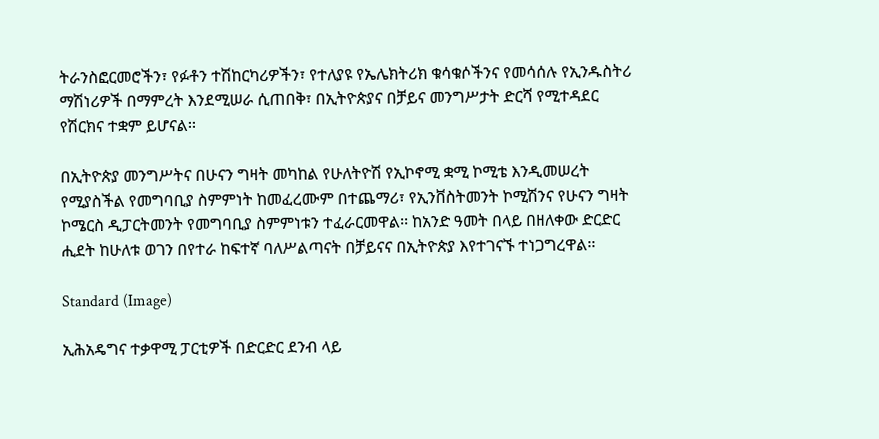ትራንስፎርመሮችን፣ የፉቶን ተሽከርካሪዎችን፣ የተለያዩ የኤሌክትሪክ ቁሳቁሶችንና የመሳሰሉ የኢንዱስትሪ ማሽነሪዎች በማምረት እንደሚሠራ ሲጠበቅ፣ በኢትዮጵያና በቻይና መንግሥታት ድርሻ የሚተዳደር የሽርክና ተቋም ይሆናል፡፡

በኢትዮጵያ መንግሥትና በሁናን ግዛት መካከል የሁለትዮሽ የኢኮኖሚ ቋሚ ኮሚቴ እንዲመሠረት የሚያስችል የመግባቢያ ስምምነት ከመፈረሙም በተጨማሪ፣ የኢንቨስትመንት ኮሚሽንና የሁናን ግዛት ኮሜርስ ዲፓርትመንት የመግባቢያ ስምምነቱን ተፈራርመዋል፡፡ ከአንድ ዓመት በላይ በዘለቀው ድርድር ሒደት ከሁለቱ ወገን በየተራ ከፍተኛ ባለሥልጣናት በቻይናና በኢትዮጵያ እየተገናኙ ተነጋግረዋል፡፡

Standard (Image)

ኢሕአዴግና ተቃዋሚ ፓርቲዎች በድርድር ደንብ ላይ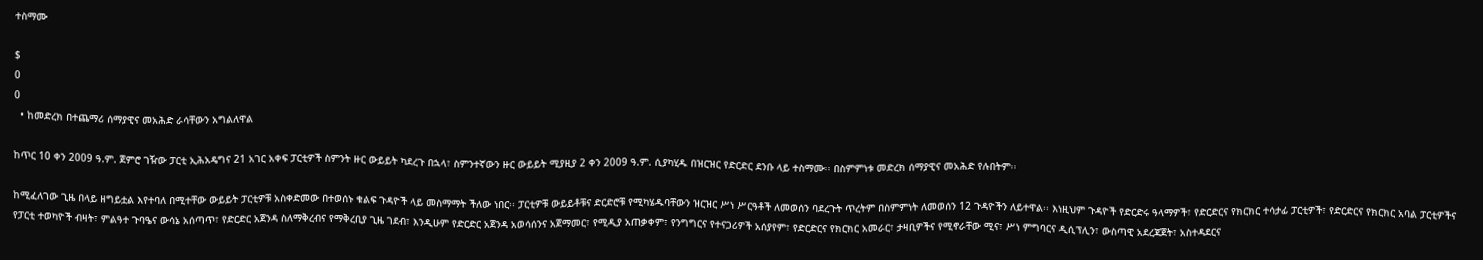ተስማሙ

$
0
0
  • ከመድረክ በተጨማሪ ሰማያዊና መአሕድ ራሳቸውን አግልለዋል

ከጥር 10 ቀን 2009 ዓ.ም. ጀምሮ ገዥው ፓርቲ ኢሕአዴግና 21 አገር አቀፍ ፓርቲዎች ስምንት ዙር ውይይት ካደረጉ በኋላ፣ ስምንተኛውን ዙር ውይይት ሚያዚያ 2 ቀን 2009 ዓ.ም. ሲያካሂዱ በዝርዝር የድርድር ደንቡ ላይ ተስማሙ፡፡ በስምምነቱ መድረክ ሰማያዊና መአሕድ የሉበትም፡፡

ከሚፈለገው ጊዜ በላይ ዘግይቷል እየተባለ በሚተቸው ውይይት ፓርቲዎቹ አስቀድመው በተወሰኑ ቁልፍ ጉዳዮች ላይ መስማማት ችለው ነበር፡፡ ፓርቲዎቹ ውይይቶቹና ድርድሮቹ የሚካሄዱባቸውን ዝርዝር ሥነ ሥርዓቶች ለመወሰን ባደረጉት ጥረትም በስምምነት ለመወሰን 12 ጉዳዮችን ለይተዋል፡፡ እነዚህም ጉዳዮች የድርድሩ ዓላማዎች፣ የድርድርና የክርክር ተሳታፊ ፓርቲዎች፣ የድርድርና የክርክር አባል ፓርቲዎችና የፓርቲ ተወካዮች ብዛት፣ ምልዓተ ጉባዔና ውሳኔ አሰጣጥ፣ የድርድር አጀንዳ ስለማቅረብና የማቅረቢያ ጊዜ ገደብ፣ እንዲሁም የድርድር አጀንዳ አወሳሰንና አጀማመር፣ የሚዲያ አጠቃቀም፣ የንግግርና የተናጋሪዎች አሰያየም፣ የድርድርና የክርክር አመራር፣ ታዛቢዎችና የሚኖራቸው ሚና፣ ሥነ ምግባርና ዲሲፕሊን፣ ውስጣዊ አደረጃጀት፣ አስተዳደርና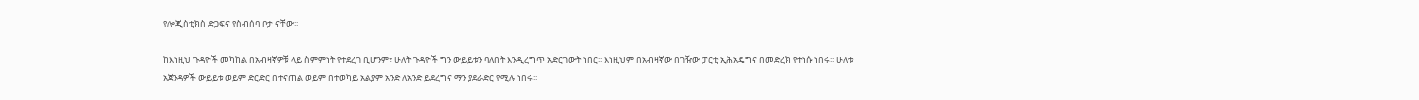የሎጂስቲክስ ድጋፍና የስብሰባ ቦታ ናቸው፡፡

ከእነዚህ ጉዳዮች መካከል በአብዛኛዎቹ ላይ ስምምነት የተደረገ ቢሆንም፣ ሁለት ጉዳዮች ግን ውይይቱን ባለበት እንዲረግጥ አድርገውት ነበር፡፡ እነዚህም በአብዛኛው በገዥው ፓርቲ ኢሕአዴግና በመድረክ የተነሱ ነበሩ፡፡ ሁለቱ አጀንዳዎች ውይይቱ ወይም ድርድር በተናጠል ወይም በተወካይ አልያም አንድ ለአንድ ይደረግና ማን ያደራድር የሚሉ ነበሩ፡፡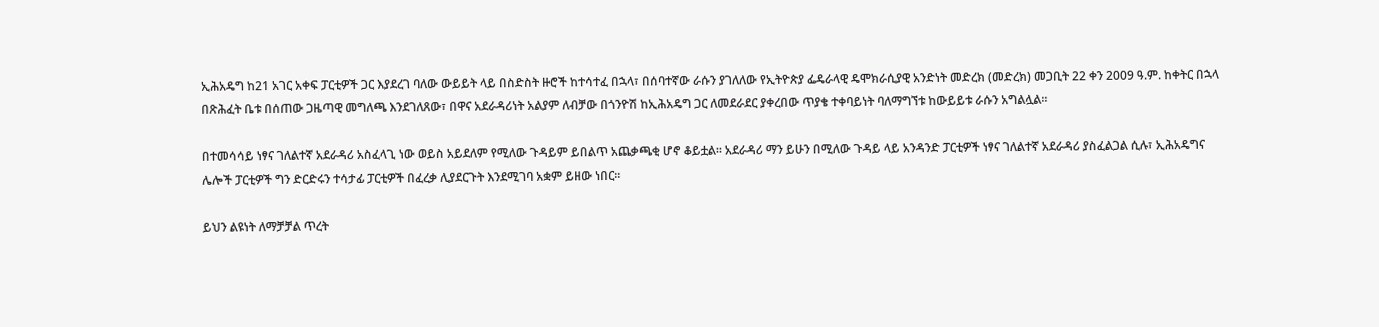ኢሕአዴግ ከ21 አገር አቀፍ ፓርቲዎች ጋር እያደረገ ባለው ውይይት ላይ በስድስት ዙሮች ከተሳተፈ በኋላ፣ በሰባተኛው ራሱን ያገለለው የኢትዮጵያ ፌዴራላዊ ዴሞክራሲያዊ አንድነት መድረክ (መድረክ) መጋቢት 22 ቀን 2009 ዓ.ም. ከቀትር በኋላ በጽሕፈት ቤቱ በሰጠው ጋዜጣዊ መግለጫ እንደገለጸው፣ በዋና አደራዳሪነት አልያም ለብቻው በጎንዮሽ ከኢሕአዴግ ጋር ለመደራደር ያቀረበው ጥያቄ ተቀባይነት ባለማግኘቱ ከውይይቱ ራሱን አግልሏል፡፡

በተመሳሳይ ነፃና ገለልተኛ አደራዳሪ አስፈላጊ ነው ወይስ አይደለም የሚለው ጉዳይም ይበልጥ አጨቃጫቂ ሆኖ ቆይቷል፡፡ አደራዳሪ ማን ይሁን በሚለው ጉዳይ ላይ አንዳንድ ፓርቲዎች ነፃና ገለልተኛ አደራዳሪ ያስፈልጋል ሲሉ፣ ኢሕአዴግና ሌሎች ፓርቲዎች ግን ድርድሩን ተሳታፊ ፓርቲዎች በፈረቃ ሊያደርጉት እንደሚገባ አቋም ይዘው ነበር፡፡

ይህን ልዩነት ለማቻቻል ጥረት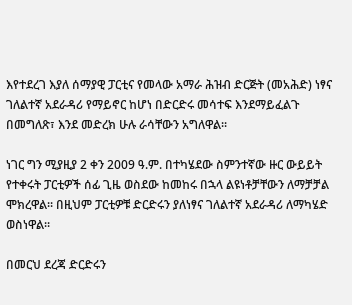እየተደረገ እያለ ሰማያዊ ፓርቲና የመላው አማራ ሕዝብ ድርጅት (መአሕድ) ነፃና ገለልተኛ አደራዳሪ የማይኖር ከሆነ በድርድሩ መሳተፍ እንደማይፈልጉ በመግለጽ፣ እንደ መድረክ ሁሉ ራሳቸውን አግለዋል፡፡

ነገር ግን ሚያዚያ 2 ቀን 2009 ዓ.ም. በተካሄደው ስምንተኛው ዙር ውይይት የተቀሩት ፓርቲዎች ሰፊ ጊዜ ወስደው ከመከሩ በኋላ ልዩነቶቻቸውን ለማቻቻል ሞክረዋል፡፡ በዚህም ፓርቲዎቹ ድርድሩን ያለነፃና ገለልተኛ አደራዳሪ ለማካሄድ ወስነዋል፡፡

በመርህ ደረጃ ድርድሩን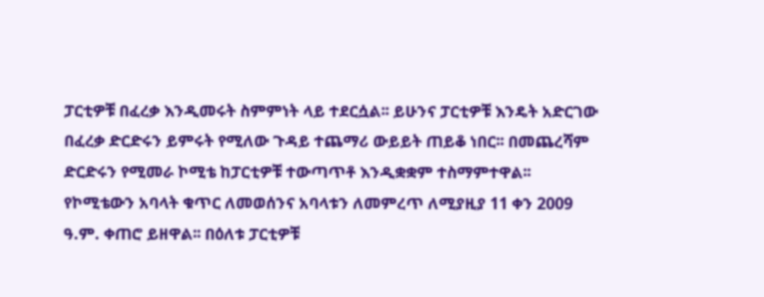ፓርቲዎቹ በፈረቃ እንዲመሩት ስምምነት ላይ ተደርሷል፡፡ ይሁንና ፓርቲዎቹ እንዴት አድርገው በፈረቃ ድርድሩን ይምሩት የሚለው ጉዳይ ተጨማሪ ውይይት ጠይቆ ነበር፡፡ በመጨረሻም ድርድሩን የሚመራ ኮሚቴ ከፓርቲዎቹ ተውጣጥቶ እንዲቋቋም ተስማምተዋል፡፡ የኮሚቴውን አባላት ቁጥር ለመወሰንና አባላቱን ለመምረጥ ለሚያዚያ 11 ቀን 2009 ዓ.ም. ቀጠሮ ይዘዋል፡፡ በዕለቱ ፓርቲዎቹ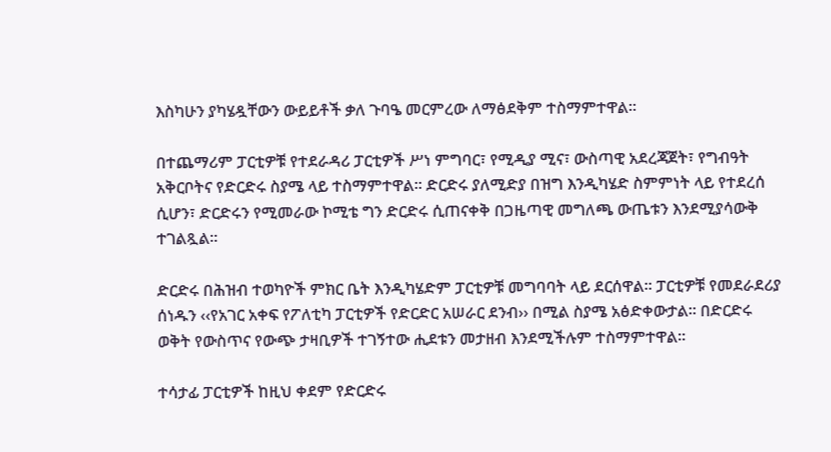እስካሁን ያካሄዷቸውን ውይይቶች ቃለ ጉባዔ መርምረው ለማፅደቅም ተስማምተዋል።

በተጨማሪም ፓርቲዎቹ የተደራዳሪ ፓርቲዎች ሥነ ምግባር፣ የሚዲያ ሚና፣ ውስጣዊ አደረጃጀት፣ የግብዓት አቅርቦትና የድርድሩ ስያሜ ላይ ተስማምተዋል፡፡ ድርድሩ ያለሚድያ በዝግ እንዲካሄድ ስምምነት ላይ የተደረሰ ሲሆን፣ ድርድሩን የሚመራው ኮሚቴ ግን ድርድሩ ሲጠናቀቅ በጋዜጣዊ መግለጫ ውጤቱን እንደሚያሳውቅ ተገልጿል፡፡

ድርድሩ በሕዝብ ተወካዮች ምክር ቤት እንዲካሄድም ፓርቲዎቹ መግባባት ላይ ደርሰዋል። ፓርቲዎቹ የመደራደሪያ ሰነዱን ‹‹የአገር አቀፍ የፖለቲካ ፓርቲዎች የድርድር አሠራር ደንብ›› በሚል ስያሜ አፅድቀውታል። በድርድሩ ወቅት የውስጥና የውጭ ታዛቢዎች ተገኝተው ሒደቱን መታዘብ እንደሚችሉም ተስማምተዋል፡፡

ተሳታፊ ፓርቲዎች ከዚህ ቀደም የድርድሩ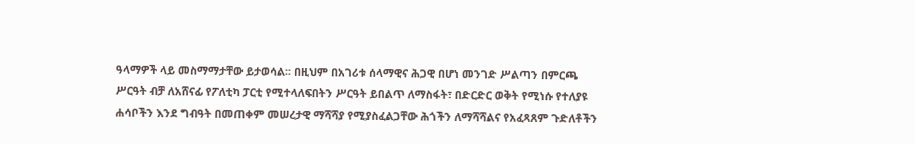ዓላማዎች ላይ መስማማታቸው ይታወሳል፡፡ በዚህም በአገሪቱ ሰላማዊና ሕጋዊ በሆነ መንገድ ሥልጣን በምርጫ ሥርዓት ብቻ ለአሸናፊ የፖለቲካ ፓርቲ የሚተላለፍበትን ሥርዓት ይበልጥ ለማስፋት፣ በድርድር ወቅት የሚነሱ የተለያዩ ሐሳቦችን እንደ ግብዓት በመጠቀም መሠረታዊ ማሻሻያ የሚያስፈልጋቸው ሕጎችን ለማሻሻልና የአፈጻጸም ጉድለቶችን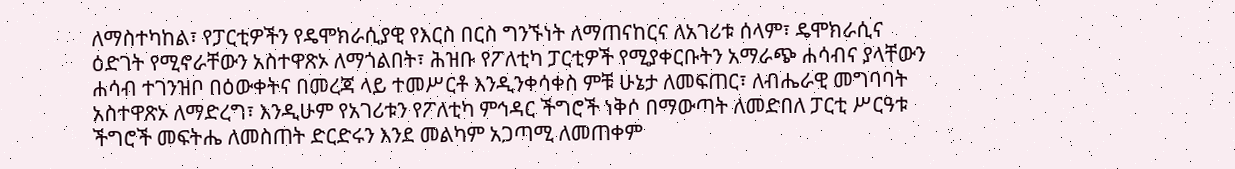ለማስተካከል፣ የፓርቲዎችን የዴሞክራሲያዊ የእርስ በርስ ግንኙነት ለማጠናከርና ለአገሪቱ ሰላም፣ ዴሞክራሲና ዕድገት የሚኖራቸውን አስተዋጽኦ ለማጎልበት፣ ሕዝቡ የፖለቲካ ፓርቲዎች የሚያቀርቡትን አማራጭ ሐሳብና ያላቸውን ሐሳብ ተገንዝቦ በዕውቀትና በመረጃ ላይ ተመሥርቶ እንዲንቀሳቀስ ምቹ ሁኔታ ለመፍጠር፣ ለብሔራዊ መግባባት አስተዋጽኦ ለማድረግ፣ እንዲሁም የአገሪቱን የፖለቲካ ምኅዳር ችግሮች ነቅሶ በማውጣት ለመድበለ ፓርቲ ሥርዓቱ ችግሮች መፍትሔ ለመስጠት ድርድሩን እንደ መልካም አጋጣሚ ለመጠቀም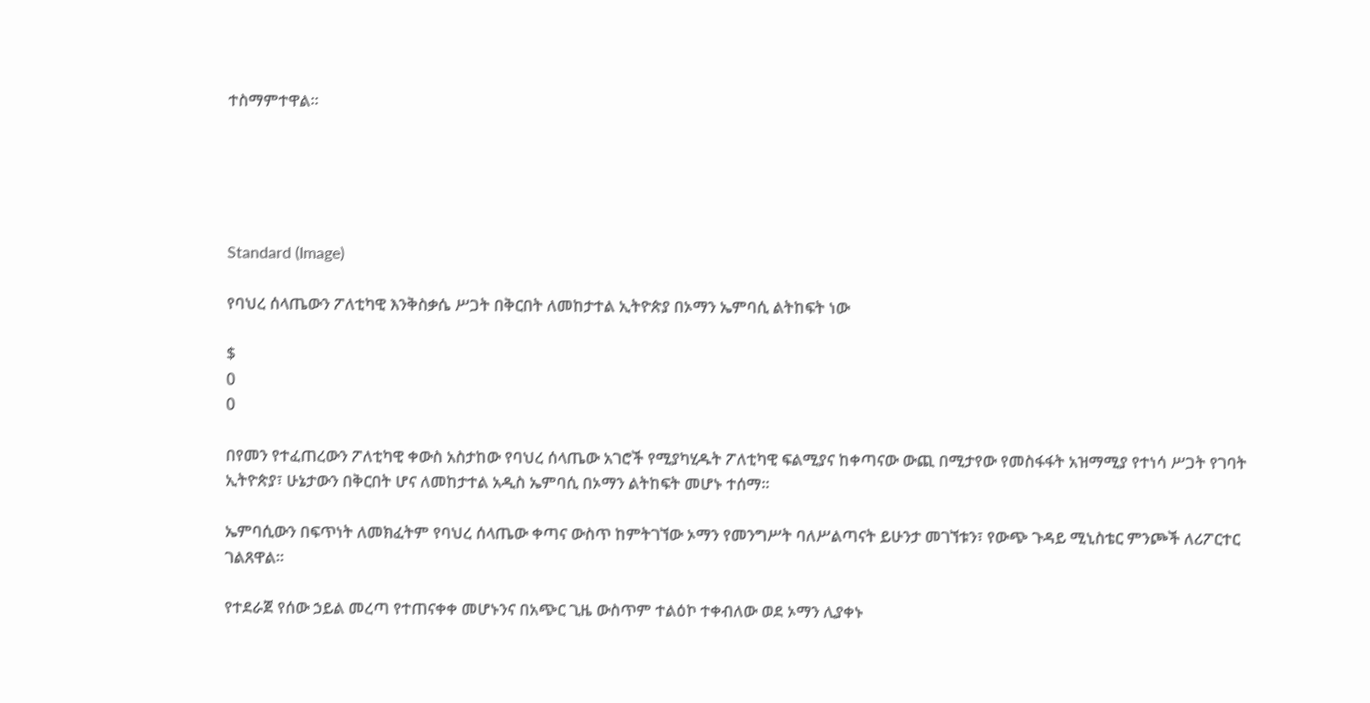ተስማምተዋል፡፡





Standard (Image)

የባህረ ሰላጤውን ፖለቲካዊ እንቅስቃሴ ሥጋት በቅርበት ለመከታተል ኢትዮጵያ በኦማን ኤምባሲ ልትከፍት ነው

$
0
0

በየመን የተፈጠረውን ፖለቲካዊ ቀውስ አስታከው የባህረ ሰላጤው አገሮች የሚያካሂዱት ፖለቲካዊ ፍልሚያና ከቀጣናው ውጪ በሚታየው የመስፋፋት አዝማሚያ የተነሳ ሥጋት የገባት ኢትዮጵያ፣ ሁኔታውን በቅርበት ሆና ለመከታተል አዲስ ኤምባሲ በኦማን ልትከፍት መሆኑ ተሰማ፡፡

ኤምባሲውን በፍጥነት ለመክፈትም የባህረ ሰላጤው ቀጣና ውስጥ ከምትገኘው ኦማን የመንግሥት ባለሥልጣናት ይሁንታ መገኘቱን፣ የውጭ ጉዳይ ሚኒስቴር ምንጮች ለሪፖርተር ገልጸዋል፡፡

የተደራጀ የሰው ኃይል መረጣ የተጠናቀቀ መሆኑንና በአጭር ጊዜ ውስጥም ተልዕኮ ተቀብለው ወደ ኦማን ሊያቀኑ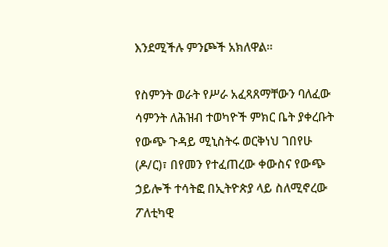እንደሚችሉ ምንጮች አክለዋል፡፡

የስምንት ወራት የሥራ አፈጻጸማቸውን ባለፈው ሳምንት ለሕዝብ ተወካዮች ምክር ቤት ያቀረቡት የውጭ ጉዳይ ሚኒስትሩ ወርቅነህ ገበየሁ (ዶ/ር)፣ በየመን የተፈጠረው ቀውስና የውጭ ኃይሎች ተሳትፎ በኢትዮጵያ ላይ ስለሚኖረው ፖለቲካዊ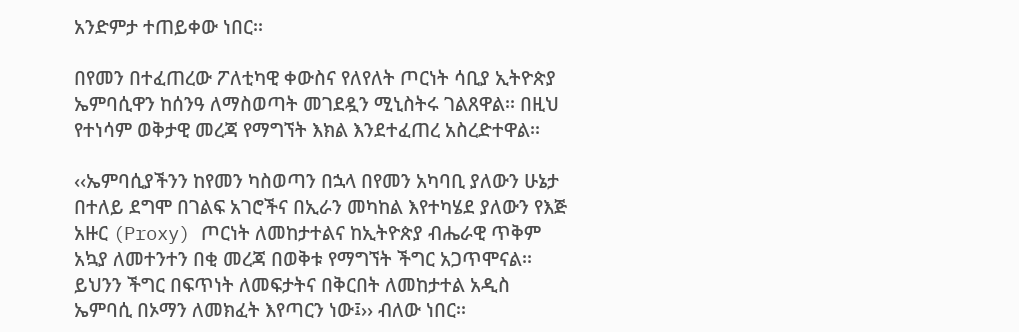አንድምታ ተጠይቀው ነበር፡፡

በየመን በተፈጠረው ፖለቲካዊ ቀውስና የለየለት ጦርነት ሳቢያ ኢትዮጵያ ኤምባሲዋን ከሰንዓ ለማስወጣት መገደዷን ሚኒስትሩ ገልጸዋል፡፡ በዚህ የተነሳም ወቅታዊ መረጃ የማግኘት እክል እንደተፈጠረ አስረድተዋል፡፡

‹‹ኤምባሲያችንን ከየመን ካስወጣን በኋላ በየመን አካባቢ ያለውን ሁኔታ በተለይ ደግሞ በገልፍ አገሮችና በኢራን መካከል እየተካሄደ ያለውን የእጅ አዙር (Proxy) ጦርነት ለመከታተልና ከኢትዮጵያ ብሔራዊ ጥቅም አኳያ ለመተንተን በቂ መረጃ በወቅቱ የማግኘት ችግር አጋጥሞናል፡፡ ይህንን ችግር በፍጥነት ለመፍታትና በቅርበት ለመከታተል አዲስ ኤምባሲ በኦማን ለመክፈት እየጣርን ነው፤›› ብለው ነበር፡፡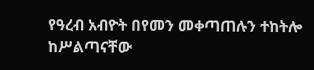የዓረብ አብዮት በየመን መቀጣጠሉን ተከትሎ ከሥልጣናቸው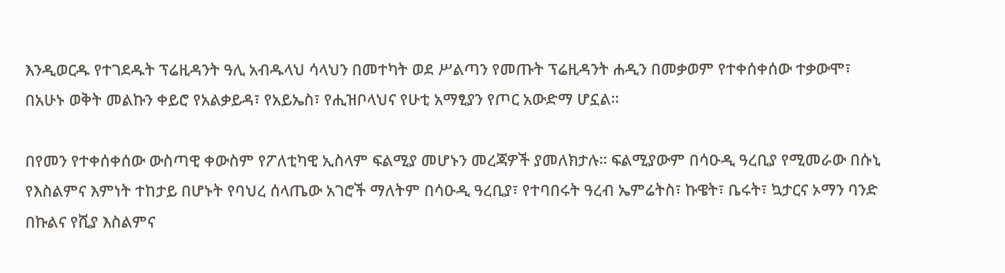እንዲወርዱ የተገደዱት ፕሬዚዳንት ዓሊ አብዱላህ ሳላህን በመተካት ወደ ሥልጣን የመጡት ፕሬዚዳንት ሐዲን በመቃወም የተቀሰቀሰው ተቃውሞ፣ በአሁኑ ወቅት መልኩን ቀይሮ የአልቃይዳ፣ የአይኤስ፣ የሒዝቦላህና የሁቲ አማፂያን የጦር አውድማ ሆኗል፡፡

በየመን የተቀሰቀሰው ውስጣዊ ቀውስም የፖለቲካዊ ኢስላም ፍልሚያ መሆኑን መረጃዎች ያመለክታሉ፡፡ ፍልሚያውም በሳዑዲ ዓረቢያ የሚመራው በሱኒ የእስልምና እምነት ተከታይ በሆኑት የባህረ ሰላጤው አገሮች ማለትም በሳዑዲ ዓረቢያ፣ የተባበሩት ዓረብ ኤምሬትስ፣ ኩዌት፣ ቤሩት፣ ኳታርና ኦማን ባንድ በኩልና የሺያ እስልምና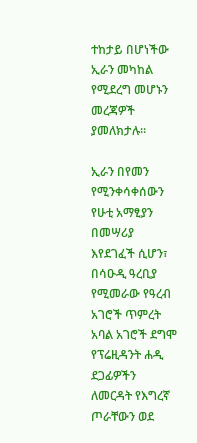ተከታይ በሆነችው ኢራን መካከል የሚደረግ መሆኑን መረጃዎች ያመለክታሉ፡፡

ኢራን በየመን የሚንቀሳቀሰውን የሁቲ አማፂያን በመሣሪያ እየደገፈች ሲሆን፣ በሳዑዲ ዓረቢያ የሚመራው የዓረብ አገሮች ጥምረት አባል አገሮች ደግሞ የፕሬዚዳንት ሐዲ ደጋፊዎችን ለመርዳት የእግረኛ ጦራቸውን ወደ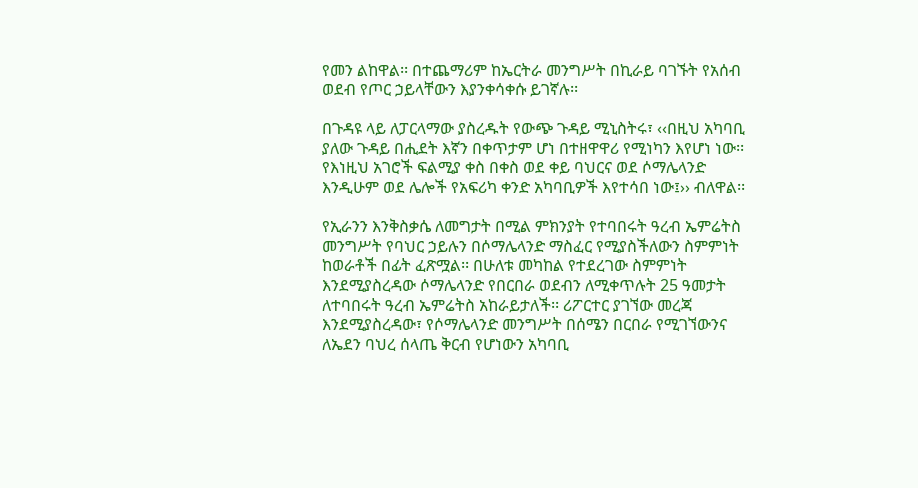የመን ልከዋል፡፡ በተጨማሪም ከኤርትራ መንግሥት በኪራይ ባገኙት የአሰብ ወደብ የጦር ኃይላቸውን እያንቀሳቀሱ ይገኛሉ፡፡

በጉዳዩ ላይ ለፓርላማው ያስረዱት የውጭ ጉዳይ ሚኒስትሩ፣ ‹‹በዚህ አካባቢ ያለው ጉዳይ በሒደት እኛን በቀጥታም ሆነ በተዘዋዋሪ የሚነካን እየሆነ ነው፡፡ የእነዚህ አገሮች ፍልሚያ ቀስ በቀስ ወደ ቀይ ባህርና ወደ ሶማሌላንድ እንዲሁም ወደ ሌሎች የአፍሪካ ቀንድ አካባቢዎች እየተሳበ ነው፤›› ብለዋል፡፡

የኢራንን እንቅስቃሴ ለመግታት በሚል ምክንያት የተባበሩት ዓረብ ኤምሬትስ መንግሥት የባህር ኃይሉን በሶማሌላንድ ማስፈር የሚያስችለውን ስምምነት ከወራቶች በፊት ፈጽሟል፡፡ በሁለቱ መካከል የተደረገው ስምምነት እንደሚያስረዳው ሶማሌላንድ የበርበራ ወደብን ለሚቀጥሉት 25 ዓመታት ለተባበሩት ዓረብ ኤምሬትስ አከራይታለች፡፡ ሪፖርተር ያገኘው መረጃ እንደሚያስረዳው፣ የሶማሌላንድ መንግሥት በሰሜን በርበራ የሚገኘውንና ለኤደን ባህረ ሰላጤ ቅርብ የሆነውን አካባቢ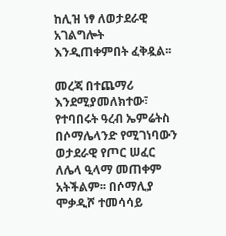ከሊዝ ነፃ ለወታደራዊ አገልግሎት እንዲጠቀምበት ፈቅዷል፡፡

መረጃ በተጨማሪ እንደሚያመለክተው፣ የተባበሩት ዓረብ ኤምሬትስ በሶማሌላንድ የሚገነባውን ወታደራዊ የጦር ሠፈር ለሌላ ዒላማ መጠቀም አትችልም፡፡ በሶማሊያ ሞቃዲሾ ተመሳሳይ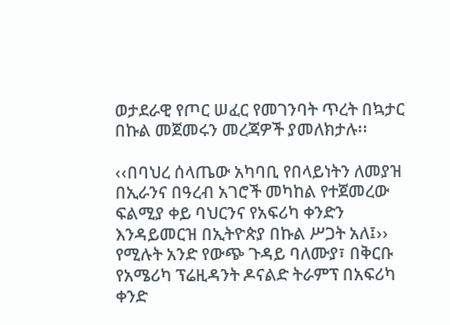ወታደራዊ የጦር ሠፈር የመገንባት ጥረት በኳታር በኩል መጀመሩን መረጃዎች ያመለክታሉ፡፡

‹‹በባህረ ሰላጤው አካባቢ የበላይነትን ለመያዝ በኢራንና በዓረብ አገሮች መካከል የተጀመረው ፍልሚያ ቀይ ባህርንና የአፍሪካ ቀንድን እንዳይመርዝ በኢትዮጵያ በኩል ሥጋት አለ፤›› የሚሉት አንድ የውጭ ጉዳይ ባለሙያ፣ በቅርቡ የአሜሪካ ፕሬዚዳንት ዶናልድ ትራምፕ በአፍሪካ ቀንድ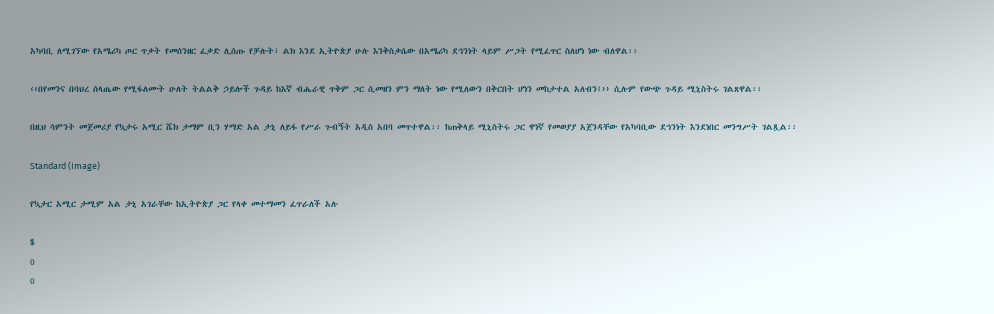አካባቢ ለሚገኘው የአሜሪካ ጦር ጥቃት የመሰንዘር ፈቃድ ሊሰጡ የቻሉት፣ ልክ እንደ ኢትዮጵያ ሁሉ እንቅስቃሴው በአሜሪካ ደኅንነት ላይም ሥጋት የሚፈጥር ስለሆነ ነው ብለዋል፡፡

‹‹በየመንና በባህረ ሰላጤው የሚፋለሙት ሁለት ትልልቅ ኃይሎች ጉዳይ ከእኛ ብሔራዊ ጥቅም ጋር ሲመዘን ምን ማለት ነው የሚለውን በቅርበት ሆነን መከታተል አለብን፤›› ሲሉም የውጭ ጉዳይ ሚኒስትሩ ገልጸዋል፡፡

በዚህ ሳምንት መጀመሪያ የኳታሩ አሚር ሼክ ታማም ቢን ሃማድ አል ታኒ ለይፋ የሥራ ጉብኝት አዲስ አበባ መጥተዋል፡፡ ከጠቅላይ ሚኒስትሩ ጋር ዋነኛ የመወያያ አጀንዳቸው የአካባቢው ደኅንነት እንደነበር መንግሥት ገልጿል፡፡

Standard (Image)

የኳታር አሚር ታሚም አል ታኒ አገራቸው ከኢትዮጵያ ጋር የላቀ መተማመን ፈጥራለች አሉ

$
0
0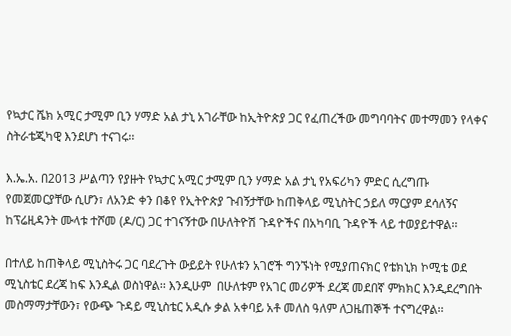የኳታር ሼክ አሚር ታሚም ቢን ሃማድ አል ታኒ አገራቸው ከኢትዮጵያ ጋር የፈጠረችው መግባባትና መተማመን የላቀና ስትራቴጂካዊ እንደሆነ ተናገሩ፡፡

እ.ኤ.አ. በ2013 ሥልጣን የያዙት የኳታር አሚር ታሚም ቢን ሃማድ አል ታኒ የአፍሪካን ምድር ሲረግጡ የመጀመርያቸው ሲሆን፣ ለአንድ ቀን በቆየ የኢትዮጵያ ጉብኝታቸው ከጠቅላይ ሚኒስትር ኃይለ ማርያም ደሳለኝና ከፕሬዚዳንት ሙላቱ ተሾመ (ዶ/ር) ጋር ተገናኝተው በሁለትዮሽ ጉዳዮችና በአካባቢ ጉዳዮች ላይ ተወያይተዋል፡፡

በተለይ ከጠቅላይ ሚኒስትሩ ጋር ባደረጉት ውይይት የሁለቱን አገሮች ግንኙነት የሚያጠናክር የቴክኒክ ኮሚቴ ወደ ሚኒስቴር ደረጃ ከፍ እንዲል ወስነዋል፡፡ እንዲሁም  በሁለቱም የአገር መሪዎች ደረጃ መደበኛ ምክክር እንዲደረግበት መስማማታቸውን፣ የውጭ ጉዳይ ሚኒስቴር አዲሱ ቃል አቀባይ አቶ መለስ ዓለም ለጋዜጠኞች ተናግረዋል፡፡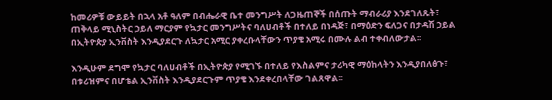ከመሪዎቹ ውይይት በኋላ አቶ ዓለም በብሔራዊ ቤተ መንግሥት ለጋዜጠኞች በሰጡት ማብራሪያ እንደገለጹት፣ ጠቅላይ ሚኒስትር ኃይለ ማርያም የኳታር መንግሥትና ባለሀብቶች በተለይ በነዳጅ፣ በማዕድን ፍለጋና በታዳሽ ኃይል በኢትዮጵያ ኢንቨስት እንዲያደርጉ ለኳታር አሚር ያቀረቡላቸውን ጥያቄ አሚሩ በሙሉ ልብ ተቀብለውታል፡፡

እንዲሁም ደግሞ የኳታር ባለሀብቶች በኢትዮጵያ የሚገኙ በተለይ የእስልምና ታሪካዊ ማዕከላትን እንዲያበለፅጉ፣ በቱሪዝምና በሆቴል ኢንቨስት እንዲያደርጉም ጥያቄ እንደቀረበላቸው ገልጸዋል፡፡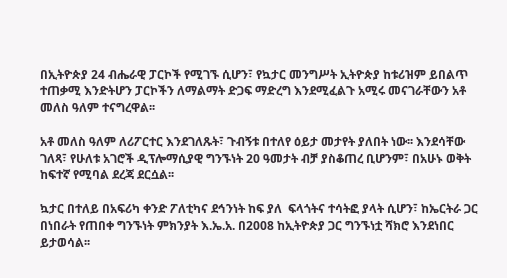በኢትዮጵያ 24 ብሔራዊ ፓርኮች የሚገኙ ሲሆን፣ የኳታር መንግሥት ኢትዮጵያ ከቱሪዝም ይበልጥ ተጠቃሚ እንድትሆን ፓርኮችን ለማልማት ድጋፍ ማድረግ እንደሚፈልጉ አሚሩ መናገራቸውን አቶ መለስ ዓለም ተናግረዋል፡፡

አቶ መለስ ዓለም ለሪፖርተር እንደገለጹት፣ ጉብኝቱ በተለየ ዕይታ መታየት ያለበት ነው፡፡ እንደሳቸው ገለጻ፣ የሁለቱ አገሮች ዲፕሎማሲያዊ ግንኙነት 20 ዓመታት ብቻ ያስቆጠረ ቢሆንም፣ በአሁኑ ወቅት ከፍተኛ የሚባል ደረጃ ደርሷል፡፡

ኳታር በተለይ በአፍሪካ ቀንድ ፖለቲካና ደኅንነት ከፍ ያለ  ፍላጎትና ተሳትፎ ያላት ሲሆን፣ ከኤርትራ ጋር በነበራት የጠበቀ ግንኙነት ምክንያት እ.ኤ.አ. በ2008 ከኢትዮጵያ ጋር ግንኙነቷ ሻክሮ እንደነበር ይታወሳል፡፡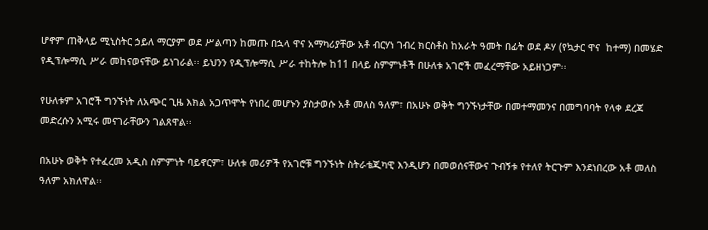ሆኖም ጠቅላይ ሚኒስትር ኃይለ ማርያም ወደ ሥልጣን ከመጡ በኋላ ዋና አማካሪያቸው አቶ ብርሃነ ገብረ ክርስቶስ ከአራት ዓመት በፊት ወደ ዶሃ (የኳታር ዋና  ከተማ) በመሄድ የዲፕሎማሲ ሥራ መከናወናቸው ይነገራል፡፡ ይህንን የዲፕሎማሲ ሥራ ተከትሎ ከ11 በላይ ስምምነቶች በሁለቱ አገሮች መፈረማቸው አይዘነጋም፡፡

የሁለቱም አገሮች ግንኙነት ለአጭር ጊዜ እክል አጋጥሞት የነበረ መሆኑን ያስታወሱ አቶ መለስ ዓለም፣ በአሁኑ ወቅት ግንኙነታቸው በመተማመንና በመግባባት የላቀ ደረጃ መድረሱን አሚሩ መናገራቸውን ገልጸዋል፡፡

በአሁኑ ወቅት የተፈረመ አዲስ ስምምነት ባይኖርም፣ ሁለቱ መሪዎች የአገሮቹ ግንኙነት ስትራቴጂካዊ እንዲሆን በመወሰናቸውና ጉብኝቱ የተለየ ትርጉም እንደነበረው አቶ መለስ ዓለም አክለዋል፡፡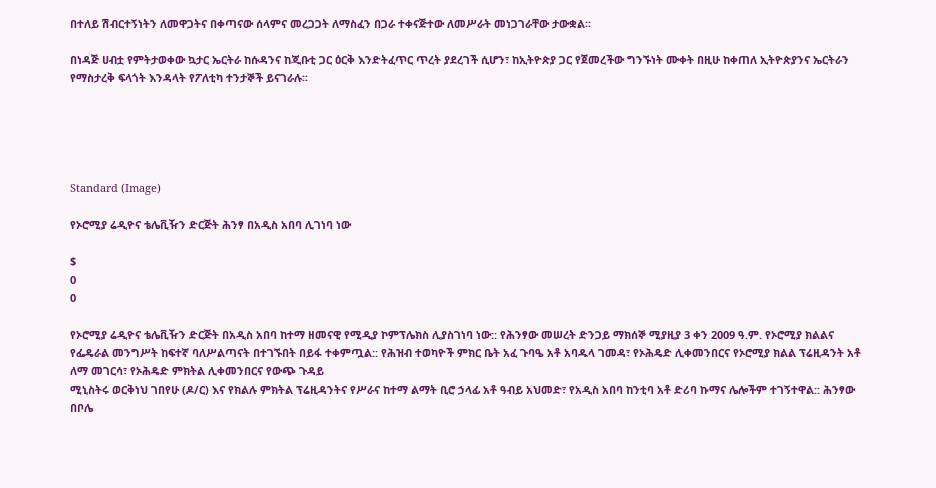በተለይ ሽብርተኝነትን ለመዋጋትና በቀጣናው ሰላምና መረጋጋት ለማስፈን በጋራ ተቀናጅተው ለመሥራት መነጋገራቸው ታውቋል፡፡

በነዳጅ ሀብቷ የምትታወቀው ኳታር ኤርትራ ከሱዳንና ከጂቡቲ ጋር ዕርቅ እንድትፈጥር ጥረት ያደረገች ሲሆን፣ ከኢትዮጵያ ጋር የጀመረችው ግንኙነት ሙቀት በዚሁ ከቀጠለ ኢትዮጵያንና ኤርትራን የማስታረቅ ፍላጎት እንዳላት የፖለቲካ ተንታኞች ይናገራሉ፡፡





Standard (Image)

የኦሮሚያ ሬዲዮና ቴሌቪዥን ድርጅት ሕንፃ በአዲስ አበባ ሊገነባ ነው

$
0
0

የኦሮሚያ ሬዲዮና ቴሌቪዥን ድርጅት በአዲስ አበባ ከተማ ዘመናዊ የሚዲያ ኮምፕሌክስ ሊያስገነባ ነው:: የሕንፃው መሠረት ድንጋይ ማክሰኞ ሚያዚያ 3 ቀን 2009 ዓ.ም. የኦሮሚያ ክልልና የፌዴራል መንግሥት ከፍተኛ ባለሥልጣናት በተገኙበት በይፋ ተቀምጧል:: የሕዝብ ተወካዮች ምክር ቤት አፈ ጉባዔ አቶ አባዱላ ገመዳ፣ የኦሕዴድ ሊቀመንበርና የኦሮሚያ ክልል ፕሬዚዳንት አቶ ለማ መገርሳ፣ የኦሕዴድ ምክትል ሊቀመንበርና የውጭ ጉዳይ
ሚኒስትሩ ወርቅነህ ገበየሁ (ዶ/ር) እና የክልሉ ምክትል ፕሬዚዳንትና የሥራና ከተማ ልማት ቢሮ ኃላፊ አቶ ዓብይ አህመድ፣ የአዲስ አበባ ከንቲባ አቶ ድሪባ ኩማና ሌሎችም ተገኝተዋል:: ሕንፃው በቦሌ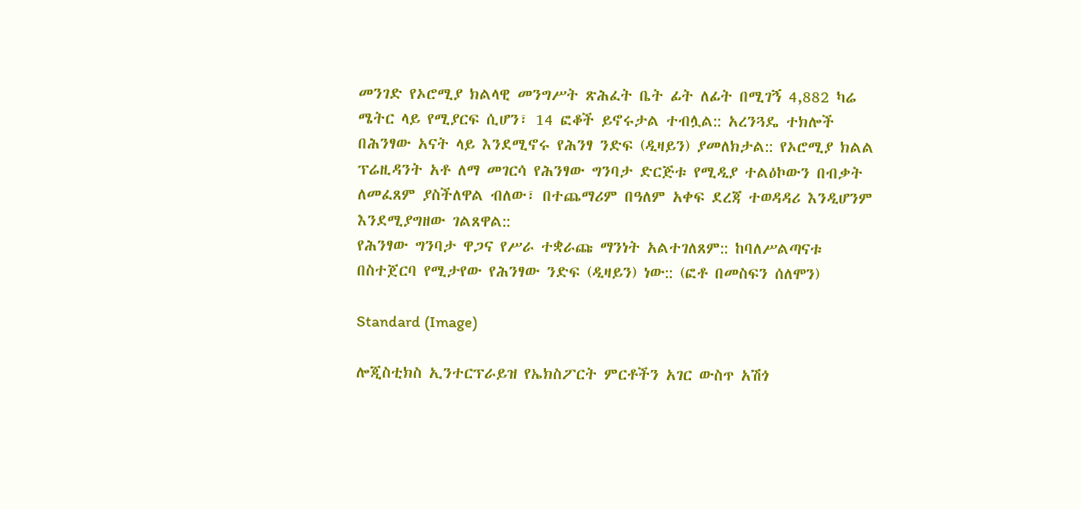መንገድ የኦሮሚያ ክልላዊ መንግሥት ጽሕፈት ቤት ፊት ለፊት በሚገኝ 4,882 ካሬ ሜትር ላይ የሚያርፍ ሲሆን፣ 14 ፎቆች ይኖሩታል ተብሏል:: አረንጓዴ ተክሎች በሕንፃው አናት ላይ እንደሚኖሩ የሕንፃ ንድፍ (ዲዛይን) ያመለክታል:: የኦሮሚያ ክልል ፕሬዚዳንት አቶ ለማ መገርሳ የሕንፃው ግንባታ ድርጅቱ የሚዲያ ተልዕኮውን በብቃት ለመፈጸም ያስችለዋል ብለው፣ በተጨማሪም በዓለም አቀፍ ደረጃ ተወዳዳሪ እንዲሆንም እንደሚያግዘው ገልጸዋል::
የሕንፃው ግንባታ ዋጋና የሥራ ተቋራጩ ማንነት አልተገለጸም:: ከባለሥልጣናቱ በስተጀርባ የሚታየው የሕንፃው ንድፍ (ዲዛይን) ነው:: (ፎቶ በመስፍን ሰለሞን)

Standard (Image)

ሎጂስቲክስ ኢንተርፕራይዝ የኤክስፖርት ምርቶችን አገር ውስጥ አሽጎ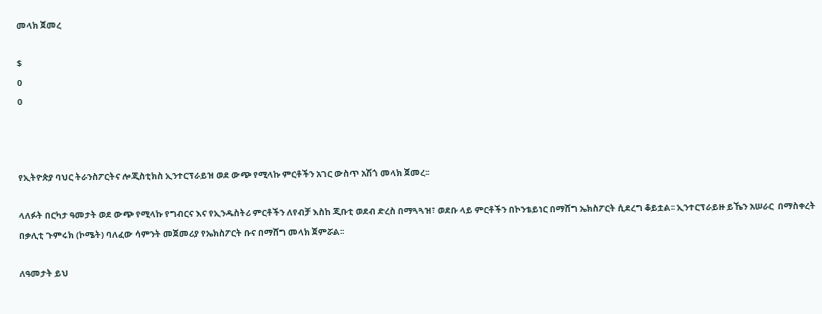መላክ ጀመረ

$
0
0



የኢትዮጵያ ባህር ትራንስፖርትና ሎጂስቲክስ ኢንተርፕራይዝ ወደ ውጭ የሚላኩ ምርቶችን አገር ውስጥ አሽጎ መላክ ጀመረ፡፡

ላለፉት በርካታ ዓመታት ወደ ውጭ የሚላኩ የግብርና እና የኢንዱስትሪ ምርቶችን ለየብቻ እስከ ጂቡቲ ወደብ ድረስ በማጓጓዝ፣ ወደቡ ላይ ምርቶችን በኮንቴይነር በማሸግ ኤክስፖርት ሲደረግ ቆይቷል፡፡ ኢንተርፕራይዙ ይኼን አሠራር  በማስቀረት በቃሊቲ ጉምሩክ (ኮሜት) ባለፈው ሳምንት መጀመሪያ የኤክስፖርት ቡና በማሸግ መላክ ጀምሯል፡፡

ለዓመታት ይህ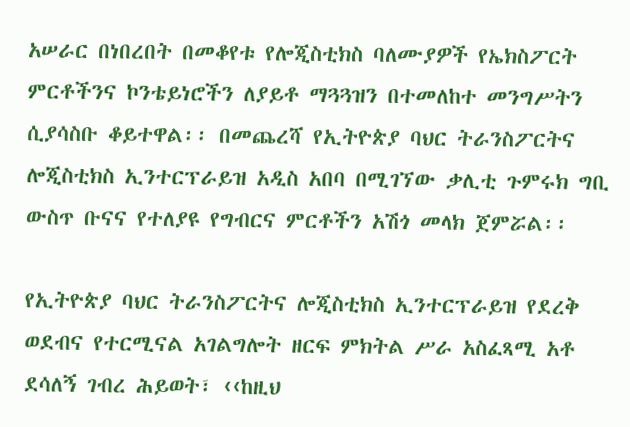አሠራር በነበረበት በመቆየቱ የሎጂስቲክስ ባለሙያዎች የኤክስፖርት ምርቶችንና ኮንቴይነሮችን ለያይቶ ማጓጓዝን በተመለከተ መንግሥትን ሲያሳስቡ ቆይተዋል፡፡ በመጨረሻ የኢትዮጵያ ባህር ትራንስፖርትና ሎጂስቲክስ ኢንተርፕራይዝ አዲስ አበባ በሚገኘው ቃሊቲ ጉምሩክ ግቢ ውስጥ ቡናና የተለያዩ የግብርና ምርቶችን አሽጎ መላክ ጀምሯል፡፡

የኢትዮጵያ ባህር ትራንስፖርትና ሎጂስቲክስ ኢንተርፕራይዝ የደረቅ ወደብና የተርሚናል አገልግሎት ዘርፍ ምክትል ሥራ አስፈጻሚ አቶ ደሳለኝ ገብረ ሕይወት፣ ‹‹ከዚህ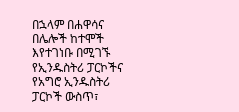በኋላም በሐዋሳና በሌሎች ከተሞች እየተገነቡ በሚገኙ የኢንዱስትሪ ፓርኮችና የአግሮ ኢንዱስትሪ ፓርኮች ውስጥ፣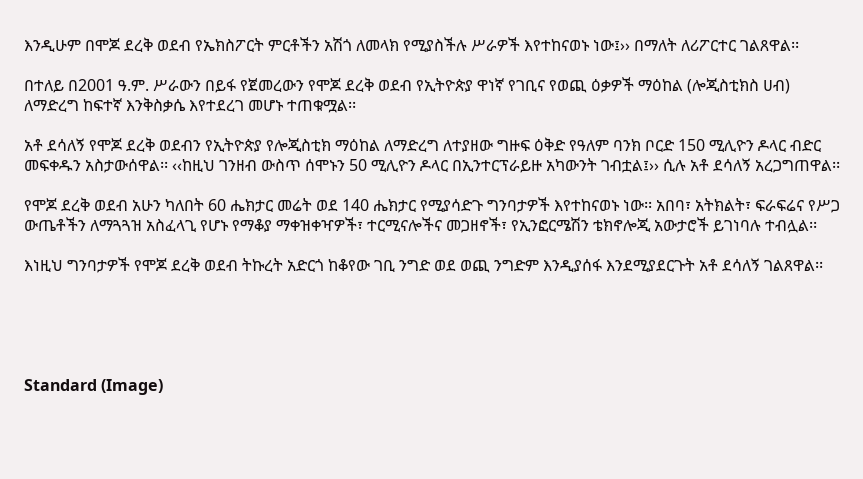እንዲሁም በሞጆ ደረቅ ወደብ የኤክስፖርት ምርቶችን አሽጎ ለመላክ የሚያስችሉ ሥራዎች እየተከናወኑ ነው፤›› በማለት ለሪፖርተር ገልጸዋል፡፡

በተለይ በ2001 ዓ.ም. ሥራውን በይፋ የጀመረውን የሞጆ ደረቅ ወደብ የኢትዮጵያ ዋነኛ የገቢና የወጪ ዕቃዎች ማዕከል (ሎጂስቲክስ ሀብ) ለማድረግ ከፍተኛ እንቅስቃሴ እየተደረገ መሆኑ ተጠቁሟል፡፡

አቶ ደሳለኝ የሞጆ ደረቅ ወደብን የኢትዮጵያ የሎጂስቲክ ማዕከል ለማድረግ ለተያዘው ግዙፍ ዕቅድ የዓለም ባንክ ቦርድ 150 ሚሊዮን ዶላር ብድር መፍቀዱን አስታውሰዋል፡፡ ‹‹ከዚህ ገንዘብ ውስጥ ሰሞኑን 50 ሚሊዮን ዶላር በኢንተርፕራይዙ አካውንት ገብቷል፤›› ሲሉ አቶ ደሳለኝ አረጋግጠዋል፡፡

የሞጆ ደረቅ ወደብ አሁን ካለበት 60 ሔክታር መሬት ወደ 140 ሔክታር የሚያሳድጉ ግንባታዎች እየተከናወኑ ነው፡፡ አበባ፣ አትክልት፣ ፍራፍሬና የሥጋ ውጤቶችን ለማጓጓዝ አስፈላጊ የሆኑ የማቆያ ማቀዝቀዣዎች፣ ተርሚናሎችና መጋዘኖች፣ የኢንፎርሜሽን ቴክኖሎጂ አውታሮች ይገነባሉ ተብሏል፡፡

እነዚህ ግንባታዎች የሞጆ ደረቅ ወደብ ትኩረት አድርጎ ከቆየው ገቢ ንግድ ወደ ወጪ ንግድም እንዲያሰፋ እንደሚያደርጉት አቶ ደሳለኝ ገልጸዋል፡፡





Standard (Image)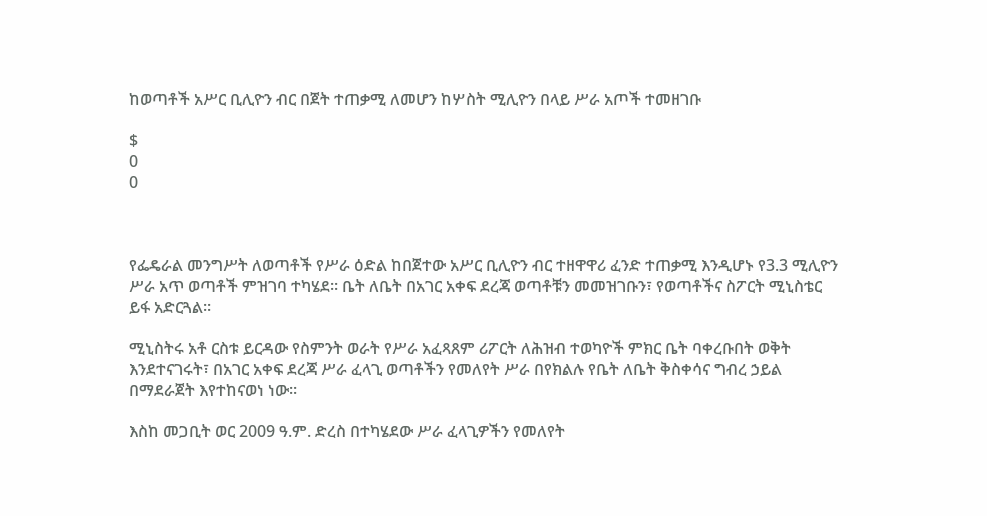ከወጣቶች አሥር ቢሊዮን ብር በጀት ተጠቃሚ ለመሆን ከሦስት ሚሊዮን በላይ ሥራ አጦች ተመዘገቡ

$
0
0



የፌዴራል መንግሥት ለወጣቶች የሥራ ዕድል ከበጀተው አሥር ቢሊዮን ብር ተዘዋዋሪ ፈንድ ተጠቃሚ እንዲሆኑ የ3.3 ሚሊዮን ሥራ አጥ ወጣቶች ምዝገባ ተካሄደ፡፡ ቤት ለቤት በአገር አቀፍ ደረጃ ወጣቶቹን መመዝገቡን፣ የወጣቶችና ስፖርት ሚኒስቴር ይፋ አድርጓል፡፡

ሚኒስትሩ አቶ ርስቱ ይርዳው የስምንት ወራት የሥራ አፈጻጸም ሪፖርት ለሕዝብ ተወካዮች ምክር ቤት ባቀረቡበት ወቅት እንደተናገሩት፣ በአገር አቀፍ ደረጃ ሥራ ፈላጊ ወጣቶችን የመለየት ሥራ በየክልሉ የቤት ለቤት ቅስቀሳና ግብረ ኃይል በማደራጀት እየተከናወነ ነው፡፡

እስከ መጋቢት ወር 2009 ዓ.ም. ድረስ በተካሄደው ሥራ ፈላጊዎችን የመለየት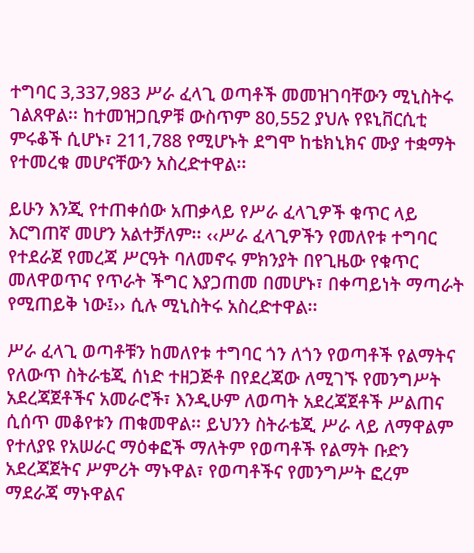ተግባር 3,337,983 ሥራ ፈላጊ ወጣቶች መመዝገባቸውን ሚኒስትሩ ገልጸዋል፡፡ ከተመዝጋቢዎቹ ውስጥም 80,552 ያህሉ የዩኒቨርሲቲ ምሩቆች ሲሆኑ፣ 211,788 የሚሆኑት ደግሞ ከቴክኒክና ሙያ ተቋማት የተመረቁ መሆናቸውን አስረድተዋል፡፡

ይሁን እንጂ የተጠቀሰው አጠቃላይ የሥራ ፈላጊዎች ቁጥር ላይ እርግጠኛ መሆን አልተቻለም፡፡ ‹‹ሥራ ፈላጊዎችን የመለየቱ ተግባር የተደራጀ የመረጃ ሥርዓት ባለመኖሩ ምክንያት በየጊዜው የቁጥር መለዋወጥና የጥራት ችግር እያጋጠመ በመሆኑ፣ በቀጣይነት ማጣራት የሚጠይቅ ነው፤›› ሲሉ ሚኒስትሩ አስረድተዋል፡፡

ሥራ ፈላጊ ወጣቶቹን ከመለየቱ ተግባር ጎን ለጎን የወጣቶች የልማትና የለውጥ ስትራቴጂ ሰነድ ተዘጋጅቶ በየደረጃው ለሚገኙ የመንግሥት አደረጃጀቶችና አመራሮች፣ እንዲሁም ለወጣት አደረጃጀቶች ሥልጠና ሲሰጥ መቆየቱን ጠቁመዋል፡፡ ይህንን ስትራቴጂ ሥራ ላይ ለማዋልም የተለያዩ የአሠራር ማዕቀፎች ማለትም የወጣቶች የልማት ቡድን አደረጃጀትና ሥምሪት ማኑዋል፣ የወጣቶችና የመንግሥት ፎረም ማደራጃ ማኑዋልና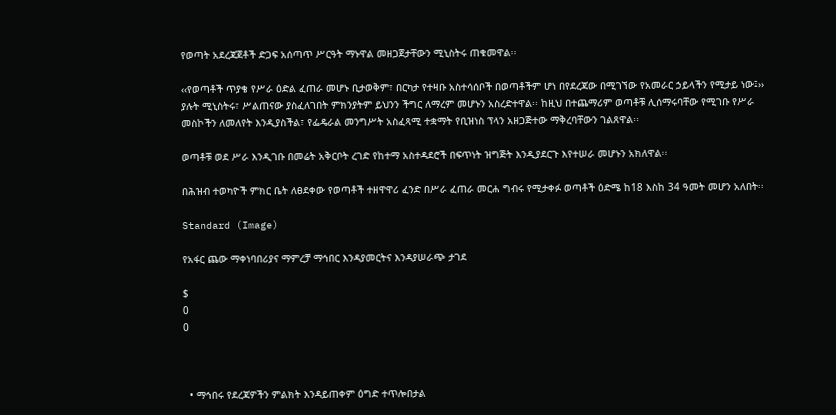የወጣት አደረጃጀቶች ድጋፍ አሰጣጥ ሥርዓት ማኑዋል መዘጋጀታቸውን ሚኒስትሩ ጠቁመዋል፡፡

‹‹የወጣቶች ጥያቄ የሥራ ዕድል ፈጠራ መሆኑ ቢታወቅም፣ በርካታ የተዛቡ አስተሳሰቦች በወጣቶችም ሆነ በየደረጃው በሚገኘው የአመራር ኃይላችን የሚታይ ነው፤›› ያሉት ሚኒስትሩ፣ ሥልጠናው ያስፈለገበት ምክንያትም ይህንን ችግር ለማረም መሆኑን አስረድተዋል፡፡ ከዚህ በተጨማሪም ወጣቶቹ ሊሰማሩባቸው የሚገቡ የሥራ መስኮችን ለመለየት እንዲያስችል፣ የፌዴራል መንግሥት አስፈጻሚ ተቋማት የቢዝነስ ፕላን አዘጋጅተው ማቅረባቸውን ገልጸዋል፡፡

ወጣቶቹ ወደ ሥራ እንዲገቡ በመሬት አቅርቦት ረገድ የከተማ አስተዳደሮች በፍጥነት ዝግጅት እንዲያደርጉ እየተሠራ መሆኑን አክለዋል፡፡

በሕዝብ ተወካዮች ምክር ቤት ለፀደቀው የወጣቶች ተዘዋዋሪ ፈንድ በሥራ ፈጠራ መርሐ ግብሩ የሚታቀፉ ወጣቶች ዕድሜ ከ18 እስከ 34 ዓመት መሆን አለበት፡፡

Standard (Image)

የአፋር ጨው ማቀነባበሪያና ማምረቻ ማኅበር እንዳያመርትና እንዳያሠራጭ ታገደ

$
0
0



  • ማኅበሩ የደረጃዎችን ምልክት እንዳይጠቀም ዕግድ ተጥሎበታል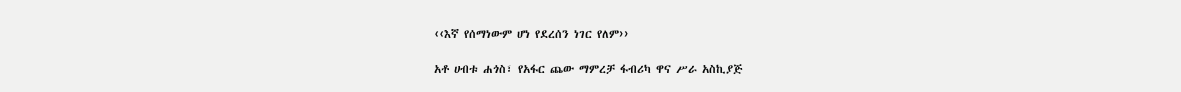‹‹እኛ የሰማነውም ሆነ የደረሰን ነገር የለም››

አቶ ሀብቱ ሐጎስ፣ የአፋር ጨው ማምረቻ ፋብሪካ ዋና ሥራ አስኪያጅ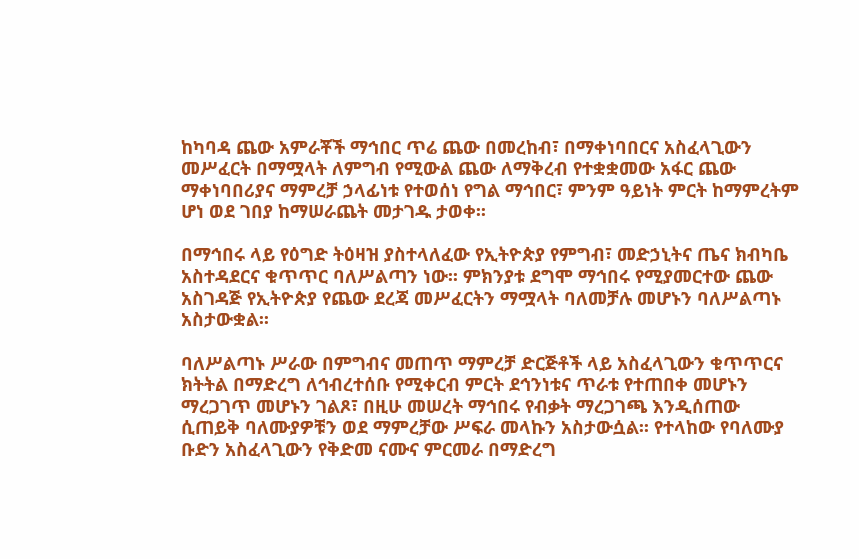ከካባዳ ጨው አምራቾች ማኅበር ጥሬ ጨው በመረከብ፣ በማቀነባበርና አስፈላጊውን መሥፈርት በማሟላት ለምግብ የሚውል ጨው ለማቅረብ የተቋቋመው አፋር ጨው ማቀነባበሪያና ማምረቻ ኃላፊነቱ የተወሰነ የግል ማኅበር፣ ምንም ዓይነት ምርት ከማምረትም ሆነ ወደ ገበያ ከማሠራጨት መታገዱ ታወቀ፡፡

በማኅበሩ ላይ የዕግድ ትዕዛዝ ያስተላለፈው የኢትዮጵያ የምግብ፣ መድኃኒትና ጤና ክብካቤ አስተዳደርና ቁጥጥር ባለሥልጣን ነው፡፡ ምክንያቱ ደግሞ ማኅበሩ የሚያመርተው ጨው አስገዳጅ የኢትዮጵያ የጨው ደረጃ መሥፈርትን ማሟላት ባለመቻሉ መሆኑን ባለሥልጣኑ አስታውቋል፡፡

ባለሥልጣኑ ሥራው በምግብና መጠጥ ማምረቻ ድርጅቶች ላይ አስፈላጊውን ቁጥጥርና ክትትል በማድረግ ለኅብረተሰቡ የሚቀርብ ምርት ደኅንነቱና ጥራቱ የተጠበቀ መሆኑን ማረጋገጥ መሆኑን ገልጾ፣ በዚሁ መሠረት ማኅበሩ የብቃት ማረጋገጫ እንዲሰጠው ሲጠይቅ ባለሙያዎቹን ወደ ማምረቻው ሥፍራ መላኩን አስታውሷል፡፡ የተላከው የባለሙያ ቡድን አስፈላጊውን የቅድመ ናሙና ምርመራ በማድረግ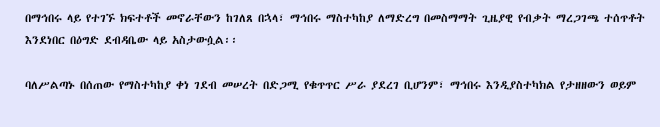በማኅበሩ ላይ የተገኙ ክፍተቶች መኖራቸውን ከገለጸ በኋላ፣ ማኅበሩ ማስተካከያ ለማድረግ በመስማማት ጊዜያዊ የብቃት ማረጋገጫ ተሰጥቶት እንደነበር በዕግድ ደብዳቤው ላይ አስታውሷል፡፡

ባለሥልጣኑ በሰጠው የማስተካከያ ቀነ ገደብ መሠረት በድጋሚ የቁጥጥር ሥራ ያደረገ ቢሆንም፣ ማኅበሩ እንዲያስተካክል የታዘዘውን ወይም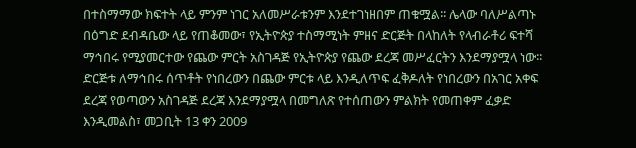በተስማማው ክፍተት ላይ ምንም ነገር አለመሥራቱንም እንደተገነዘበም ጠቁሟል፡፡ ሌላው ባለሥልጣኑ በዕግድ ደብዳቤው ላይ የጠቆመው፣ የኢትዮጵያ ተስማሚነት ምዘና ድርጅት በላከለት የላብራቶሪ ፍተሻ ማኅበሩ የሚያመርተው የጨው ምርት አስገዳጅ የኢትዮጵያ የጨው ደረጃ መሥፈርትን እንደማያሟላ ነው፡፡ ድርጅቱ ለማኅበሩ ሰጥቶት የነበረውን በጨው ምርቱ ላይ እንዲለጥፍ ፈቅዶለት የነበረውን በአገር አቀፍ ደረጃ የወጣውን አስገዳጅ ደረጃ እንደማያሟላ በመግለጽ የተሰጠውን ምልክት የመጠቀም ፈቃድ እንዲመልስ፣ መጋቢት 13 ቀን 2009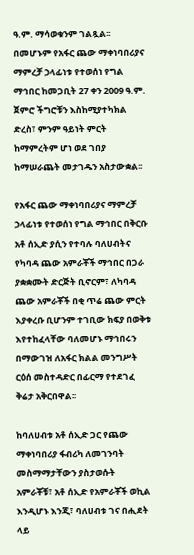ዓ.ም. ማሳወቁንም ገልጿል፡፡ በመሆኑም የአፋር ጨው ማቀነባበሪያና ማምረቻ ኃላፊነቱ የተወሰነ የግል ማኅበር ከመጋቢት 27 ቀን 2009 ዓ.ም. ጀምሮ ችግሮቹን እስከሚያተካክል ድረስ፣ ምንም ዓይነት ምርት ከማምረትም ሆነ ወደ ገበያ ከማሠራጨት መታገዱን አስታውቋል፡፡

የአፋር ጨው ማቀነባበሪያና ማምረቻ ኃላፊነቱ የተወሰነ የግል ማኅበር በቅርቡ አቶ ሰኢድ ያሲን የተባሉ ባለሀብትና የካባዳ ጨው አምራቾች ማኅበር በጋራ ያቋቋሙት ድርጅት ቢኖርም፣ ለካባዳ ጨው አምራቾች በቂ ጥሬ ጨው ምርት እያቀረቡ ቢሆንም ተገቢው ክፍያ በወቅቱ እየተከፈላቸው ባለመሆኑ ማኅበሩን በማውገዝ ለአፋር ክልል መንግሥት ርዕሰ መስተዳድር በፊርማ የተደገፈ ቅሬታ አቅርበዋል፡፡

ከባለሀብቱ አቶ ሰኢድ ጋር የጨው ማቀነባበሪያ ፋብሪካ ለመገንባት መስማማታቸውን ያስታወሱት አምራቾቹ፣ አቶ ሰኢድ የአምራቾች ወኪል እንዲሆኑ እንጂ፣ ባለሀብቱ ገና በሒደት ላይ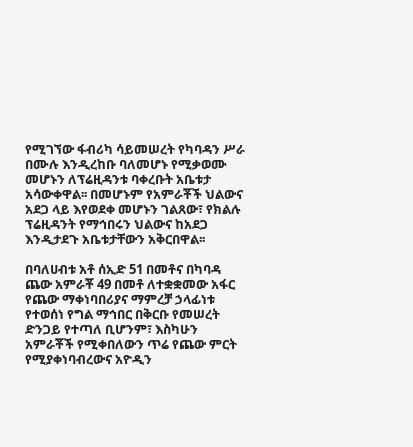የሚገኘው ፋብሪካ ሳይመሠረት የካባዳን ሥራ በሙሉ እንዲረከቡ ባለመሆኑ የሚቃወሙ መሆኑን ለፕሬዚዳንቱ ባቀረቡት አቤቱታ አሳውቀዋል፡፡ በመሆኑም የአምራቾች ህልውና አደጋ ላይ እየወደቀ መሆኑን ገልጸው፣ የክልሉ ፕሬዚዳንት የማኅበሩን ህልውና ከአደጋ እንዲታደጉ አቤቱታቸውን አቅርበዋል፡፡

በባለሀብቱ አቶ ሰኢድ 51 በመቶና በካባዳ ጨው አምራቾ 49 በመቶ ለተቋቋመው አፋር የጨው ማቀነባበሪያና ማምረቻ ኃላፊነቱ የተወሰነ የግል ማኅበር በቅርቡ የመሠረት ድንጋይ የተጣለ ቢሆንም፣ እስካሁን አምራቾች የሚቀበለውን ጥሬ የጨው ምርት የሚያቀነባብረውና አዮዲን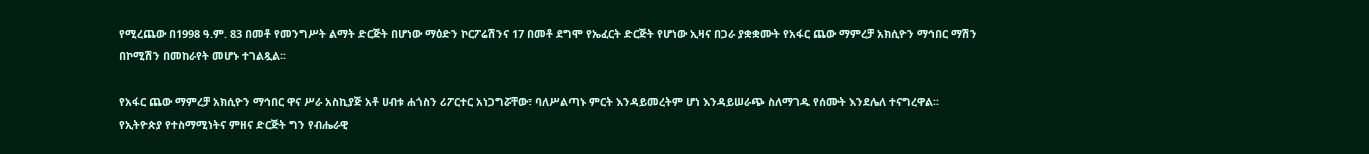የሚረጨው በ1998 ዓ.ም. 83 በመቶ የመንግሥት ልማት ድርጅት በሆነው ማዕድን ኮርፖሬሽንና 17 በመቶ ደግሞ የኤፈርት ድርጅት የሆነው ኢዛና በጋራ ያቋቋሙት የአፋር ጨው ማምረቻ አክሲዮን ማኅበር ማሽን በኮሚሽን በመከራየት መሆኑ ተገልጿል፡፡

የአፋር ጨው ማምረቻ አክሲዮን ማኅበር ዋና ሥራ አስኪያጅ አቶ ሀብቱ ሐጎስን ሪፖርተር አነጋግሯቸው፣ ባለሥልጣኑ ምርት እንዳይመረትም ሆነ እንዳይሠራጭ ስለማገዱ የሰሙት እንደሌለ ተናግረዋል፡፡ የኢትዮጵያ የተስማሚነትና ምዘና ድርጅት ግን የብሔራዊ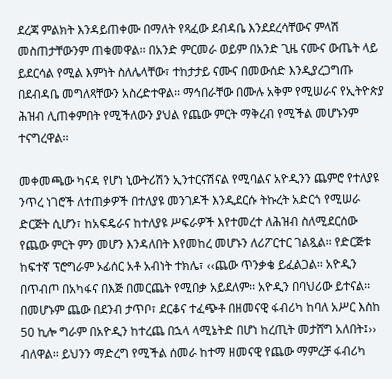ደረጃ ምልክት እንዳይጠቀሙ በማለት የጻፈው ደብዳቤ እንደደረሳቸውና ምላሽ መስጠታቸውንም ጠቁመዋል፡፡ በአንድ ምርመራ ወይም በአንድ ጊዜ ናሙና ውጤት ላይ ይደርሳል የሚል እምነት ስለሌላቸው፣ ተከታታይ ናሙና በመውሰድ እንዲያረጋግጡ በደብዳቤ መግለጻቸውን አስረድተዋል፡፡ ማኅበራቸው በሙሉ አቅም የሚሠራና የኢትዮጵያ ሕዝብ ሊጠቀምበት የሚችለውን ያህል የጨው ምርት ማቅረብ የሚችል መሆኑንም ተናግረዋል፡፡

መቀመጫው ካናዳ የሆነ ኒውትሪሽን ኢንተርናሽናል የሚባልና አዮዲንን ጨምሮ የተለያዩ ንጥረ ነገሮች ለተጠቃዎች በተለያዩ መንገዶች እንዲደርሱ ትኩረት አድርጎ የሚሠራ ድርጅት ሲሆን፣ ከአፍዴራና ከተለያዩ ሥፍራዎች እየተመረተ ለሕዝብ ስለሚደርሰው የጨው ምርት ምን መሆን እንዳለበት እየመከረ መሆኑን ለሪፖርተር ገልጿል፡፡ የድርጅቱ ከፍተኛ ፕሮግራም ኦፊሰር አቶ አብነት ተክሌ፣ ‹‹ጨው ጥንቃቄ ይፈልጋል፡፡ አዮዲን በጥብጦ በአካፋና በእጅ በመርጨት የሚበቃ አይደለም፡፡ አዮዲን በባህሪው ይተናል፡፡ በመሆኑም ጨው በደንብ ታጥቦ፣ ደርቆና ተፈጭቶ በዘመናዊ ፋብሪካ ከባለ አሥር እስከ 50 ኪሎ ግራም በአዮዲን ከተረጨ በኋላ ላሚኔትድ በሆነ ከረጢት መታሸግ አለበት፤›› ብለዋል፡፡ ይህንን ማድረግ የሚችል ሰመራ ከተማ ዘመናዊ የጨው ማምረቻ ፋብሪካ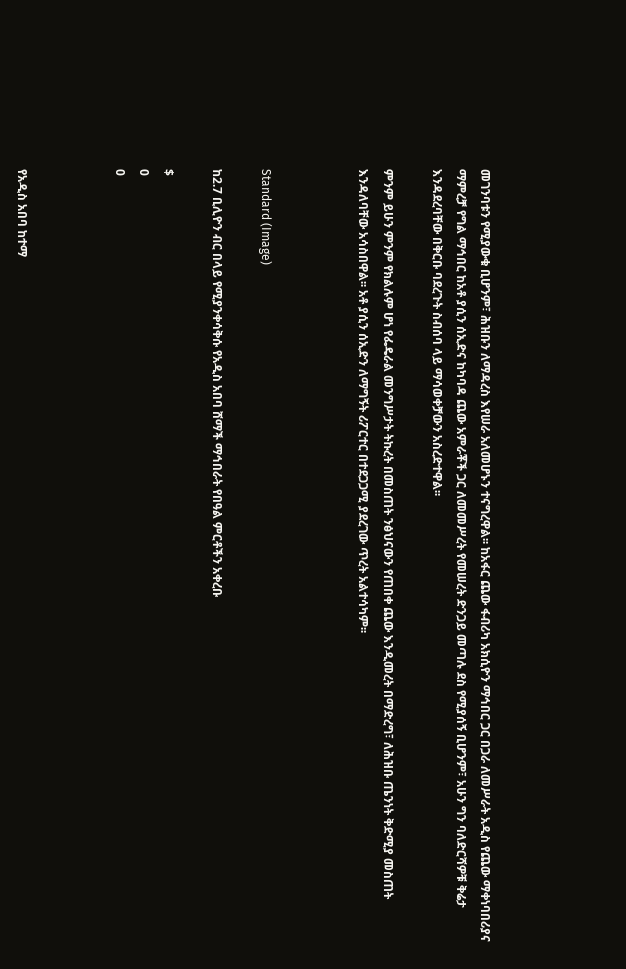መገንባቱን የሚያውቁ ቢሆንም፣ ሕዝቡን ለማዳረስ እየሠራ አለመሆኑን ተናግረዋል፡፡ ከአፋር ጨው ፋብሪካ አክሲዮን ማኅበር ጋር በጋራ ለመሥራት አዲስ የጨው ማቀነባበሪያና ማምረቻ የግል ማኅበር ከአቶ ያሲን ሰኢድና ከካባዳ ጨው አምራቾች ጋር ለመመሥረት የመሠረት ድንጋይ መጣሉ ደስ የሚያሰኝ ቢሆንም፣ አሁን ግን ባለድርሻዎቹ ቅሬታ እንዳደረባቸው በቅርቡ ባደረጉት ስብሰባ ላይ ማሳወቀቻውን አስረድተዋል፡፡

ምንም ይሁን ምንም የክልሉም ሆነ የፌዴራል መንግሥታት ትኩረት በመስጠት ንፅህናውን የጠበቀ ጨው እንዲመረት በማድረግ፣ ለሕዝቡ ጤንነት ቅድሚያ መስጠት እንዳለባቸው አሳስበዋል፡፡ አቶ ያሲን ሰኢድን ለማግኝት ሪፖርተር በተደጋጋሚ ያደረገው ጥረት አልተሳካም፡፡



Standard (Image)

ከ2.7 ቢሊዮን ብር በላይ የሚያንቀሳቅሱ የአዲስ አበባ ሸማች ማኅበራት የበዓል ምርቶችን አቀረቡ

$
0
0



የአዲስ አበባ ከተማ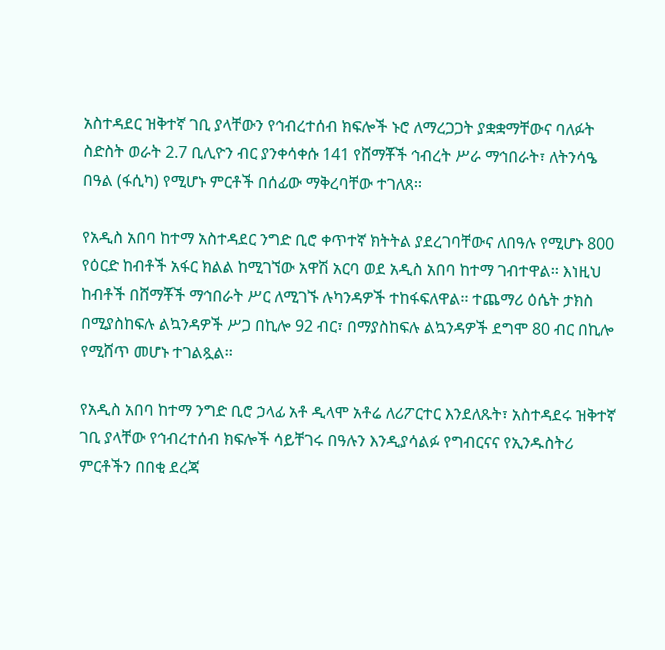አስተዳደር ዝቅተኛ ገቢ ያላቸውን የኅብረተሰብ ክፍሎች ኑሮ ለማረጋጋት ያቋቋማቸውና ባለፉት ስድስት ወራት 2.7 ቢሊዮን ብር ያንቀሳቀሱ 141 የሸማቾች ኅብረት ሥራ ማኅበራት፣ ለትንሳዔ በዓል (ፋሲካ) የሚሆኑ ምርቶች በሰፊው ማቅረባቸው ተገለጸ፡፡

የአዲስ አበባ ከተማ አስተዳደር ንግድ ቢሮ ቀጥተኛ ክትትል ያደረገባቸውና ለበዓሉ የሚሆኑ 800 የዕርድ ከብቶች አፋር ክልል ከሚገኘው አዋሽ አርባ ወደ አዲስ አበባ ከተማ ገብተዋል፡፡ እነዚህ ከብቶች በሸማቾች ማኅበራት ሥር ለሚገኙ ሉካንዳዎች ተከፋፍለዋል፡፡ ተጨማሪ ዕሴት ታክስ በሚያስከፍሉ ልኳንዳዎች ሥጋ በኪሎ 92 ብር፣ በማያስከፍሉ ልኳንዳዎች ደግሞ 80 ብር በኪሎ የሚሸጥ መሆኑ ተገልጿል፡፡

የአዲስ አበባ ከተማ ንግድ ቢሮ ኃላፊ አቶ ዲላሞ አቶሬ ለሪፖርተር እንደለጹት፣ አስተዳደሩ ዝቅተኛ ገቢ ያላቸው የኅብረተሰብ ክፍሎች ሳይቸገሩ በዓሉን እንዲያሳልፉ የግብርናና የኢንዱስትሪ ምርቶችን በበቂ ደረጃ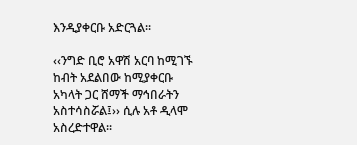እንዲያቀርቡ አድርጓል፡፡

‹‹ንግድ ቢሮ አዋሽ አርባ ከሚገኙ ከብት አደልበው ከሚያቀርቡ አካላት ጋር ሸማች ማኅበራትን አስተሳስሯል፤›› ሲሉ አቶ ዲላሞ አስረድተዋል፡፡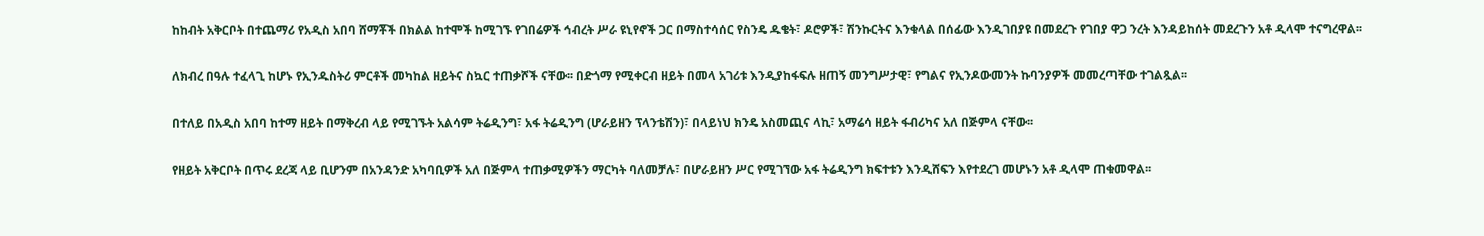ከከብት አቅርቦት በተጨማሪ የአዲስ አበባ ሸማቾች በክልል ከተሞች ከሚገኙ የገበሬዎች ኅብረት ሥራ ዩኒየኖች ጋር በማስተሳሰር የስንዴ ዱቄት፣ ዶሮዎች፣ ሽንኩርትና እንቁላል በሰፊው እንዲገበያዩ በመደረጉ የገበያ ዋጋ ንረት እንዳይከሰት መደረጉን አቶ ዲላሞ ተናግረዋል፡፡

ለክብረ በዓሉ ተፈላጊ ከሆኑ የኢንዱስትሪ ምርቶች መካከል ዘይትና ስኳር ተጠቃሾች ናቸው፡፡ በድጎማ የሚቀርብ ዘይት በመላ አገሪቱ እንዲያከፋፍሉ ዘጠኝ መንግሥታዊ፣ የግልና የኢንዶውመንት ኩባንያዎች መመረጣቸው ተገልጿል፡፡

በተለይ በአዲስ አበባ ከተማ ዘይት በማቅረብ ላይ የሚገኙት አልሳም ትሬዲንግ፣ አፋ ትሬዲንግ (ሆራይዘን ፕላንቴሽን)፣ በላይነህ ክንዴ አስመጪና ላኪ፣ አማሬሳ ዘይት ፋብሪካና አለ በጅምላ ናቸው፡፡

የዘይት አቅርቦት በጥሩ ደረጃ ላይ ቢሆንም በአንዳንድ አካባቢዎች አለ በጅምላ ተጠቃሚዎችን ማርካት ባለመቻሉ፣ በሆራይዘን ሥር የሚገኘው አፋ ትሬዲንግ ክፍተቱን እንዲሸፍን እየተደረገ መሆኑን አቶ ዲላሞ ጠቁመዋል፡፡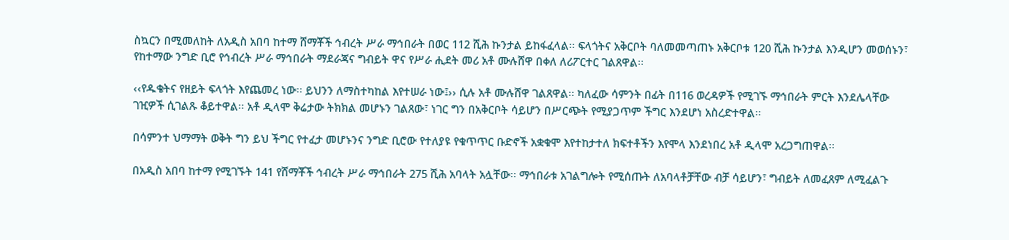ስኳርን በሚመለከት ለአዲስ አበባ ከተማ ሸማቾች ኅብረት ሥራ ማኅበራት በወር 112 ሺሕ ኩንታል ይከፋፈላል፡፡ ፍላጎትና አቅርቦት ባለመመጣጠኑ አቅርቦቱ 120 ሺሕ ኩንታል እንዲሆን መወሰኑን፣ የከተማው ንግድ ቢሮ የኅብረት ሥራ ማኅበራት ማደራጃና ግብይት ዋና የሥራ ሒደት መሪ አቶ ሙሉሸዋ በቀለ ለሪፖርተር ገልጸዋል፡፡

‹‹የዱቄትና የዘይት ፍላጎት እየጨመረ ነው፡፡ ይህንን ለማስተካከል እየተሠራ ነው፤›› ሲሉ አቶ ሙሉሸዋ ገልጸዋል፡፡ ካለፈው ሳምንት በፊት በ116 ወረዳዎች የሚገኙ ማኅበራት ምርት እንደሌላቸው ገዢዎች ሲገልጹ ቆይተዋል፡፡ አቶ ዲላሞ ቅሬታው ትክክል መሆኑን ገልጸው፣ ነገር ግን በአቅርቦት ሳይሆን በሥርጭት የሚያጋጥም ችግር እንደሆነ አስረድተዋል፡፡

በሳምንተ ህማማት ወቅት ግን ይህ ችግር የተፈታ መሆኑንና ንግድ ቢሮው የተለያዩ የቁጥጥር ቡድኖች አቋቁሞ እየተከታተለ ክፍተቶችን እየሞላ እንደነበረ አቶ ዲላሞ አረጋግጠዋል፡፡

በአዲስ አበባ ከተማ የሚገኙት 141 የሸማቾች ኅብረት ሥራ ማኅበራት 275 ሺሕ አባላት አሏቸው፡፡ ማኅበራቱ አገልግሎት የሚሰጡት ለአባላቶቻቸው ብቻ ሳይሆን፣ ግብይት ለመፈጸም ለሚፈልጉ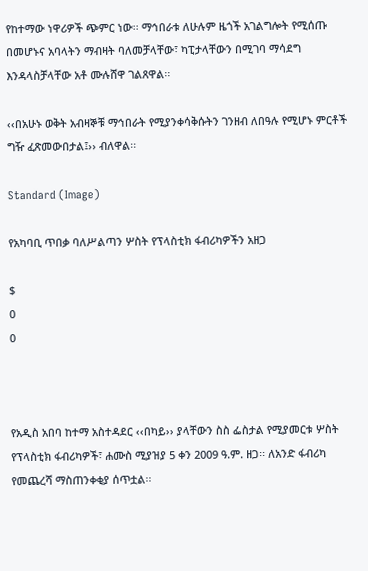የከተማው ነዋሪዎች ጭምር ነው፡፡ ማኅበራቱ ለሁሉም ዜጎች አገልግሎት የሚሰጡ በመሆኑና አባላትን ማብዛት ባለመቻላቸው፣ ካፒታላቸውን በሚገባ ማሳደግ እንዳላስቻላቸው አቶ ሙሉሸዋ ገልጸዋል፡፡

‹‹በአሁኑ ወቅት አብዛኞቹ ማኅበራት የሚያንቀሳቅሱትን ገንዘብ ለበዓሉ የሚሆኑ ምርቶች ግዥ ፈጽመውበታል፤›› ብለዋል፡፡

Standard (Image)

የአካባቢ ጥበቃ ባለሥልጣን ሦስት የፕላስቲክ ፋብሪካዎችን አዘጋ

$
0
0



የአዲስ አበባ ከተማ አስተዳደር ‹‹በካይ›› ያላቸውን ስስ ፌስታል የሚያመርቱ ሦስት የፕላስቲክ ፋብሪካዎች፣ ሐሙስ ሚያዝያ 5 ቀን 2009 ዓ.ም. ዘጋ፡፡ ለአንድ ፋብሪካ የመጨረሻ ማስጠንቀቂያ ሰጥቷል፡፡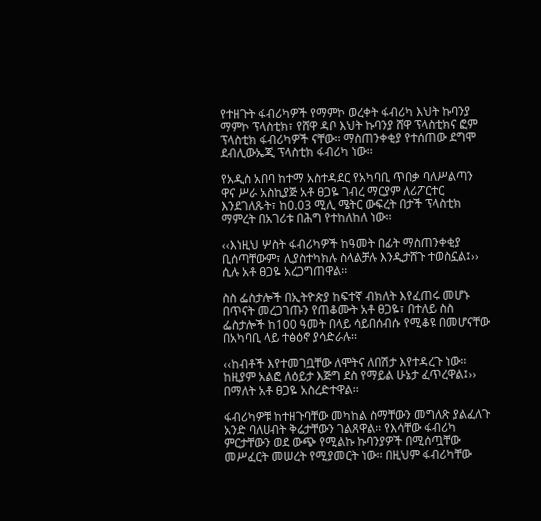የተዘጉት ፋብሪካዎች የማምኮ ወረቀት ፋብሪካ እህት ኩባንያ ማምኮ ፕላስቲክ፣ የሸዋ ዳቦ እህት ኩባንያ ሸዋ ፕላስቲክና ፎም ፕላስቲክ ፋብሪካዎች ናቸው፡፡ ማስጠንቀቂያ የተሰጠው ደግሞ ደብሊውኤጂ ፕላስቲክ ፋብሪካ ነው፡፡

የአዲስ አበባ ከተማ አስተዳደር የአካባቢ ጥበቃ ባለሥልጣን ዋና ሥራ አስኪያጅ አቶ ፀጋዬ ገብረ ማርያም ለሪፖርተር እንደገለጹት፣ ከ0.03 ሚሊ ሜትር ውፍረት በታች ፕላስቲክ ማምረት በአገሪቱ በሕግ የተከለከለ ነው፡፡

‹‹እነዚህ ሦስት ፋብሪካዎች ከዓመት በፊት ማስጠንቀቂያ ቢሰጣቸውም፣ ሊያስተካክሉ ስላልቻሉ እንዲታሸጉ ተወስኗል፤›› ሲሉ አቶ ፀጋዬ አረጋግጠዋል፡፡

ስስ ፌስታሎች በኢትዮጵያ ከፍተኛ ብክለት እየፈጠሩ መሆኑ በጥናት መረጋገጡን የጠቆሙት አቶ ፀጋዬ፣ በተለይ ስስ ፌስታሎች ከ100 ዓመት በላይ ሳይበሰብሱ የሚቆዩ በመሆናቸው በአካባቢ ላይ ተፅዕኖ ያሳድራሉ፡፡

‹‹ከብቶች እየተመገቧቸው ለሞትና ለበሽታ እየተዳረጉ ነው፡፡ ከዚያም አልፎ ለዕይታ እጅግ ደስ የማይል ሁኔታ ፈጥረዋል፤›› በማለት አቶ ፀጋዬ አስረድተዋል፡፡

ፋብሪካዎቹ ከተዘጉባቸው መካከል ስማቸውን መግለጽ ያልፈለጉ አንድ ባለሀብት ቅሬታቸውን ገልጸዋል፡፡ የእሳቸው ፋብሪካ ምርታቸውን ወደ ውጭ የሚልኩ ኩባንያዎች በሚሰጧቸው መሥፈርት መሠረት የሚያመርት ነው፡፡ በዚህም ፋብሪካቸው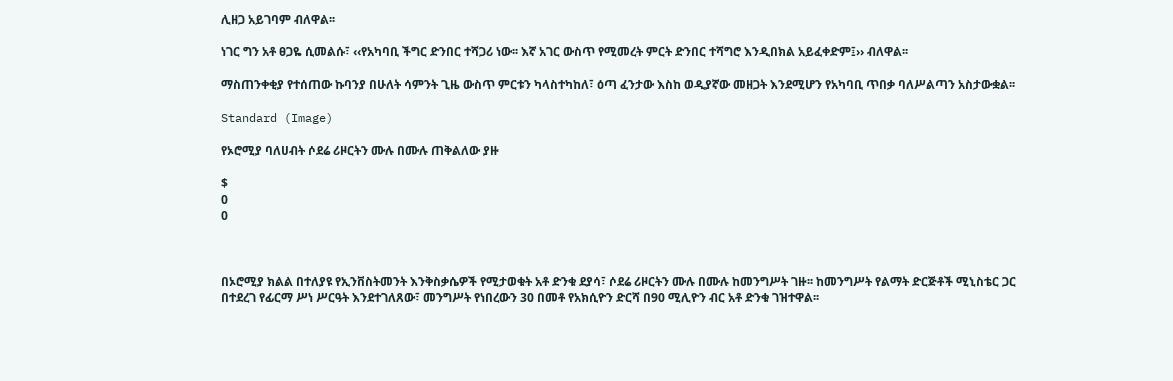ሊዘጋ አይገባም ብለዋል፡፡

ነገር ግን አቶ ፀጋዬ ሲመልሱ፣ ‹‹የአካባቢ ችግር ድንበር ተሻጋሪ ነው፡፡ እኛ አገር ውስጥ የሚመረት ምርት ድንበር ተሻግሮ እንዲበክል አይፈቀድም፤›› ብለዋል፡፡

ማስጠንቀቂያ የተሰጠው ኩባንያ በሁለት ሳምንት ጊዜ ውስጥ ምርቱን ካላስተካከለ፣ ዕጣ ፈንታው እስከ ወዲያኛው መዘጋት እንደሚሆን የአካባቢ ጥበቃ ባለሥልጣን አስታውቋል፡፡

Standard (Image)

የኦሮሚያ ባለሀብት ሶደሬ ሪዞርትን ሙሉ በሙሉ ጠቅልለው ያዙ

$
0
0



በኦሮሚያ ክልል በተለያዩ የኢንቨስትመንት እንቅስቃሴዎች የሚታወቁት አቶ ድንቁ ደያሳ፣ ሶደሬ ሪዞርትን ሙሉ በሙሉ ከመንግሥት ገዙ፡፡ ከመንግሥት የልማት ድርጅቶች ሚኒስቴር ጋር በተደረገ የፊርማ ሥነ ሥርዓት እንደተገለጸው፣ መንግሥት የነበረውን 30 በመቶ የአክሲዮን ድርሻ በ90 ሚሊዮን ብር አቶ ድንቁ ገዝተዋል፡፡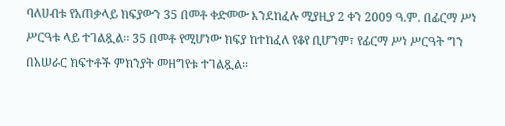ባለሀብቱ የአጠቃላይ ክፍያውን 35 በመቶ ቀድመው እንደከፈሉ ሚያዚያ 2 ቀን 2009 ዓ.ም. በፊርማ ሥነ ሥርዓቱ ላይ ተገልጿል፡፡ 35 በመቶ የሚሆነው ክፍያ ከተከፈለ የቆየ ቢሆንም፣ የፊርማ ሥነ ሥርዓት ግን በአሠራር ክፍተቶች ምክንያት መዘግየቱ ተገልጿል፡፡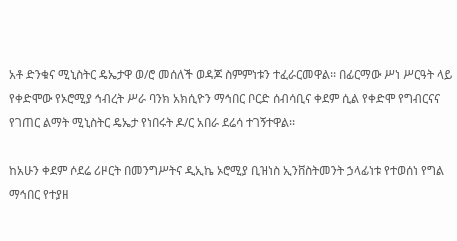አቶ ድንቁና ሚኒስትር ዴኤታዋ ወ/ሮ መሰለች ወዳጆ ስምምነቱን ተፈራርመዋል፡፡ በፊርማው ሥነ ሥርዓት ላይ የቀድሞው የኦሮሚያ ኅብረት ሥራ ባንክ አክሲዮን ማኅበር ቦርድ ሰብሳቢና ቀደም ሲል የቀድሞ የግብርናና የገጠር ልማት ሚኒስትር ዴኤታ የነበሩት ዶ/ር አበራ ደሬሳ ተገኝተዋል፡፡

ከአሁን ቀደም ሶደሬ ሪዞርት በመንግሥትና ዲኢኬ ኦሮሚያ ቢዝነስ ኢንቨስትመንት ኃላፊነቱ የተወሰነ የግል ማኅበር የተያዘ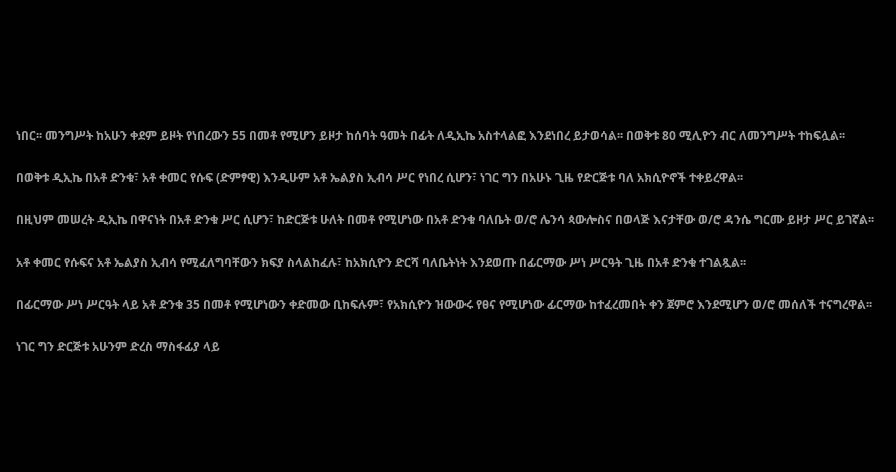ነበር፡፡ መንግሥት ከአሁን ቀደም ይዞት የነበረውን 55 በመቶ የሚሆን ይዞታ ከሰባት ዓመት በፊት ለዲኢኬ አስተላልፎ እንደነበረ ይታወሳል፡፡ በወቅቱ 80 ሚሊዮን ብር ለመንግሥት ተከፍሏል፡፡

በወቅቱ ዲኢኬ በአቶ ድንቁ፣ አቶ ቀመር የሱፍ (ድምፃዊ) እንዲሁም አቶ ኤልያስ ኢብሳ ሥር የነበረ ሲሆን፣ ነገር ግን በአሁኑ ጊዜ የድርጅቱ ባለ አክሲዮኖች ተቀይረዋል፡፡

በዚህም መሠረት ዲኢኬ በዋናነት በአቶ ድንቁ ሥር ሲሆን፣ ከድርጅቱ ሁለት በመቶ የሚሆነው በአቶ ድንቁ ባለቤት ወ/ሮ ሌንሳ ጳውሎስና በወላጅ እናታቸው ወ/ሮ ዳንሴ ግርሙ ይዞታ ሥር ይገኛል፡፡

አቶ ቀመር የሱፍና አቶ ኤልያስ ኢብሳ የሚፈለግባቸውን ክፍያ ስላልከፈሉ፣ ከአክሲዮን ድርሻ ባለቤትነት እንደወጡ በፊርማው ሥነ ሥርዓት ጊዜ በአቶ ድንቁ ተገልጿል፡፡

በፊርማው ሥነ ሥርዓት ላይ አቶ ድንቁ 35 በመቶ የሚሆነውን ቀድመው ቢከፍሉም፣ የአክሲዮን ዝውውሩ የፀና የሚሆነው ፊርማው ከተፈረመበት ቀን ጀምሮ እንደሚሆን ወ/ሮ መሰለች ተናግረዋል፡፡

ነገር ግን ድርጅቱ አሁንም ድረስ ማስፋፊያ ላይ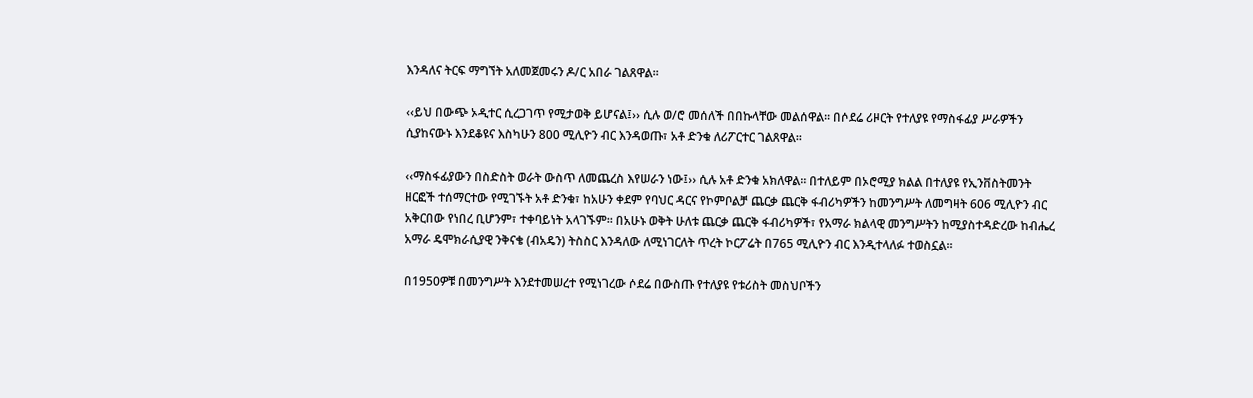እንዳለና ትርፍ ማግኘት አለመጀመሩን ዶ/ር አበራ ገልጸዋል፡፡

‹‹ይህ በውጭ ኦዲተር ሲረጋገጥ የሚታወቅ ይሆናል፤›› ሲሉ ወ/ሮ መሰለች በበኩላቸው መልሰዋል፡፡ በሶደሬ ሪዞርት የተለያዩ የማስፋፊያ ሥራዎችን ሲያከናውኑ እንደቆዩና እስካሁን 800 ሚሊዮን ብር እንዳወጡ፣ አቶ ድንቁ ለሪፖርተር ገልጸዋል፡፡

‹‹ማስፋፊያውን በስድስት ወራት ውስጥ ለመጨረስ እየሠራን ነው፤›› ሲሉ አቶ ድንቁ አክለዋል፡፡ በተለይም በኦሮሚያ ክልል በተለያዩ የኢንቨስትመንት ዘርፎች ተሰማርተው የሚገኙት አቶ ድንቁ፣ ከአሁን ቀደም የባህር ዳርና የኮምቦልቻ ጨርቃ ጨርቅ ፋብሪካዎችን ከመንግሥት ለመግዛት 606 ሚሊዮን ብር አቅርበው የነበረ ቢሆንም፣ ተቀባይነት አላገኙም፡፡ በአሁኑ ወቅት ሁለቱ ጨርቃ ጨርቅ ፋብሪካዎች፣ የአማራ ክልላዊ መንግሥትን ከሚያስተዳድረው ከብሔረ አማራ ዴሞክራሲያዊ ንቅናቄ (ብአዴን) ትስስር እንዳለው ለሚነገርለት ጥረት ኮርፖሬት በ765 ሚሊዮን ብር እንዲተላለፉ ተወስኗል፡፡

በ1950ዎቹ በመንግሥት እንደተመሠረተ የሚነገረው ሶደሬ በውስጡ የተለያዩ የቱሪስት መስህቦችን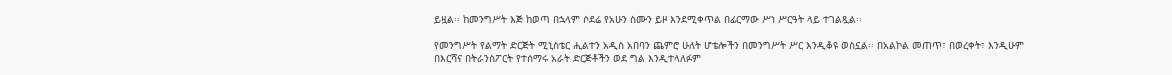ይዟል፡፡ ከመንግሥት እጅ ከወጣ በኋላም ሶደሬ የአሁን ስሙን ይዞ እንደሚቀጥል በፊርማው ሥነ ሥርዓት ላይ ተገልጿል፡፡

የመንግሥት የልማት ድርጅት ሚኒስቴር ሒልተን አዲስ አበባን ጨምሮ ሁለት ሆቴሎችን በመንግሥት ሥር እንዲቆዩ ወስኗል፡፡ በአልኮል መጠጥ፣ በወረቀት፣ እንዲሁም በእርሻና በትራንስፖርት የተሰማሩ አራት ድርጅቶችን ወደ ግል እንዲተላለፉም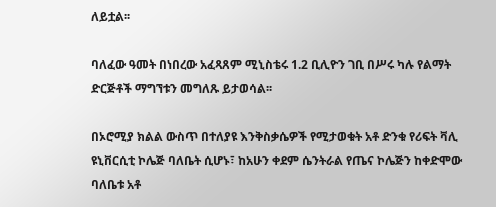ለይቷል፡፡

ባለፈው ዓመት በነበረው አፈጻጸም ሚኒስቴሩ 1.2 ቢሊዮን ገቢ በሥሩ ካሉ የልማት ድርጅቶች ማግኘቱን መግለጹ ይታወሳል፡፡

በኦሮሚያ ክልል ውስጥ በተለያዩ እንቅስቃሴዎች የሚታወቁት አቶ ድንቁ የሪፍት ቫሊ ዩኒቨርሲቲ ኮሌጅ ባለቤት ሲሆኑ፣ ከአሁን ቀደም ሴንትራል የጤና ኮሌጅን ከቀድሞው ባለቤቱ አቶ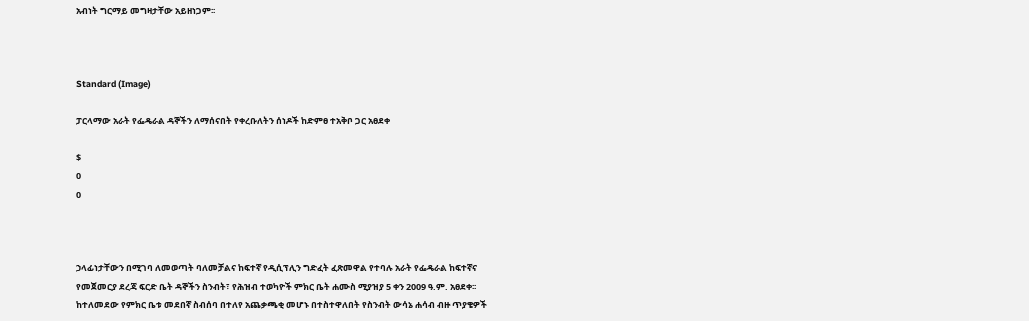አብነት ግርማይ መግዛታቸው አይዘነጋም፡፡



Standard (Image)

ፓርላማው አራት የፌዴራል ዳኞችን ለማሰናበት የቀረቡለትን ሰነዶች ከድምፀ ተአቅቦ ጋር አፀደቀ

$
0
0



ኃላፊነታቸውን በሚገባ ለመወጣት ባለመቻልና ከፍተኛ የዲሲፕሊን ግድፈት ፈጽመዋል የተባሉ አራት የፌዴራል ከፍተኛና የመጀመርያ ደረጃ ፍርድ ቤት ዳኞችን ስንብት፣ የሕዝብ ተወካዮች ምክር ቤት ሐሙስ ሚያዝያ 5 ቀን 2009 ዓ.ም. አፀደቀ፡፡ ከተለመደው የምክር ቤቱ መደበኛ ስብሰባ በተለየ አጨቃጫቂ መሆኑ በተስተዋለበት የስንብት ውሳኔ ሐሳብ ብዙ ጥያቄዎች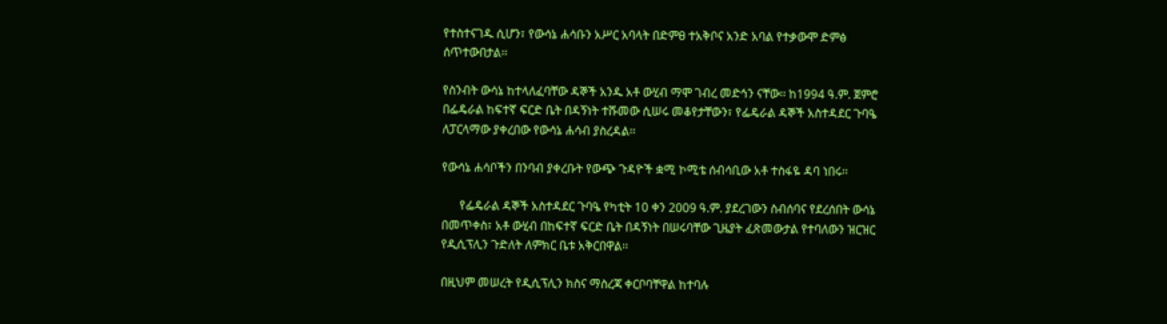የተስተናገዱ ሲሆን፣ የውሳኔ ሐሳቡን አሥር አባላት በድምፀ ተአቅቦና አንድ አባል የተቃውሞ ድምፅ ሰጥተውበታል፡፡

የስንብት ውሳኔ ከተላለፈባቸው ዳኞች አንዱ አቶ ውሂብ ማሞ ገብረ መድኅን ናቸው፡፡ ከ1994 ዓ.ም. ጀምሮ በፌዴራል ከፍተኛ ፍርድ ቤት በዳኝነት ተሹመው ሲሠሩ መቆየታቸውን፣ የፌዴራል ዳኞች አስተዳደር ጉባዔ ለፓርላማው ያቀረበው የውሳኔ ሐሳብ ያስረዳል፡፡

የውሳኔ ሐሳቦችን በንባብ ያቀረቡት የውጭ ጉዳዮች ቋሚ ኮሚቴ ሰብሳቢው አቶ ተስፋዬ ዳባ ነበሩ፡፡

      የፌዴራል ዳኞች አስተዳደር ጉባዔ የካቲት 10 ቀን 2009 ዓ.ም. ያደረገውን ስብሰባና የደረሰበት ውሳኔ በመጥቀስ፣ አቶ ውሂብ በከፍተኛ ፍርድ ቤት በዳኝነት በሠሩባቸው ጊዜያት ፈጽመውታል የተባለውን ዝርዝር የዲሲፕሊን ጉድለት ለምክር ቤቱ አቅርበዋል፡፡

በዚህም መሠረት የዲሲፕሊን ክስና ማስረጃ ቀርቦባቸዋል ከተባሉ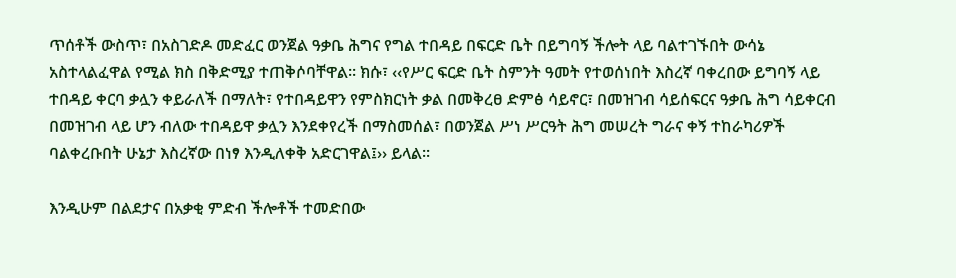ጥሰቶች ውስጥ፣ በአስገድዶ መድፈር ወንጀል ዓቃቤ ሕግና የግል ተበዳይ በፍርድ ቤት በይግባኝ ችሎት ላይ ባልተገኙበት ውሳኔ አስተላልፈዋል የሚል ክስ በቅድሚያ ተጠቅሶባቸዋል፡፡ ክሱ፣ ‹‹የሥር ፍርድ ቤት ስምንት ዓመት የተወሰነበት እስረኛ ባቀረበው ይግባኝ ላይ ተበዳይ ቀርባ ቃሏን ቀይራለች በማለት፣ የተበዳይዋን የምስክርነት ቃል በመቅረፀ ድምፅ ሳይኖር፣ በመዝገብ ሳይሰፍርና ዓቃቤ ሕግ ሳይቀርብ በመዝገብ ላይ ሆን ብለው ተበዳይዋ ቃሏን እንደቀየረች በማስመሰል፣ በወንጀል ሥነ ሥርዓት ሕግ መሠረት ግራና ቀኝ ተከራካሪዎች ባልቀረቡበት ሁኔታ እስረኛው በነፃ እንዲለቀቅ አድርገዋል፤›› ይላል፡፡

እንዲሁም በልደታና በአቃቂ ምድብ ችሎቶች ተመድበው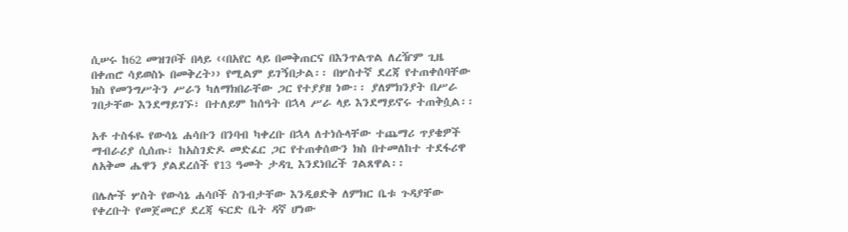ሲሠሩ ከ62 መዝገቦች በላይ ‹‹በአየር ላይ በመቅጠርና በእንጥልጥል ለረዥም ጊዜ በቀጠሮ ሳይወስኑ በመቅረት›› የሚልም ይገኝበታል፡፡ በሦስተኛ ደረጃ የተጠቀሰባቸው ክስ የመንግሥትን ሥራን ካለማክበራቸው ጋር የተያያዘ ነው፡፡ ያለምክንያት በሥራ ገበታቸው እንደማይገኙ፣ በተለይም ከሰዓት በኋላ ሥራ ላይ እንደማይኖሩ ተጠቅሷል፡፡

አቶ ተስፋዬ የውሳኔ ሐሳቡን በንባብ ካቀረቡ በኋላ ለተነሱላቸው ተጨማሪ ጥያቄዎች ማብራሪያ ሲሰጡ፣ ከአስገድዶ መድፈር ጋር የተጠቀሰውን ክስ በተመለከተ ተደፋሪዋ ለአቅመ ሔዋን ያልደረሰች የ13 ዓመት ታዳጊ እንደነበረች ገልጸዋል፡፡

በሌሎች ሦስት የውሳኔ ሐሳቦች ስንብታቸው እንዲፀድቅ ለምክር ቤቱ ጉዳያቸው የቀረቡት የመጀመርያ ደረጃ ፍርድ ቤት ዳኛ ሆነው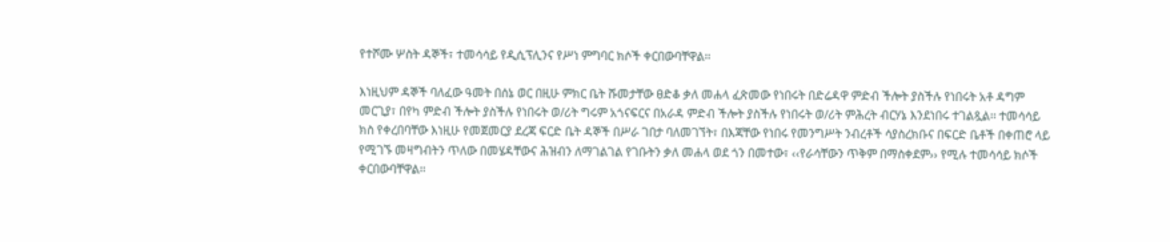የተሾሙ ሦስት ዳኞች፣ ተመሳሳይ የዲሲፕሊንና የሥነ ምግባር ክሶች ቀርበውባቸዋል፡፡

እነዚህም ዳኞች ባለፈው ዓመት በሰኔ ወር በዚሁ ምክር ቤት ሹመታቸው ፀድቆ ቃለ መሐላ ፈጽመው የነበሩት በድሬዳዋ ምድብ ችሎት ያስችሉ የነበሩት አቶ ዳግም መርጊያ፣ በየካ ምድብ ችሎት ያስችሉ የነበሩት ወ/ሪት ግሩም አጎናፍርና በአራዳ ምድብ ችሎት ያስችሉ የነበሩት ወ/ሪት ምሕረት ብርሃኔ እንደነበሩ ተገልጿል፡፡ ተመሳሳይ ክስ የቀረበባቸው እነዚሁ የመጀመርያ ደረጃ ፍርድ ቤት ዳኞች በሥራ ገበታ ባለመገኘት፣ በእጃቸው የነበሩ የመንግሥት ንብረቶች ሳያስረክቡና በፍርድ ቤቶች በቀጠሮ ላይ የሚገኙ መዛግብትን ጥለው በመሄዳቸውና ሕዝብን ለማገልገል የገቡትን ቃለ መሐላ ወደ ጎን በመተው፣ ‹‹የራሳቸውን ጥቅም በማስቀደም›› የሚሉ ተመሳሳይ ክሶች ቀርበውባቸዋል፡፡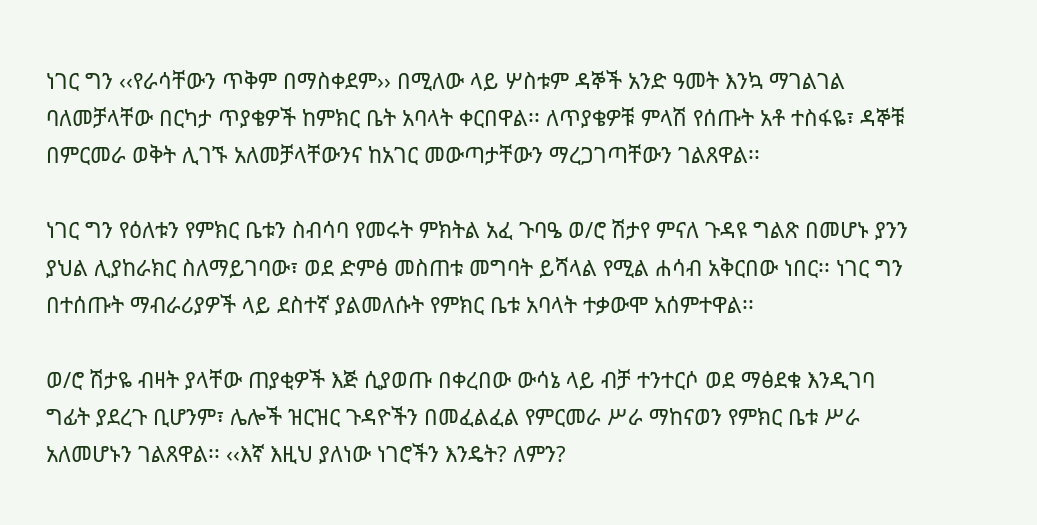ነገር ግን ‹‹የራሳቸውን ጥቅም በማስቀደም›› በሚለው ላይ ሦስቱም ዳኞች አንድ ዓመት እንኳ ማገልገል ባለመቻላቸው በርካታ ጥያቄዎች ከምክር ቤት አባላት ቀርበዋል፡፡ ለጥያቄዎቹ ምላሽ የሰጡት አቶ ተስፋዬ፣ ዳኞቹ በምርመራ ወቅት ሊገኙ አለመቻላቸውንና ከአገር መውጣታቸውን ማረጋገጣቸውን ገልጸዋል፡፡

ነገር ግን የዕለቱን የምክር ቤቱን ስብሳባ የመሩት ምክትል አፈ ጉባዔ ወ/ሮ ሽታየ ምናለ ጉዳዩ ግልጽ በመሆኑ ያንን ያህል ሊያከራክር ስለማይገባው፣ ወደ ድምፅ መስጠቱ መግባት ይሻላል የሚል ሐሳብ አቅርበው ነበር፡፡ ነገር ግን በተሰጡት ማብራሪያዎች ላይ ደስተኛ ያልመለሱት የምክር ቤቱ አባላት ተቃውሞ አሰምተዋል፡፡

ወ/ሮ ሽታዬ ብዛት ያላቸው ጠያቂዎች እጅ ሲያወጡ በቀረበው ውሳኔ ላይ ብቻ ተንተርሶ ወደ ማፅደቁ እንዲገባ ግፊት ያደረጉ ቢሆንም፣ ሌሎች ዝርዝር ጉዳዮችን በመፈልፈል የምርመራ ሥራ ማከናወን የምክር ቤቱ ሥራ አለመሆኑን ገልጸዋል፡፡ ‹‹እኛ እዚህ ያለነው ነገሮችን እንዴት? ለምን?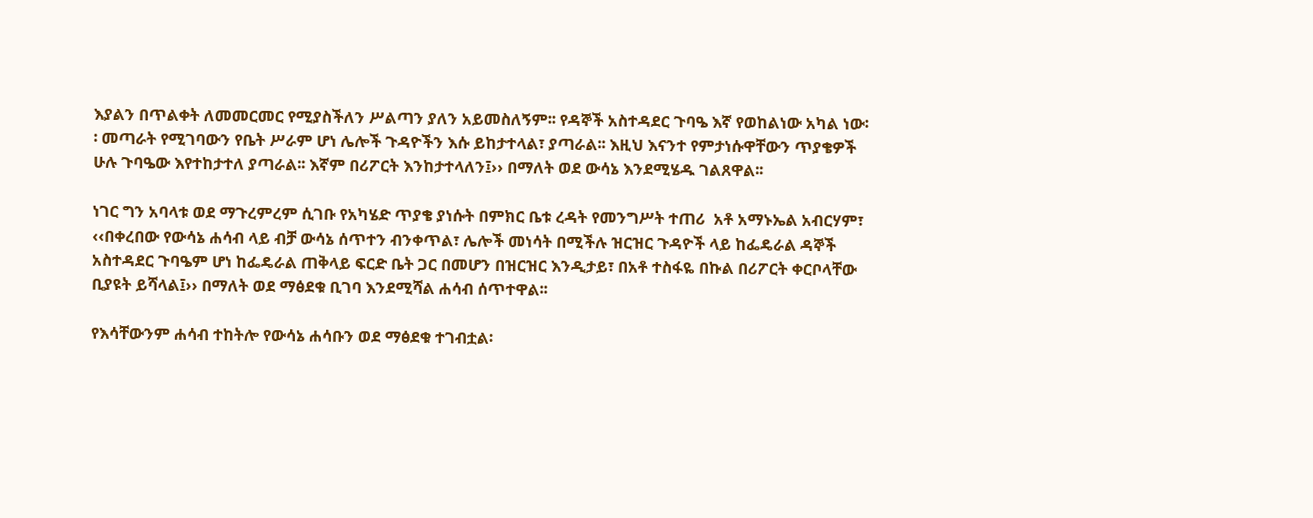እያልን በጥልቀት ለመመርመር የሚያስችለን ሥልጣን ያለን አይመስለኝም፡፡ የዳኞች አስተዳደር ጉባዔ እኛ የወከልነው አካል ነው፡፡ መጣራት የሚገባውን የቤት ሥራም ሆነ ሌሎች ጉዳዮችን እሱ ይከታተላል፣ ያጣራል፡፡ እዚህ እናንተ የምታነሱዋቸውን ጥያቄዎች ሁሉ ጉባዔው እየተከታተለ ያጣራል፡፡ እኛም በሪፖርት እንከታተላለን፤›› በማለት ወደ ውሳኔ እንደሚሄዱ ገልጸዋል፡፡

ነገር ግን አባላቱ ወደ ማጉረምረም ሲገቡ የአካሄድ ጥያቄ ያነሱት በምክር ቤቱ ረዳት የመንግሥት ተጠሪ  አቶ አማኑኤል አብርሃም፣ ‹‹በቀረበው የውሳኔ ሐሳብ ላይ ብቻ ውሳኔ ሰጥተን ብንቀጥል፣ ሌሎች መነሳት በሚችሉ ዝርዝር ጉዳዮች ላይ ከፌዴራል ዳኞች አስተዳደር ጉባዔም ሆነ ከፌዴራል ጠቅላይ ፍርድ ቤት ጋር በመሆን በዝርዝር እንዲታይ፣ በአቶ ተስፋዬ በኩል በሪፖርት ቀርቦላቸው ቢያዩት ይሻላል፤›› በማለት ወደ ማፅደቁ ቢገባ እንደሚሻል ሐሳብ ሰጥተዋል፡፡

የእሳቸውንም ሐሳብ ተከትሎ የውሳኔ ሐሳቡን ወደ ማፅደቁ ተገብቷል፡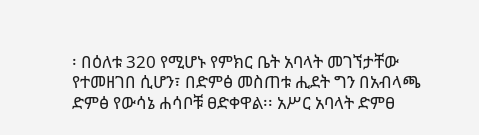፡ በዕለቱ 320 የሚሆኑ የምክር ቤት አባላት መገኘታቸው የተመዘገበ ሲሆን፣ በድምፅ መስጠቱ ሒደት ግን በአብላጫ ድምፅ የውሳኔ ሐሳቦቹ ፀድቀዋል፡፡ አሥር አባላት ድምፀ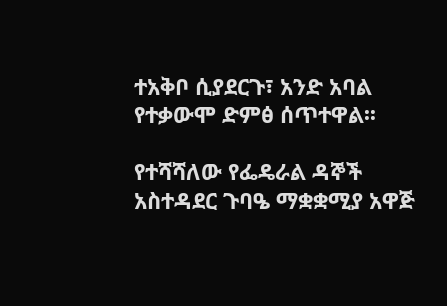ተአቅቦ ሲያደርጉ፣ አንድ አባል የተቃውሞ ድምፅ ሰጥተዋል፡፡

የተሻሻለው የፌዴራል ዳኞች አስተዳደር ጉባዔ ማቋቋሚያ አዋጅ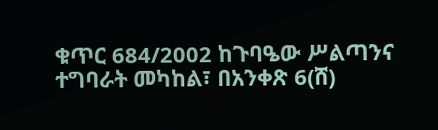ቁጥር 684/2002 ከጉባዔው ሥልጣንና ተግባራት መካከል፣ በአንቀጽ 6(ሸ)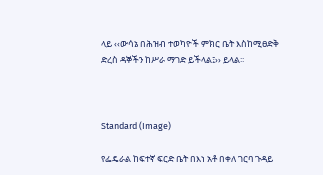ላይ ‹‹ውሳኔ በሕዝብ ተወካዮች ምክር ቤት እስከሚፀድቅ ድረስ ዳኞችን ከሥራ ማገድ ይችላል፤›› ይላል፡፡



Standard (Image)

የፌዴራል ከፍተኛ ፍርድ ቤት በእነ አቶ በቀለ ገርባ ጉዳይ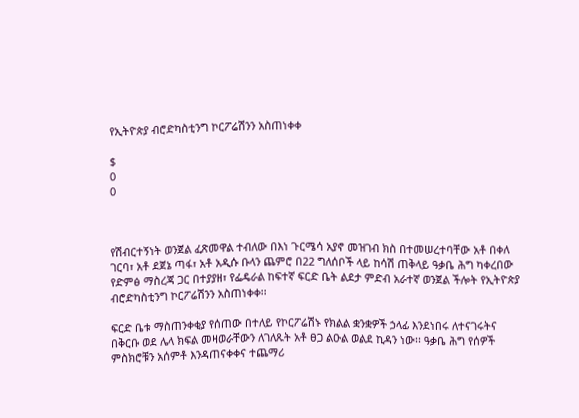የኢትዮጵያ ብሮድካስቲንግ ኮርፖሬሽንን አስጠነቀቀ

$
0
0



የሽብርተኝነት ወንጀል ፈጽመዋል ተብለው በእነ ጉርሜሳ አያኖ መዝገብ ክስ በተመሠረተባቸው አቶ በቀለ ገርባ፣ አቶ ደጀኔ ጣፋ፣ አቶ አዲሱ ቡላን ጨምሮ በ22 ግለሰቦች ላይ ከሳሽ ጠቅላይ ዓቃቤ ሕግ ካቀረበው የድምፅ ማስረጃ ጋር በተያያዘ፣ የፌዴራል ከፍተኛ ፍርድ ቤት ልደታ ምድብ አራተኛ ወንጀል ችሎት የኢትዮጵያ ብሮድካስቲንግ ኮርፖሬሽንን አስጠነቀቀ፡፡

ፍርድ ቤቱ ማስጠንቀቂያ የሰጠው በተለይ የኮርፖሬሽኑ የክልል ቋንቋዎች ኃላፊ እንደነበሩ ለተናገሩትና በቅርቡ ወደ ሌላ ክፍል መዛወራቸውን ለገለጹት አቶ ፀጋ ልዑል ወልደ ኪዳን ነው፡፡ ዓቃቤ ሕግ የሰዎች ምስክሮቹን አሰምቶ እንዳጠናቀቀና ተጨማሪ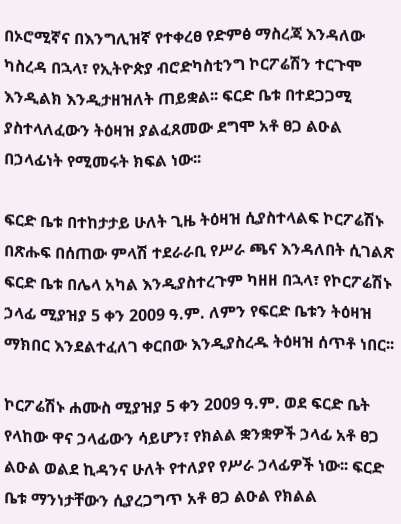በኦሮሚኛና በእንግሊዝኛ የተቀረፀ የድምፅ ማስረጃ እንዳለው ካስረዳ በኋላ፣ የኢትዮጵያ ብሮድካስቲንግ ኮርፖሬሽን ተርጉሞ እንዲልክ እንዲታዘዝለት ጠይቋል፡፡ ፍርድ ቤቱ በተደጋጋሚ ያስተላለፈውን ትዕዛዝ ያልፈጸመው ደግሞ አቶ ፀጋ ልዑል በኃላፊነት የሚመሩት ክፍል ነው፡፡

ፍርድ ቤቱ በተከታታይ ሁለት ጊዜ ትዕዛዝ ሲያስተላልፍ ኮርፖሬሽኑ በጽሑፍ በሰጠው ምላሽ ተደራራቢ የሥራ ጫና እንዳለበት ሲገልጽ ፍርድ ቤቱ በሌላ አካል እንዲያስተረጉም ካዘዘ በኋላ፣ የኮርፖሬሽኑ ኃላፊ ሚያዝያ 5 ቀን 2009 ዓ.ም. ለምን የፍርድ ቤቱን ትዕዛዝ ማክበር እንደልተፈለገ ቀርበው እንዲያስረዱ ትዕዛዝ ሰጥቶ ነበር፡፡

ኮርፖሬሽኑ ሐሙስ ሚያዝያ 5 ቀን 2009 ዓ.ም. ወደ ፍርድ ቤት የላከው ዋና ኃላፊውን ሳይሆን፣ የክልል ቋንቋዎች ኃላፊ አቶ ፀጋ ልዑል ወልደ ኪዳንና ሁለት የተለያየ የሥራ ኃላፊዎች ነው፡፡ ፍርድ ቤቱ ማንነታቸውን ሲያረጋግጥ አቶ ፀጋ ልዑል የክልል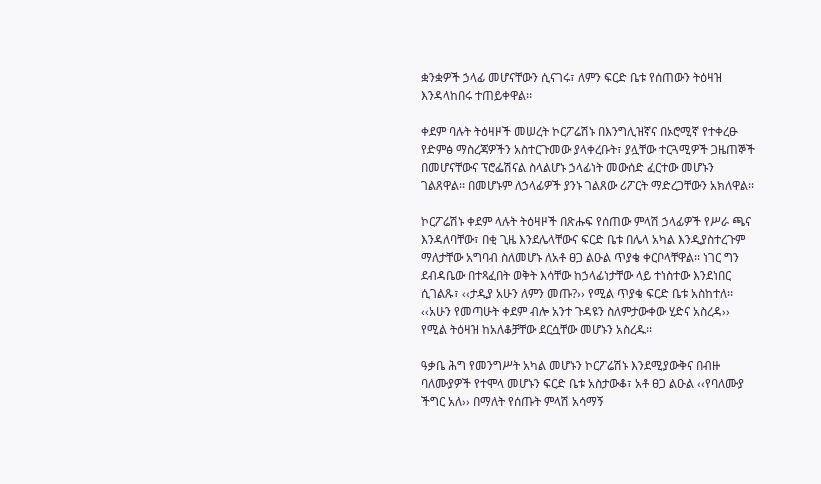ቋንቋዎች ኃላፊ መሆናቸውን ሲናገሩ፣ ለምን ፍርድ ቤቱ የሰጠውን ትዕዛዝ እንዳላከበሩ ተጠይቀዋል፡፡

ቀደም ባሉት ትዕዛዞች መሠረት ኮርፖሬሽኑ በእንግሊዝኛና በኦሮሚኛ የተቀረፁ የድምፅ ማስረጃዎችን አስተርጉመው ያላቀረቡት፣ ያሏቸው ተርጓሚዎች ጋዜጠኞች በመሆናቸውና ፕሮፌሽናል ስላልሆኑ ኃላፊነት መውሰድ ፈርተው መሆኑን ገልጸዋል፡፡ በመሆኑም ለኃላፊዎች ያንኑ ገልጸው ሪፖርት ማድረጋቸውን አክለዋል፡፡

ኮርፖሬሽኑ ቀደም ላሉት ትዕዛዞች በጽሑፍ የሰጠው ምላሽ ኃላፊዎች የሥራ ጫና እንዳለባቸው፣ በቂ ጊዜ እንደሌላቸውና ፍርድ ቤቱ በሌላ አካል እንዲያስተረጉም ማለታቸው አግባብ ስለመሆኑ ለአቶ ፀጋ ልዑል ጥያቄ ቀርቦላቸዋል፡፡ ነገር ግን ደብዳቤው በተጻፈበት ወቅት እሳቸው ከኃላፊነታቸው ላይ ተነስተው እንደነበር ሲገልጹ፣ ‹‹ታዲያ አሁን ለምን መጡ?›› የሚል ጥያቄ ፍርድ ቤቱ አስከተለ፡፡ ‹‹አሁን የመጣሁት ቀደም ብሎ አንተ ጉዳዩን ስለምታውቀው ሂድና አስረዳ›› የሚል ትዕዛዝ ከአለቆቻቸው ደርሷቸው መሆኑን አስረዱ፡፡

ዓቃቤ ሕግ የመንግሥት አካል መሆኑን ኮርፖሬሽኑ እንደሚያውቅና በብዙ ባለሙያዎች የተሞላ መሆኑን ፍርድ ቤቱ አስታውቆ፣ አቶ ፀጋ ልዑል ‹‹የባለሙያ ችግር አለ›› በማለት የሰጡት ምላሽ አሳማኝ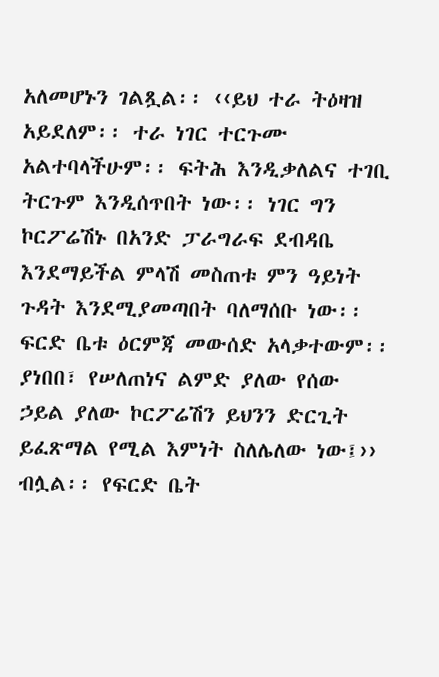አለመሆኑን ገልጿል፡፡ ‹‹ይህ ተራ ትዕዛዝ አይደለም፡፡ ተራ ነገር ተርጉሙ አልተባላችሁም፡፡ ፍትሕ እንዲቃለልና ተገቢ ትርጉም እንዲሰጥበት ነው፡፡ ነገር ግን ኮርፖሬሽኑ በአንድ ፓራግራፍ ደብዳቤ እንደማይችል ምላሽ መስጠቱ ምን ዓይነት ጉዳት እንደሚያመጣበት ባለማሰቡ ነው፡፡ ፍርድ ቤቱ ዕርምጃ መውሰድ አላቃተውም፡፡ ያነበበ፣ የሠለጠነና ልምድ ያለው የሰው ኃይል ያለው ኮርፖሬሽን ይህንን ድርጊት ይፈጽማል የሚል እምነት ስለሌለው ነው፤›› ብሏል፡፡ የፍርድ ቤት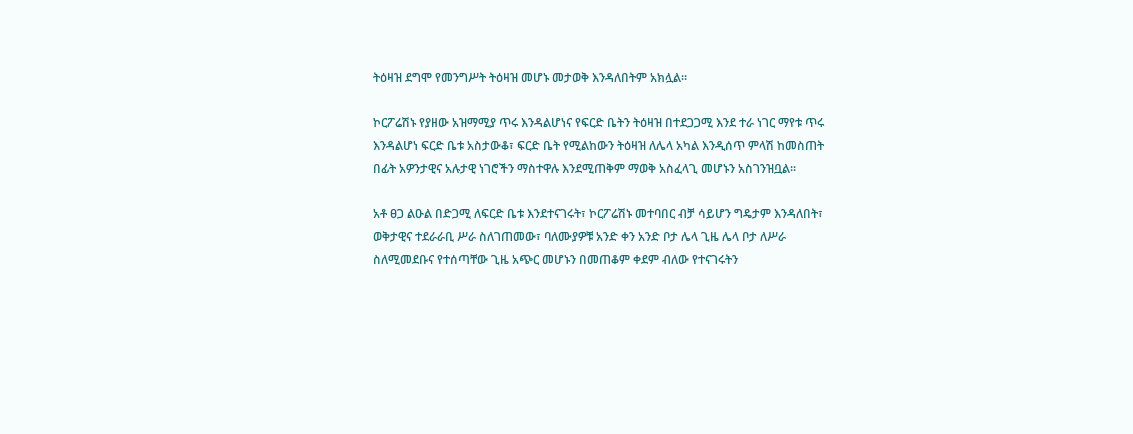ትዕዛዝ ደግሞ የመንግሥት ትዕዛዝ መሆኑ መታወቅ እንዳለበትም አክሏል፡፡

ኮርፖሬሽኑ የያዘው አዝማሚያ ጥሩ እንዳልሆነና የፍርድ ቤትን ትዕዛዝ በተደጋጋሚ እንደ ተራ ነገር ማየቱ ጥሩ እንዳልሆነ ፍርድ ቤቱ አስታውቆ፣ ፍርድ ቤት የሚልከውን ትዕዛዝ ለሌላ አካል እንዲሰጥ ምላሽ ከመስጠት በፊት አዎንታዊና አሉታዊ ነገሮችን ማስተዋሉ እንደሚጠቅም ማወቅ አስፈላጊ መሆኑን አስገንዝቧል፡፡

አቶ ፀጋ ልዑል በድጋሚ ለፍርድ ቤቱ እንደተናገሩት፣ ኮርፖሬሽኑ መተባበር ብቻ ሳይሆን ግዴታም እንዳለበት፣ ወቅታዊና ተደራራቢ ሥራ ስለገጠመው፣ ባለሙያዎቹ አንድ ቀን አንድ ቦታ ሌላ ጊዜ ሌላ ቦታ ለሥራ ስለሚመደቡና የተሰጣቸው ጊዜ አጭር መሆኑን በመጠቆም ቀደም ብለው የተናገሩትን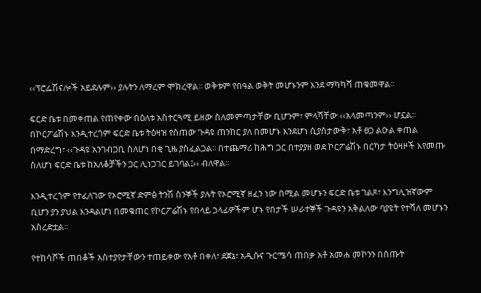‹‹ፕሮፌሽናሎች አይደሉም›› ያሉትን ለማረም ሞክረዋል፡፡ ወቅቱም የበዓል ወቅት መሆኑንም እንደ ማካካሻ ጠቁመዋል፡፡

ፍርድ ቤቱ በመቀጠል የጠየቀው በዕለቱ አስተርጓሚ ይዘው ስለመምጣታቸው ቢሆንም፣ ምላሻቸው ‹‹አላመጣንም›› ሆኗል፡፡ በኮርፖሬሽኑ እንዲተረጎም ፍርድ ቤቱ ትዕዛዝ የሰጠው ጉዳዩ ጠንከር ያለ በመሆኑ እንደሆነ ሲያስታውቅ፣ አቶ ፀጋ ልዑል ቀጠል በማድረግ፣ ‹‹ጉዳዩ አንገብጋቢ ስለሆነ በቂ ጊዜ ያስፈልጋል፡፡ በተጨማሪ ከሕግ ጋር በተያያዘ ወደ ኮርፖሬሽኑ በርካታ ትዕዛዞች እየመጡ ስለሆነ ፍርድ ቤቱ ከአለቆቻችን ጋር ሊነጋገር ይገባል፤›› ብለዋል፡፡

እንዲተረጎም የተፈለገው የኦሮሚኛ ድምፅ ትንሽ ስንኞች ያሉት የኦሮሚኛ ዘፈን ነው በሚል መሆኑን ፍርድ ቤቱ ገልጾ፣ እንግሊዝኛውም ቢሆን ያን ያህል እንዳልሆነ በመቁጠር የኮርፖሬሽኑ የበላይ ኃላፊዎችም ሆኑ የበታች ሠራተኞች ጉዳዩን አቅልለው ባያዩት የተሻለ መሆኑን አስረድቷል፡፡

የተከሳሾች ጠበቆች አስተያየታቸውን ተጠይቀው የአቶ በቀለ፣ ደጀኔ፣ አዲሱና ጉርሜሳ ጠበቃ አቶ አመሐ መኮንን በሰጡት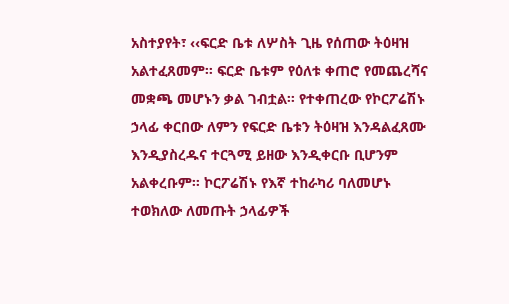አስተያየት፣ ‹‹ፍርድ ቤቱ ለሦስት ጊዜ የሰጠው ትዕዛዝ አልተፈጸመም፡፡ ፍርድ ቤቱም የዕለቱ ቀጠሮ የመጨረሻና መቋጫ መሆኑን ቃል ገብቷል፡፡ የተቀጠረው የኮርፖሬሽኑ ኃላፊ ቀርበው ለምን የፍርድ ቤቱን ትዕዛዝ እንዳልፈጸሙ እንዲያስረዱና ተርጓሚ ይዘው እንዲቀርቡ ቢሆንም አልቀረቡም፡፡ ኮርፖሬሽኑ የእኛ ተከራካሪ ባለመሆኑ ተወክለው ለመጡት ኃላፊዎች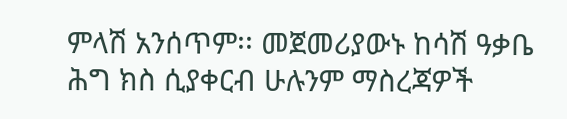ምላሽ አንሰጥም፡፡ መጀመሪያውኑ ከሳሽ ዓቃቤ ሕግ ክስ ሲያቀርብ ሁሉንም ማስረጃዎች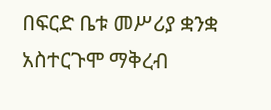በፍርድ ቤቱ መሥሪያ ቋንቋ አስተርጉሞ ማቅረብ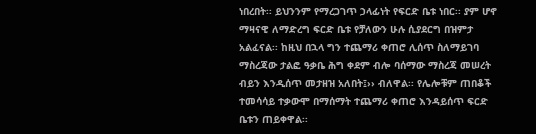ነበረበት፡፡ ይህንንም የማረጋገጥ ኃላፊነት የፍርድ ቤቱ ነበር፡፡ ያም ሆኖ ማዛናዊ ለማድረግ ፍርድ ቤቱ የቻለውን ሁሉ ሲያደርግ በዝምታ አልፈናል፡፡ ከዚህ በኋላ ግን ተጨማሪ ቀጠሮ ሊሰጥ ስለማይገባ ማስረጃው ታልፎ ዓቃቤ ሕግ ቀደም ብሎ ባሰማው ማስረጃ መሠረት ብይን እንዲሰጥ መታዘዝ አለበት፤›› ብለዋል፡፡ የሌሎቹም ጠበቆች ተመሳሳይ ተቃውሞ በማሰማት ተጨማሪ ቀጠሮ እንዳይሰጥ ፍርድ ቤቱን ጠይቀዋል፡፡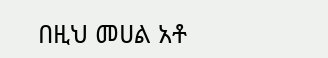በዚህ መሀል አቶ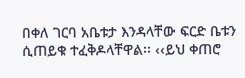በቀለ ገርባ አቤቱታ እንዳላቸው ፍርድ ቤቱን ሲጠይቁ ተፈቅዶላቸዋል፡፡ ‹‹ይህ ቀጠሮ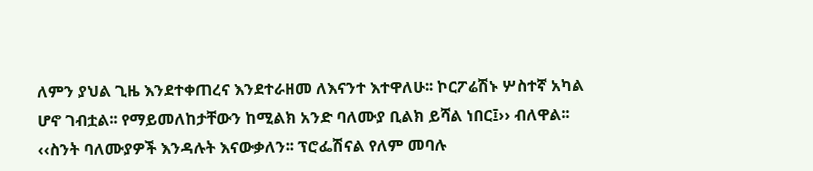ለምን ያህል ጊዜ እንደተቀጠረና እንደተራዘመ ለእናንተ እተዋለሁ፡፡ ኮርፖሬሽኑ ሦስተኛ አካል ሆኖ ገብቷል፡፡ የማይመለከታቸውን ከሚልክ አንድ ባለሙያ ቢልክ ይሻል ነበር፤›› ብለዋል፡፡ ‹‹ስንት ባለሙያዎች እንዳሉት እናውቃለን፡፡ ፕሮፌሽናል የለም መባሉ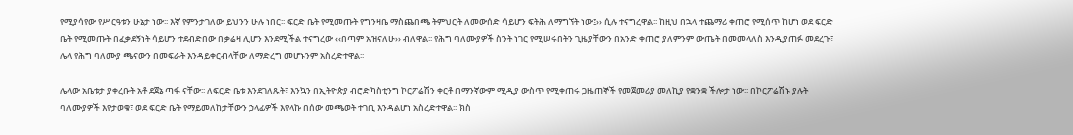የሚያሳየው የሥርዓቱን ሁኔታ ነው፡፡ እኛ የምንታገለው ይህንን ሁሉ ነበር፡፡ ፍርድ ቤት የሚመጡት የግንዛቤ ማስጨበጫ ትምህርት ለመውሰድ ሳይሆን ፍትሕ ለማግኘት ነው፤›› ሲሉ ተናግረዋል፡፡ ከዚህ በኋላ ተጨማሪ ቀጠሮ የሚሰጥ ከሆነ ወደ ፍርድ ቤት የሚመጡት በፈቃደኝነት ሳይሆን ተደብድበው በቃሬዛ ሊሆን እንደሚችል ተናግረው ‹‹በጣም አዝናለሁ›› ብለዋል፡፡ የሕግ ባለሙያዎች ስንት ነገር የሚሠሩበትን ጊዜያቸውን በአንድ ቀጠሮ ያለምንም ውጤት በመመላለስ እንዲያጠፉ መደረጉ፣ ሌላ የሕግ ባለሙያ ጫናውን በመፍራት እንዳይቀርብላቸው ለማድረግ መሆኑንም አስረድተዋል፡፡

ሌላው አቤቱታ ያቀረቡት አቶ ደጀኔ ጣፋ ናቸው፡፡ ለፍርድ ቤቱ እንደገለጹት፣ እንኳን በኢትዮጵያ ብሮድካስቲንግ ኮርፖሬሽን ቀርቶ በማንኛውም ሚዲያ ውስጥ የሚቀጠሩ ጋዜጠኞች የመጀመሪያ መለኪያ የቋንቋ ችሎታ ነው፡፡ በኮርፖሬሽኑ ያሉት ባለሙያዎች እየታወቁ፣ ወደ ፍርድ ቤት የማይመለከታቸውን ኃላፊዎች እየላኩ በሰው መጫወት ተገቢ እንዳልሆነ አስረድተዋል፡፡ ክስ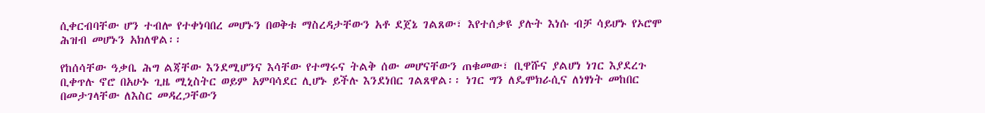ሲቀርብባቸው ሆን ተብሎ የተቀነባበረ መሆኑን በወቅቱ ማስረዳታቸውን አቶ ደጀኔ ገልጸው፣ እየተሰቃዩ ያሉት እነሱ ብቻ ሳይሆኑ የኦሮሞ ሕዝብ መሆኑን አክለዋል፡፡

የከሰሳቸው ዓቃቤ ሕግ ልጃቸው እንደሚሆንና እሳቸው የተማሩና ትልቅ ሰው መሆናቸውን ጠቁመው፣ ቢዋሹና ያልሆነ ነገር እያደረጉ ቢቀጥሉ ኖሮ በአሁኑ ጊዜ ሚኒስትር ወይም አምባሳደር ሊሆኑ ይችሉ እንደነበር ገልጸዋል፡፡ ነገር ግን ለዴሞክራሲና ለነፃነት መከበር በመታገላቸው ለእስር መዳረጋቸውን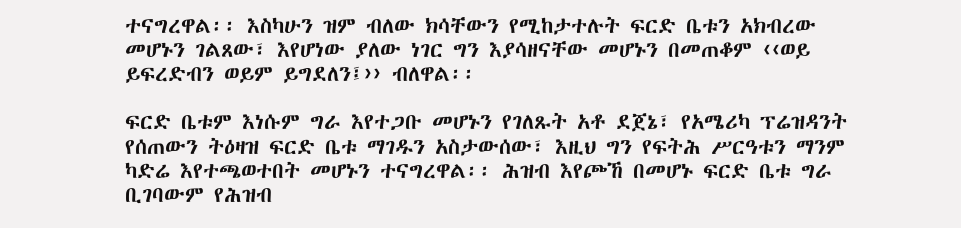ተናግረዋል፡፡ እስካሁን ዝም ብለው ክሳቸውን የሚከታተሉት ፍርድ ቤቱን አክብረው መሆኑን ገልጸው፣ እየሆነው ያለው ነገር ግን እያሳዘናቸው መሆኑን በመጠቆም ‹‹ወይ ይፍረድብን ወይም ይግደለን፤›› ብለዋል፡፡

ፍርድ ቤቱም እነሱም ግራ እየተጋቡ መሆኑን የገለጹት አቶ ደጀኔ፣ የአሜሪካ ፕሬዝዳንት የሰጠውን ትዕዛዝ ፍርድ ቤቱ ማገዱን አስታውሰው፣ እዚህ ግን የፍትሕ ሥርዓቱን ማንም ካድሬ እየተጫወተበት መሆኑን ተናግረዋል፡፡ ሕዝብ እየጮኸ በመሆኑ ፍርድ ቤቱ ግራ ቢገባውም የሕዝብ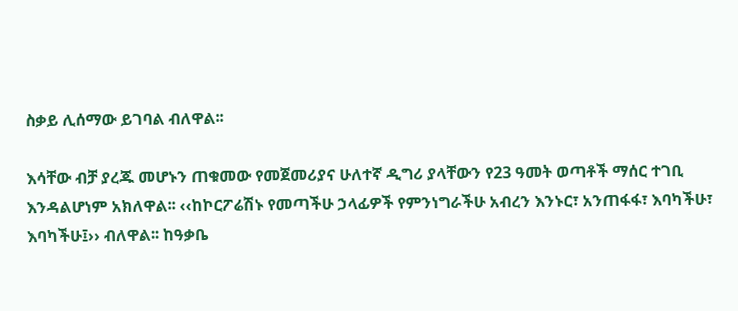ስቃይ ሊሰማው ይገባል ብለዋል፡፡

እሳቸው ብቻ ያረጁ መሆኑን ጠቁመው የመጀመሪያና ሁለተኛ ዲግሪ ያላቸውን የ23 ዓመት ወጣቶች ማሰር ተገቢ እንዳልሆነም አክለዋል፡፡ ‹‹ከኮርፖሬሽኑ የመጣችሁ ኃላፊዎች የምንነግራችሁ አብረን እንኑር፣ አንጠፋፋ፣ እባካችሁ፣ እባካችሁ፤›› ብለዋል፡፡ ከዓቃቤ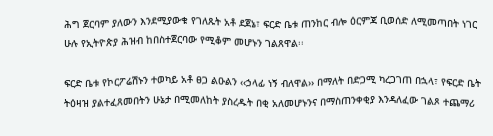ሕግ ጀርባም ያለውን እንደሚያውቁ የገለጹት አቶ ደጀኔ፣ ፍርድ ቤቱ ጠንከር ብሎ ዕርምጃ ቢወሰድ ለሚመጣበት ነገር ሁሉ የኢትዮጵያ ሕዝብ ከበስተጀርባው የሚቆም መሆኑን ገልጸዋል፡፡

ፍርድ ቤቱ የኮርፖሬሽኑን ተወካይ አቶ ፀጋ ልዑልን ‹‹ኃላፊ ነኝ ብለዋል›› በማለት በድጋሚ ካረጋገጠ በኋላ፣ የፍርድ ቤት ትዕዛዝ ያልተፈጸመበትን ሁኔታ በሚመለከት ያስረዱት በቂ አለመሆኑንና በማስጠንቀቂያ እንዳለፈው ገልጾ ተጨማሪ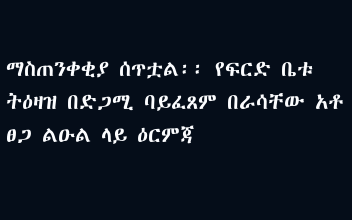ማስጠንቀቂያ ሰጥቷል፡፡ የፍርድ ቤቱ ትዕዛዝ በድጋሚ ባይፈጸም በራሳቸው አቶ ፀጋ ልዑል ላይ ዕርምጃ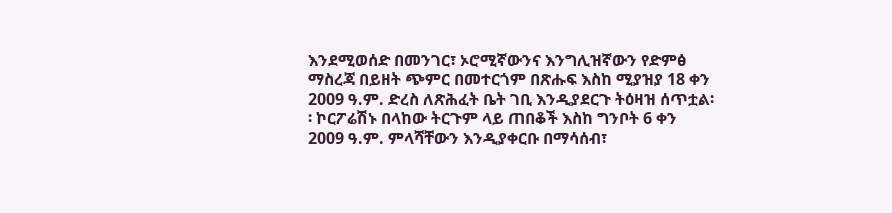እንደሚወሰድ በመንገር፣ ኦሮሚኛውንና እንግሊዝኛውን የድምፅ ማስረጃ በይዘት ጭምር በመተርጎም በጽሑፍ እስከ ሚያዝያ 18 ቀን 2009 ዓ.ም. ድረስ ለጽሕፈት ቤት ገቢ እንዲያደርጉ ትዕዛዝ ሰጥቷል፡፡ ኮርፖሬሽኑ በላከው ትርጉም ላይ ጠበቆች እስከ ግንቦት 6 ቀን 2009 ዓ.ም. ምላሻቸውን እንዲያቀርቡ በማሳሰብ፣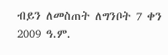ብይን ለመስጠት ለግንቦት 7 ቀን 2009 ዓ.ም.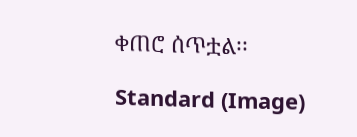ቀጠሮ ሰጥቷል፡፡

Standard (Image)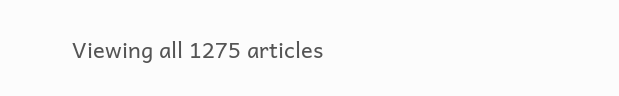Viewing all 1275 articles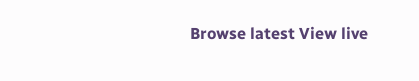Browse latest View live